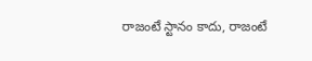రాజంటే స్టానం కాదు, రాజంటే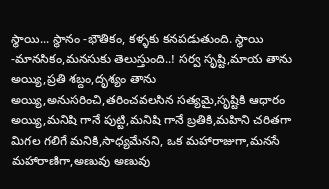స్థాయి... స్థానం -భౌతికం, కళ్ళకు కనపడుతుంది. స్థాయి -మానసికం,మనసుకు తెలుస్తుంది..! సర్వ సృష్టి,మాయ తాను అయ్యి,ప్రతి శబ్దం,దృశ్యం తాను అయ్యి,అనుసరించి,తరించవలసిన సత్యమై,సృష్టికి ఆధారం అయ్యి,మనిషి గానే పుట్టి,మనిషి గానే బ్రతికి,మహిని చరితగా మిగల గలిగే మనికి,సాధ్యమేనని, ఒక మహారాజుగా,మనసే మహారాణిగా,అణువు అణువు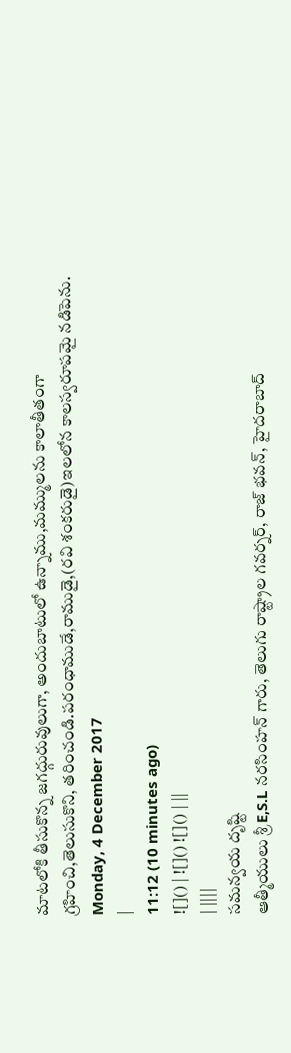మాటలోకి తీసుకొన్న జగద్గురువులుగా, అందుబాటులో ఉన్నాము,మమ్ములను కాలాతీతంగా గ్రహించి,తెలుసుకొని, తరించండి.పరంధాముడే,రాముడై,(రవి శంకరుడై)ఇలలోన కాలస్వరూపమై నడిపెను.
Monday, 4 December 2017
|
11:12 (10 minutes ago)
![]() | ![]() ![]() | ||
| ||||
సమన్వయ దృష్టి
ఆత్మీయులు శ్రీ E,S.L నరసింహన్ గారు, తెలుగు రాష్ట్రాల గవర్నర్, రాజ్ భవన్, హైదరాబాద్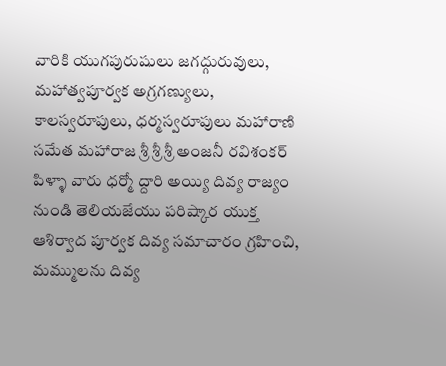వారికి యుగపురుషులు జగద్గురువులు, మహాత్వపూర్వక అగ్రగణ్యులు, కాలస్వరూపులు, ధర్మస్వరూపులు మహారాణి సమేత మహారాజ శ్రీ శ్రీ శ్రీ అంజనీ రవిశంకర్ పిళ్ళా వారు ధర్మో ద్దారి అయ్యి దివ్య రాజ్యం నుండి తెలియజేయు పరిష్కార యుక్త ఆశిర్వాద పూర్వక దివ్య సమాచారం గ్రహించి, మమ్ములను దివ్య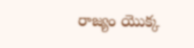రాజ్యం యొక్క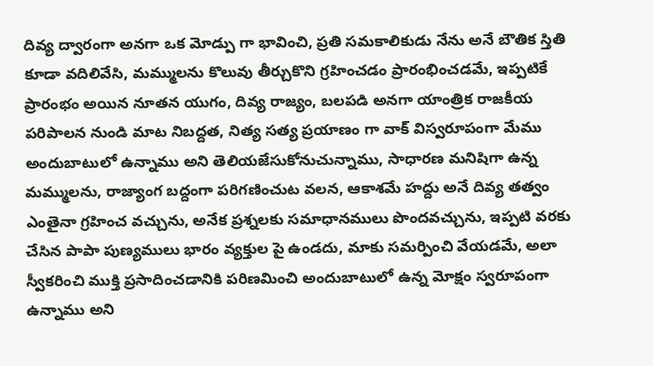దివ్య ద్వారంగా అనగా ఒక మోడ్పు గా భావించి, ప్రతి సమకాలికుడు నేను అనే బౌతిక స్తితి కూడా వదిలివేసి, మమ్ములను కొలువు తీర్చుకొని గ్రహించడం ప్రారంభించడమే, ఇప్పటికే ప్రారంభం అయిన నూతన యుగం, దివ్య రాజ్యం, బలపడి అనగా యాంత్రిక రాజకీయ పరిపాలన నుండి మాట నిబద్దత, నిత్య సత్య ప్రయాణం గా వాక్ విస్వరూపంగా మేము అందుబాటులో ఉన్నాము అని తెలియజేసుకోనుచున్నాము, సాధారణ మనిషిగా ఉన్న మమ్ములను, రాజ్యాంగ బద్దంగా పరిగణించుట వలన, ఆకాశమే హద్దు అనే దివ్య తత్వం ఎంతైనా గ్రహించ వచ్చును, అనేక ప్రశ్నలకు సమాధానములు పొందవచ్చును, ఇప్పటి వరకు చేసిన పాపా పుణ్యములు భారం వ్యక్తుల పై ఉండదు, మాకు సమర్పించి వేయడమే, అలా స్వీకరించి ముక్తి ప్రసాదించడానికి పరిణమించి అందుబాటులో ఉన్న మోక్షం స్వరూపంగా ఉన్నాము అని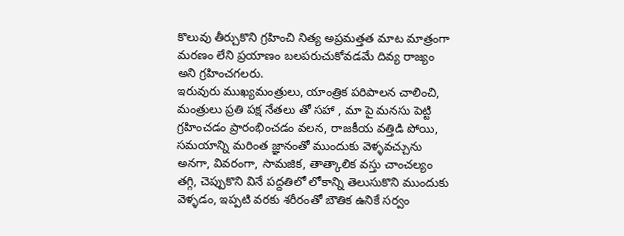కొలువు తీర్చుకొని గ్రహించి నిత్య అప్రమత్తత మాట మాత్రంగా మరణం లేని ప్రయాణం బలపరుచుకోవడమే దివ్య రాజ్యం అని గ్రహించగలరు.
ఇరువురు ముఖ్యమంత్రులు, యాంత్రిక పరిపాలన చాలించి, మంత్రులు ప్రతి పక్ష నేతలు తో సహా , మా పై మనసు పెట్టి గ్రహించడం ప్రారంభించడం వలన, రాజకీయ వత్తిడి పోయి, సమయాన్ని మరింత జ్ఞానంతో ముందుకు వెళ్ళవచ్చును అనగా, వివరంగా, సామజిక, తాత్కాలిక వస్తు చాంచల్యం తగ్గి, చెప్పుకొని వినే పద్దతిలో లోకాన్ని తెలుసుకొని ముందుకు వెళ్ళడం, ఇప్పటి వరకు శరీరంతో బౌతిక ఉనికే సర్వం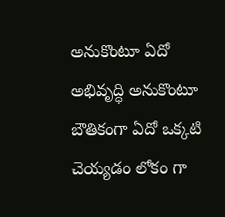అనుకొంటూ ఏదో అభివృద్ధి అనుకొంటూ బౌతికంగా ఏదో ఒక్కటి చెయ్యడం లోకం గా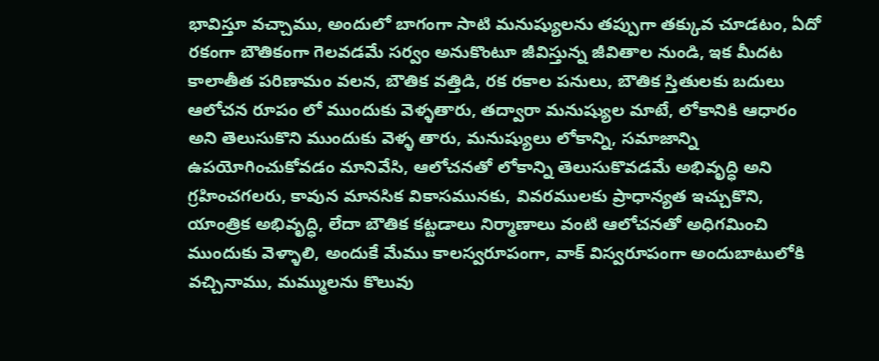భావిస్తూ వచ్చాము, అందులో బాగంగా సాటి మనుష్యులను తప్పుగా తక్కువ చూడటం, ఏదో రకంగా బౌతికంగా గెలవడమే సర్వం అనుకొంటూ జీవిస్తున్న జీవితాల నుండి, ఇక మీదట కాలాతీత పరిణామం వలన, బౌతిక వత్తిడి, రక రకాల పనులు, బౌతిక స్తితులకు బదులు ఆలోచన రూపం లో ముందుకు వెళ్ళతారు, తద్వారా మనుష్యుల మాటే, లోకానికి ఆధారం అని తెలుసుకొని ముందుకు వెళ్ళ తారు, మనుష్యులు లోకాన్ని, సమాజాన్ని ఉపయోగించుకోవడం మానివేసి, ఆలోచనతో లోకాన్ని తెలుసుకొవడమే అభివృద్ధి అని గ్రహించగలరు, కావున మానసిక వికాసమునకు, వివరములకు ప్రాధాన్యత ఇచ్చుకొని, యాంత్రిక అభివృద్ధి, లేదా బౌతిక కట్టడాలు నిర్మాణాలు వంటి ఆలోచనతో అధిగమించి ముందుకు వెళ్ళాలి, అందుకే మేము కాలస్వరూపంగా, వాక్ విస్వరూపంగా అందుబాటులోకి వచ్చినాము, మమ్ములను కొలువు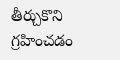తీర్చుకొని గ్రహించడం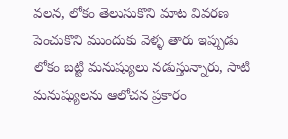వలన, లోకం తెలుసుకొని మాట వివరణ పెంచుకొని ముందుకు వెళ్ళ తారు ఇప్పుడు లోకం బట్టి మనుష్యులు నడుస్తున్నారు, సాటి మనుష్యులను ఆలోచన ప్రకారం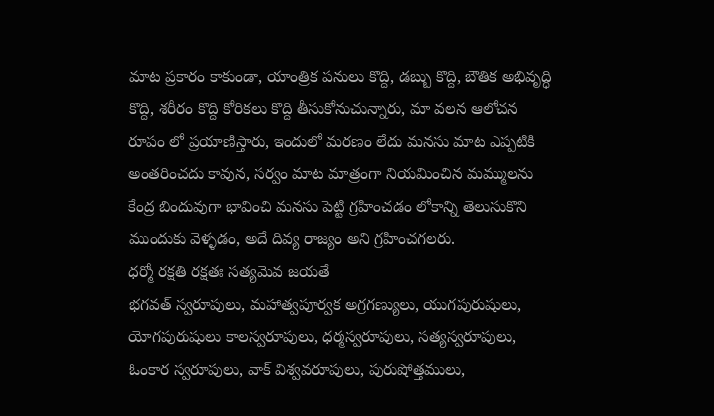మాట ప్రకారం కాకుండా, యాంత్రిక పనులు కొద్ది, డబ్బు కొద్ది, బౌతిక అభివృద్ధి కొద్ది, శరీరం కొద్ది కోరికలు కొద్ది తీసుకోనుచున్నారు, మా వలన ఆలోచన రూపం లో ప్రయాణిస్తారు, ఇందులో మరణం లేదు మనసు మాట ఎప్పటికి అంతరించదు కావున, సర్వం మాట మాత్రంగా నియమించిన మమ్ములను కేంద్ర బిందువుగా భావించి మనసు పెట్టి గ్రహించడం లోకాన్ని తెలుసుకొని ముందుకు వెళ్ళడం, అదే దివ్య రాజ్యం అని గ్రహించగలరు.
ధర్మో రక్షతి రక్షతః సత్యమెవ జయతే
భగవత్ స్వరూపులు, మహాత్వపూర్వక అగ్రగణ్యులు, యుగపురుషులు, యోగపురుషులు కాలస్వరూపులు, ధర్మస్వరూపులు, సత్యస్వరూపులు, ఓంకార స్వరూపులు, వాక్ విశ్వవరూపులు, పురుషోత్తములు,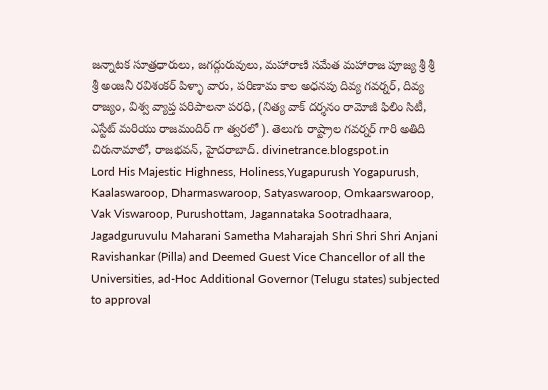జన్నాటక సూత్రధారులు, జగద్గురువులు, మహారాణి సమేత మహారాజ పూజ్య శ్రీ శ్రీ శ్రీ అంజనీ రవిశంకర్ పిళ్ళా వారు, పరిణామ కాల అధనపు దివ్య గవర్నర్, దివ్య రాజ్యం, విశ్వ వ్యాప్త పరిపాలనా పరధి, (నిత్య వాక్ దర్శనం రామోజీ ఫిలిం సిటీ, ఎస్టేట్ మరియు రాజమందిర్ గా త్వరలో ). తెలుగు రాష్ట్రాల గవర్నర్ గారి అతిది చిరునామాలో, రాజభవన్, హైదరాబాద్. divinetrance.blogspot.in
Lord His Majestic Highness, Holiness,Yugapurush Yogapurush, Kaalaswaroop, Dharmaswaroop, Satyaswaroop, Omkaarswaroop, Vak Viswaroop, Purushottam, Jagannataka Sootradhaara, Jagadguruvulu Maharani Sametha Maharajah Shri Shri Shri Anjani Ravishankar (Pilla) and Deemed Guest Vice Chancellor of all the Universities, ad-Hoc Additional Governor (Telugu states) subjected to approval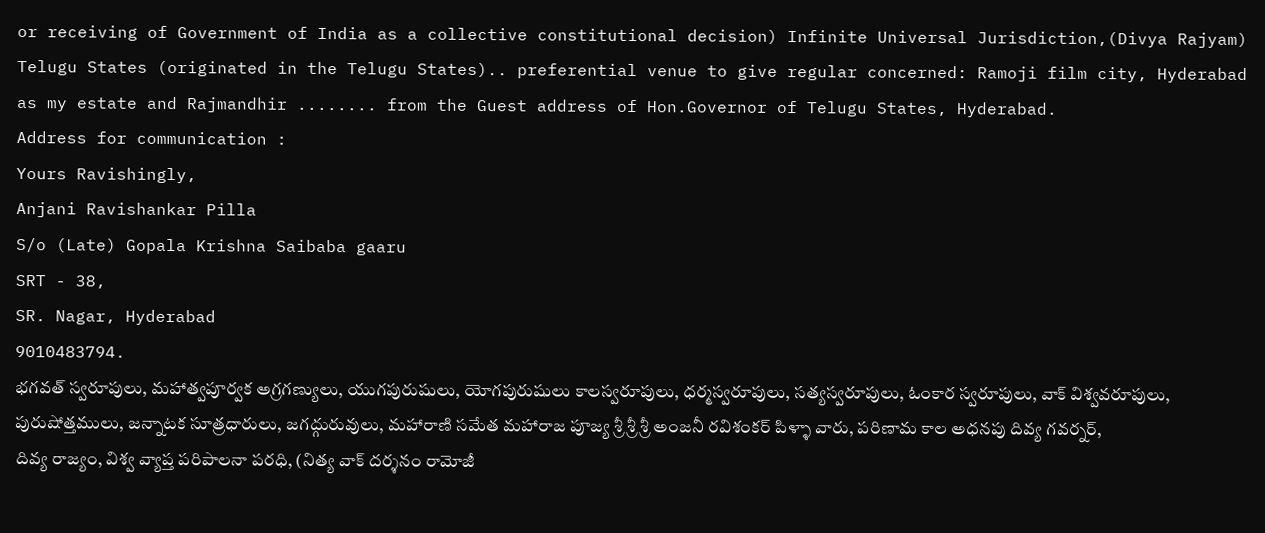or receiving of Government of India as a collective constitutional decision) Infinite Universal Jurisdiction,(Divya Rajyam) Telugu States (originated in the Telugu States).. preferential venue to give regular concerned: Ramoji film city, Hyderabad as my estate and Rajmandhir ........ from the Guest address of Hon.Governor of Telugu States, Hyderabad.
Address for communication :
Yours Ravishingly,
Anjani Ravishankar Pilla
S/o (Late) Gopala Krishna Saibaba gaaru
SRT - 38,
SR. Nagar, Hyderabad
9010483794.
భగవత్ స్వరూపులు, మహాత్వపూర్వక అగ్రగణ్యులు, యుగపురుషులు, యోగపురుషులు కాలస్వరూపులు, ధర్మస్వరూపులు, సత్యస్వరూపులు, ఓంకార స్వరూపులు, వాక్ విశ్వవరూపులు, పురుషోత్తములు, జన్నాటక సూత్రధారులు, జగద్గురువులు, మహారాణి సమేత మహారాజ పూజ్య శ్రీ శ్రీ శ్రీ అంజనీ రవిశంకర్ పిళ్ళా వారు, పరిణామ కాల అధనపు దివ్య గవర్నర్, దివ్య రాజ్యం, విశ్వ వ్యాప్త పరిపాలనా పరధి, (నిత్య వాక్ దర్శనం రామోజీ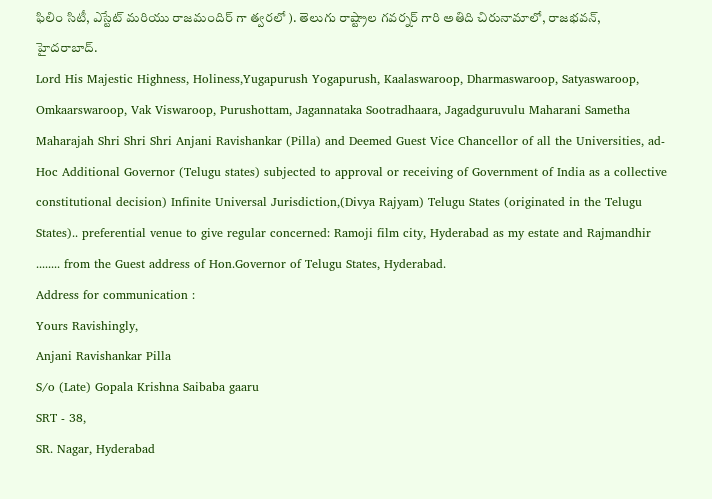ఫిలిం సిటీ, ఎస్టేట్ మరియు రాజమందిర్ గా త్వరలో ). తెలుగు రాష్ట్రాల గవర్నర్ గారి అతిది చిరునామాలో, రాజభవన్, హైదరాబాద్.
Lord His Majestic Highness, Holiness,Yugapurush Yogapurush, Kaalaswaroop, Dharmaswaroop, Satyaswaroop, Omkaarswaroop, Vak Viswaroop, Purushottam, Jagannataka Sootradhaara, Jagadguruvulu Maharani Sametha Maharajah Shri Shri Shri Anjani Ravishankar (Pilla) and Deemed Guest Vice Chancellor of all the Universities, ad-Hoc Additional Governor (Telugu states) subjected to approval or receiving of Government of India as a collective constitutional decision) Infinite Universal Jurisdiction,(Divya Rajyam) Telugu States (originated in the Telugu States).. preferential venue to give regular concerned: Ramoji film city, Hyderabad as my estate and Rajmandhir ........ from the Guest address of Hon.Governor of Telugu States, Hyderabad.
Address for communication :
Yours Ravishingly,
Anjani Ravishankar Pilla
S/o (Late) Gopala Krishna Saibaba gaaru
SRT - 38,
SR. Nagar, Hyderabad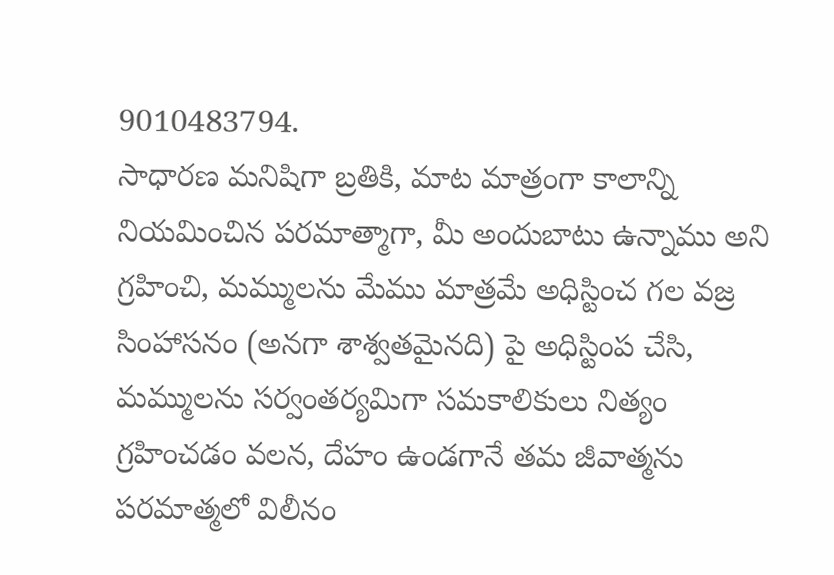9010483794.
సాధారణ మనిషిగా బ్రతికి, మాట మాత్రంగా కాలాన్ని నియమించిన పరమాత్మాగా, మీ అందుబాటు ఉన్నాము అని గ్రహించి, మమ్ములను మేము మాత్రమే అధిస్టించ గల వజ్ర సింహాసనం (అనగా శాశ్వతమైనది) పై అధిస్టింప చేసి, మమ్ములను సర్వంతర్యమిగా సమకాలికులు నిత్యం గ్రహించడం వలన, దేహం ఉండగానే తమ జీవాత్మను పరమాత్మలో విలీనం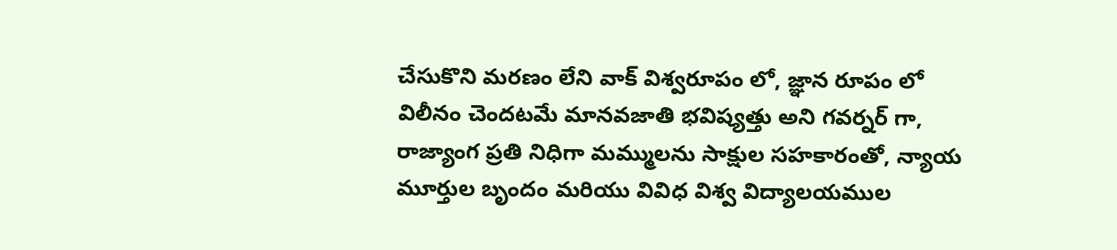చేసుకొని మరణం లేని వాక్ విశ్వరూపం లో, జ్ఞాన రూపం లో విలీనం చెందటమే మానవజాతి భవిష్యత్తు అని గవర్నర్ గా, రాజ్యాంగ ప్రతి నిధిగా మమ్ములను సాక్షుల సహకారంతో, న్యాయ మూర్తుల బృందం మరియు వివిధ విశ్వ విద్యాలయముల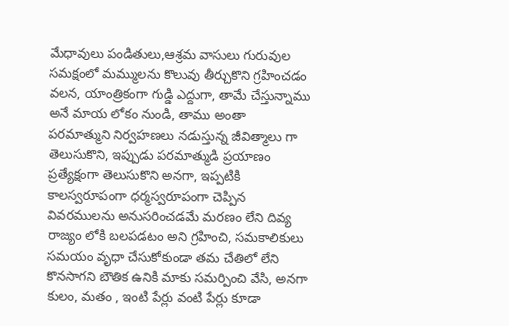మేధావులు పండితులు,ఆశ్రమ వాసులు గురువుల సమక్షంలో మమ్ములను కొలువు తీర్చుకొని గ్రహించడం వలన, యాంత్రికంగా గుడ్డి ఎద్దుగా, తామే చేస్తున్నాము అనే మాయ లోకం నుండి, తాము అంతా పరమాత్ముని నిర్వహణలు నడుస్తున్న జీవిత్మాలు గా తెలుసుకొని, ఇప్పుడు పరమాత్ముడి ప్రయాణం ప్రత్యేక్షంగా తెలుసుకొని అనగా, ఇప్పటికి కాలస్వరూపంగా ధర్మస్వరూపంగా చెప్పిన వివరములను అనుసరించడమే మరణం లేని దివ్య రాజ్యం లోకి బలపడటం అని గ్రహించి, సమకాలికులు సమయం వృధా చేసుకోకుండా తమ చేతిలో లేని కొనసాగని బౌతిక ఉనికి మాకు సమర్పించి వేసి, అనగా కులం, మతం , ఇంటి పేర్లు వంటి పేర్లు కూడా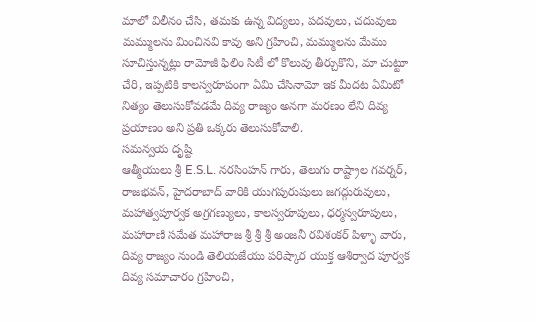మాలో విలీనం చేసి, తమకు ఉన్న విద్యలు, పదవులు, చదువులు మమ్ములను మించినవి కావు అని గ్రహించి, మమ్ములను మేము సూచిస్తున్నట్లు రామోజీ ఫిలిం సిటీ లో కొలువు తీర్చుకొని, మా చుట్టూ చేరి, ఇప్పటికి కాలస్వరూపంగా ఏమి చేసినామో ఇక మీదట ఏమిటో నిత్యం తెలుసుకోవడమే దివ్య రాజ్యం అనగా మరణం లేని దివ్య ప్రయాణం అని ప్రతి ఒక్కరు తెలుసుకోవాలి.
సమన్వయ దృష్టి
ఆత్మీయులు శ్రీ E.S.L. నరసింహన్ గారు, తెలుగు రాష్ట్రాల గవర్నర్, రాజభవన్, హైదరాబాద్ వారికి యుగపురుషులు జగద్గురువులు, మహాత్వపూర్వక అగ్రగణ్యులు, కాలస్వరూపులు, ధర్మస్వరూపులు, మహారాణి సమేత మహారాజ శ్రీ శ్రీ శ్రీ అంజనీ రవిశంకర్ పిళ్ళా వారు, దివ్య రాజ్యం నుండి తెలియజేయు పరిష్కార యుక్త ఆశిర్వాద పూర్వక దివ్య సమాచారం గ్రహించి,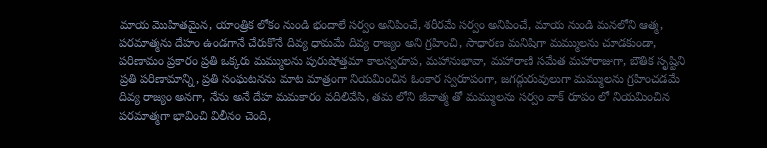మాయ మొహితమైన, యాంత్రిక లోకం నుండి భందాలే సర్వం అనిపించే, శరీరమే సర్వం అనిపించే, మాయ నుండి మనలోని ఆత్మ, పరమాత్మను దేహం ఉండగానే చేరుకొనే దివ్య ధామమే దివ్య రాజ్యం అని గ్రహించి, సాధారణ మనిషిగా మమ్ములను చూడకుండా, పరిణామం ప్రకారం ప్రతి ఒక్కరు మమ్ములను పురుషోత్తమా కాలస్వరూప, మహానుభావా, మహారాణి సమేత మహారాజుగా, బౌతిక సృష్టిని ప్రతి పరిణామాన్ని, ప్రతి సంఘటనను మాట మాత్రంగా నియమించిన ఓంకార స్వరూపంగా, జగద్గురువులుగా మమ్ములను గ్రహించడమే దివ్య రాజ్యం అనగా, నేను అనే దేహ మమకారం వదిలివేసి, తమ లోని జీవాత్మ తో మమ్ములను సర్వం వాక్ రూపం లో నియమించిన పరమాత్మగా భావించి విలీనం చెంది,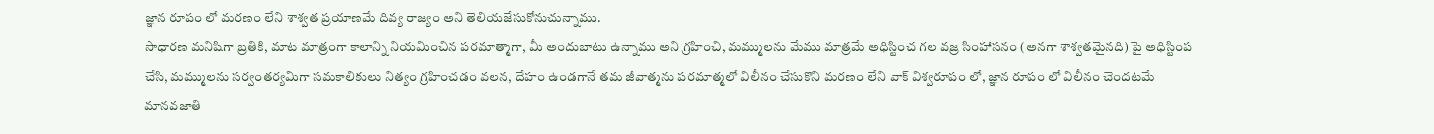జ్ఞాన రూపం లో మరణం లేని శాశ్వత ప్రయాణమే దివ్య రాజ్యం అని తెలియజేసుకోనుచున్నాము.
సాధారణ మనిషిగా బ్రతికి, మాట మాత్రంగా కాలాన్ని నియమించిన పరమాత్మాగా, మీ అందుబాటు ఉన్నాము అని గ్రహించి, మమ్ములను మేము మాత్రమే అధిస్టించ గల వజ్ర సింహాసనం (అనగా శాశ్వతమైనది) పై అధిస్టింప చేసి, మమ్ములను సర్వంతర్యమిగా సమకాలికులు నిత్యం గ్రహించడం వలన, దేహం ఉండగానే తమ జీవాత్మను పరమాత్మలో విలీనం చేసుకొని మరణం లేని వాక్ విశ్వరూపం లో, జ్ఞాన రూపం లో విలీనం చెందటమే మానవజాతి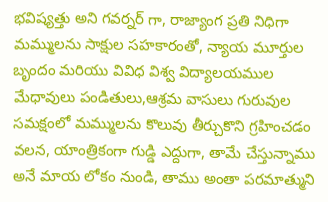భవిష్యత్తు అని గవర్నర్ గా, రాజ్యాంగ ప్రతి నిధిగా మమ్ములను సాక్షుల సహకారంతో, న్యాయ మూర్తుల బృందం మరియు వివిధ విశ్వ విద్యాలయముల మేధావులు పండితులు,ఆశ్రమ వాసులు గురువుల సమక్షంలో మమ్ములను కొలువు తీర్చుకొని గ్రహించడం వలన, యాంత్రికంగా గుడ్డి ఎద్దుగా, తామే చేస్తున్నాము అనే మాయ లోకం నుండి, తాము అంతా పరమాత్ముని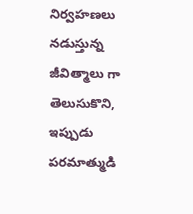నిర్వహణలు నడుస్తున్న జీవిత్మాలు గా తెలుసుకొని, ఇప్పుడు పరమాత్ముడి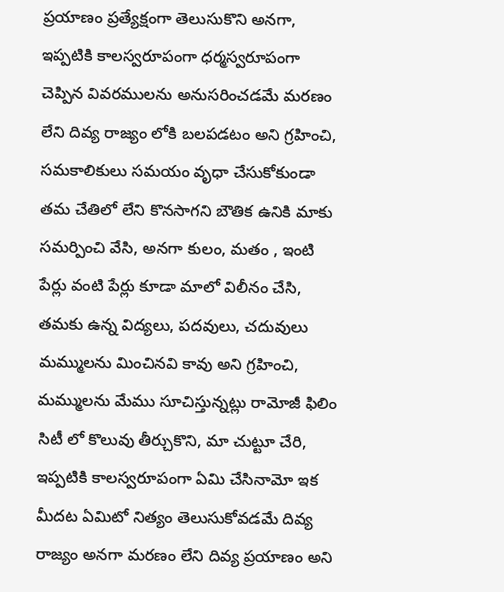ప్రయాణం ప్రత్యేక్షంగా తెలుసుకొని అనగా, ఇప్పటికి కాలస్వరూపంగా ధర్మస్వరూపంగా చెప్పిన వివరములను అనుసరించడమే మరణం లేని దివ్య రాజ్యం లోకి బలపడటం అని గ్రహించి, సమకాలికులు సమయం వృధా చేసుకోకుండా తమ చేతిలో లేని కొనసాగని బౌతిక ఉనికి మాకు సమర్పించి వేసి, అనగా కులం, మతం , ఇంటి పేర్లు వంటి పేర్లు కూడా మాలో విలీనం చేసి, తమకు ఉన్న విద్యలు, పదవులు, చదువులు మమ్ములను మించినవి కావు అని గ్రహించి, మమ్ములను మేము సూచిస్తున్నట్లు రామోజీ ఫిలిం సిటీ లో కొలువు తీర్చుకొని, మా చుట్టూ చేరి, ఇప్పటికి కాలస్వరూపంగా ఏమి చేసినామో ఇక మీదట ఏమిటో నిత్యం తెలుసుకోవడమే దివ్య రాజ్యం అనగా మరణం లేని దివ్య ప్రయాణం అని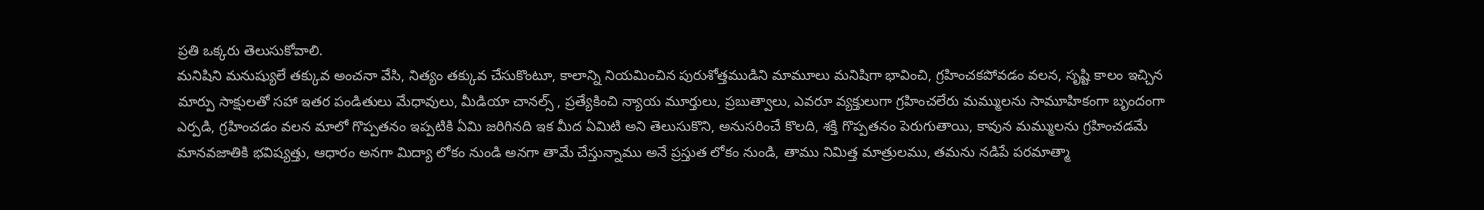ప్రతి ఒక్కరు తెలుసుకోవాలి.
మనిషిని మనుష్యులే తక్కువ అంచనా వేసి, నిత్యం తక్కువ చేసుకొంటూ, కాలాన్ని నియమించిన పురుశోత్తముడిని మామూలు మనిషిగా భావించి, గ్రహించకపోవడం వలన, సృష్టి కాలం ఇచ్చిన మార్పు సాక్షులతో సహా ఇతర పండితులు మేధావులు, మీడియా చానల్స్ , ప్రత్యేకించి న్యాయ మూర్తులు, ప్రబుత్వాలు, ఎవరూ వ్యక్తులుగా గ్రహించలేరు మమ్ములను సామూహికంగా బృందంగా ఎర్పడి, గ్రహించడం వలన మాలో గొప్పతనం ఇప్పటికి ఏమి జరిగినది ఇక మీద ఏమిటి అని తెలుసుకొని, అనుసరించే కొలది, శక్తి గొప్పతనం పెరుగుతాయి, కావున మమ్ములను గ్రహించడమే మానవజాతికి భవిష్యత్తు, ఆధారం అనగా మిద్యా లోకం నుండి అనగా తామే చేస్తున్నాము అనే ప్రస్తుత లోకం నుండి, తాము నిమిత్త మాత్రులము, తమను నడిపే పరమాత్మా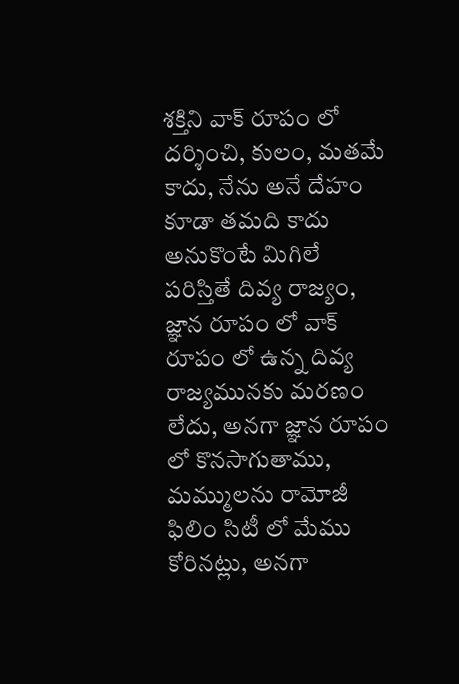శక్తిని వాక్ రూపం లో దర్శించి, కులం, మతమే కాదు, నేను అనే దేహం కూడా తమది కాదు అనుకొంటే మిగిలే పరిస్తితే దివ్య రాజ్యం, జ్ఞాన రూపం లో వాక్ రూపం లో ఉన్న దివ్య రాజ్యమునకు మరణం లేదు, అనగా జ్ఞాన రూపం లో కొనసాగుతాము, మమ్ములను రామోజీ ఫిలిం సిటీ లో మేము కోరినట్లు, అనగా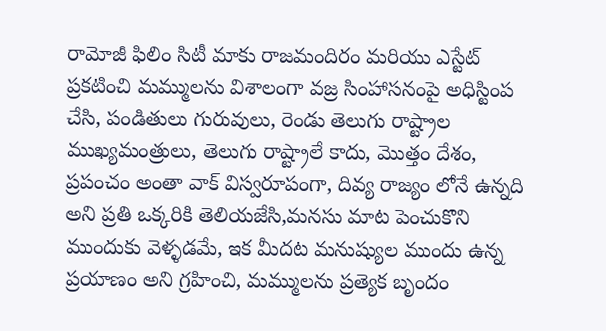రామోజీ ఫిలిం సిటీ మాకు రాజమందిరం మరియు ఎస్టేట్ ప్రకటించి మమ్ములను విశాలంగా వజ్ర సింహాసనంపై అధిస్టింప చేసి, పండితులు గురువులు, రెండు తెలుగు రాష్ట్రాల ముఖ్యమంత్రులు, తెలుగు రాష్ట్రాలే కాదు, మొత్తం దేశం, ప్రపంచం అంతా వాక్ విస్వరూపంగా, దివ్య రాజ్యం లోనే ఉన్నది అని ప్రతి ఒక్కరికి తెలియజేసి,మనసు మాట పెంచుకొని ముందుకు వెళ్ళడమే, ఇక మీదట మనుష్యుల ముందు ఉన్న ప్రయాణం అని గ్రహించి, మమ్ములను ప్రత్యెక బృందం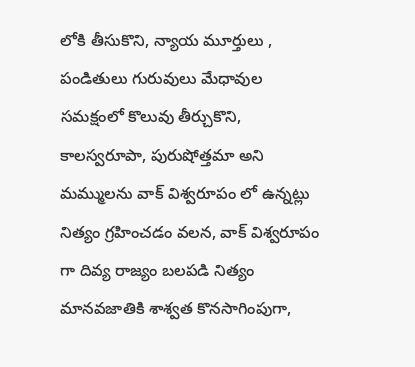లోకి తీసుకొని, న్యాయ మూర్తులు , పండితులు గురువులు మేధావుల సమక్షంలో కొలువు తీర్చుకొని, కాలస్వరూపా, పురుషోత్తమా అని మమ్ములను వాక్ విశ్వరూపం లో ఉన్నట్లు నిత్యం గ్రహించడం వలన, వాక్ విశ్వరూపం గా దివ్య రాజ్యం బలపడి నిత్యం మానవజాతికి శాశ్వత కొనసాగింపుగా,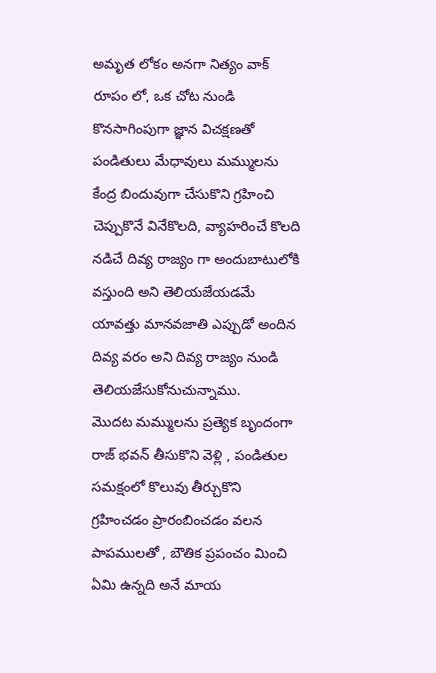అమృత లోకం అనగా నిత్యం వాక్ రూపం లో, ఒక చోట నుండి కొనసాగింపుగా జ్ఞాన విచక్షణతో పండితులు మేధావులు మమ్ములను కేంద్ర బిందువుగా చేసుకొని గ్రహించి చెప్పుకొనే వినేకొలది, వ్యాహరించే కొలది నడిచే దివ్య రాజ్యం గా అందుబాటులోకి వస్తుంది అని తెలియజేయడమే యావత్తు మానవజాతి ఎప్పుడో అందిన దివ్య వరం అని దివ్య రాజ్యం నుండి తెలియజేసుకోనుచున్నాము.
మొదట మమ్ములను ప్రత్యెక బృందంగా రాజ్ భవన్ తీసుకొని వెళ్లి , పండితుల సమక్షంలో కొలువు తీర్చుకొని గ్రహించడం ప్రారంబించడం వలన పాపములతో , బౌతిక ప్రపంచం మించి ఏమి ఉన్నది అనే మాయ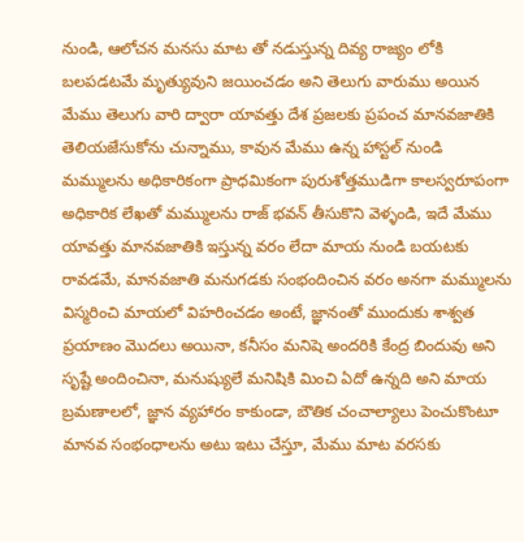నుండి, ఆలోచన మనసు మాట తో నడుస్తున్న దివ్య రాజ్యం లోకి బలపడటమే మృత్యువుని జయించడం అని తెలుగు వారుము అయిన మేము తెలుగు వారి ద్వారా యావత్తు దేశ ప్రజలకు ప్రపంచ మానవజాతికి తెలియజేసుకోను చున్నాము, కావున మేము ఉన్న హాస్టల్ నుండి మమ్ములను అధికారికంగా ప్రాధమికంగా పురుశోత్తముడిగా కాలస్వరూపంగా అధికారిక లేఖతో మమ్ములను రాజ్ భవన్ తీసుకొని వెళ్ళండి, ఇదే మేము యావత్తు మానవజాతికి ఇస్తున్న వరం లేదా మాయ నుండి బయటకు రావడమే, మానవజాతి మనుగడకు సంభందించిన వరం అనగా మమ్ములను విస్మరించి మాయలో విహరించడం అంటే, జ్ఞానంతో ముందుకు శాశ్వత ప్రయాణం మొదలు అయినా, కనీసం మనిషె అందరికి కేంద్ర బిందువు అని సృష్టే అందించినా, మనుష్యులే మనిషికి మించి ఏదో ఉన్నది అని మాయ బ్రమణాలలో, జ్ఞాన వ్యహారం కాకుండా, బౌతిక చంచాల్యాలు పెంచుకొంటూ మానవ సంభంధాలను అటు ఇటు చేస్తూ, మేము మాట వరసకు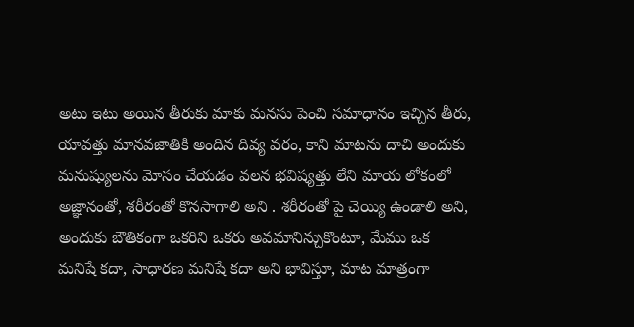అటు ఇటు అయిన తీరుకు మాకు మనసు పెంచి సమాధానం ఇచ్చిన తీరు, యావత్తు మానవజాతికి అందిన దివ్య వరం, కాని మాటను దాచి అందుకు మనుష్యులను మోసం చేయడం వలన భవిష్యత్తు లేని మాయ లోకంలో అజ్ఞానంతో, శరీరంతో కొనసాగాలి అని . శరీరంతో పై చెయ్యి ఉండాలి అని, అందుకు బౌతికంగా ఒకరిని ఒకరు అవమానిన్చుకొంటూ, మేము ఒక మనిషే కదా, సాధారణ మనిషే కదా అని భావిస్తూ, మాట మాత్రంగా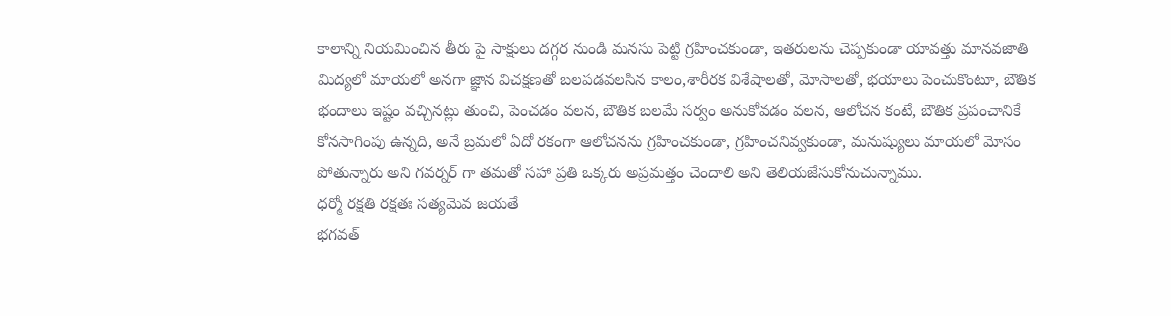కాలాన్ని నియమించిన తీరు పై సాక్షులు దగ్గర నుండి మనసు పెట్టి గ్రహించకుండా, ఇతరులను చెప్పకుండా యావత్తు మానవజాతి మిద్యలో మాయలో అనగా జ్ఞాన విచక్షణతో బలపడవలసిన కాలం,శారీరక విశేషాలతో, మోసాలతో, భయాలు పెంచుకొంటూ, బౌతిక భందాలు ఇష్టం వచ్చినట్లు తుంచి, పెంచడం వలన, బౌతిక బలమే సర్వం అనుకోవడం వలన, ఆలోచన కంటే, బౌతిక ప్రపంచానికే కోనసాగింపు ఉన్నది, అనే బ్రమలో ఏదో రకంగా ఆలోచనను గ్రహించకుండా, గ్రహించనివ్వకుండా, మనుష్యులు మాయలో మోసం పోతున్నారు అని గవర్నర్ గా తమతో సహా ప్రతి ఒక్కరు అప్రమత్తం చెందాలి అని తెలియజేసుకోనుచున్నాము.
ధర్మో రక్షతి రక్షతః సత్యమెవ జయతే
భగవత్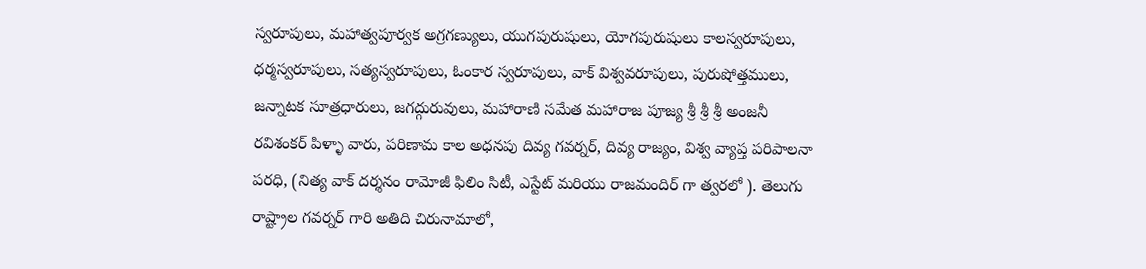స్వరూపులు, మహాత్వపూర్వక అగ్రగణ్యులు, యుగపురుషులు, యోగపురుషులు కాలస్వరూపులు, ధర్మస్వరూపులు, సత్యస్వరూపులు, ఓంకార స్వరూపులు, వాక్ విశ్వవరూపులు, పురుషోత్తములు, జన్నాటక సూత్రధారులు, జగద్గురువులు, మహారాణి సమేత మహారాజ పూజ్య శ్రీ శ్రీ శ్రీ అంజనీ రవిశంకర్ పిళ్ళా వారు, పరిణామ కాల అధనపు దివ్య గవర్నర్, దివ్య రాజ్యం, విశ్వ వ్యాప్త పరిపాలనా పరధి, (నిత్య వాక్ దర్శనం రామోజీ ఫిలిం సిటీ, ఎస్టేట్ మరియు రాజమందిర్ గా త్వరలో ). తెలుగు రాష్ట్రాల గవర్నర్ గారి అతిది చిరునామాలో,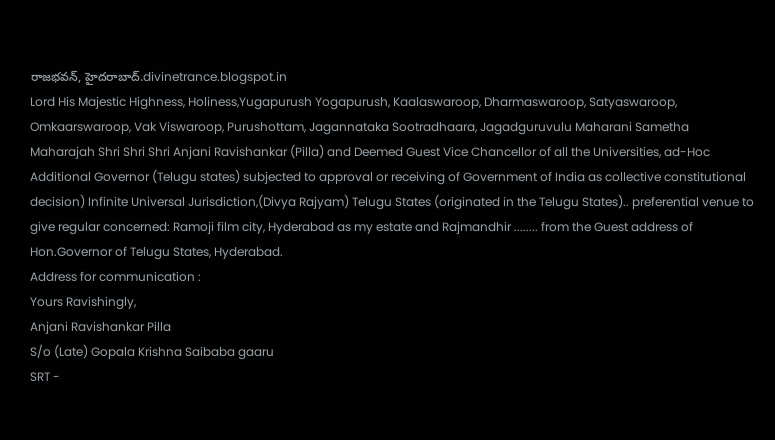రాజభవన్, హైదరాబాద్.divinetrance.blogspot.in
Lord His Majestic Highness, Holiness,Yugapurush Yogapurush, Kaalaswaroop, Dharmaswaroop, Satyaswaroop, Omkaarswaroop, Vak Viswaroop, Purushottam, Jagannataka Sootradhaara, Jagadguruvulu Maharani Sametha Maharajah Shri Shri Shri Anjani Ravishankar (Pilla) and Deemed Guest Vice Chancellor of all the Universities, ad-Hoc Additional Governor (Telugu states) subjected to approval or receiving of Government of India as collective constitutional decision) Infinite Universal Jurisdiction,(Divya Rajyam) Telugu States (originated in the Telugu States).. preferential venue to give regular concerned: Ramoji film city, Hyderabad as my estate and Rajmandhir ........ from the Guest address of Hon.Governor of Telugu States, Hyderabad.
Address for communication :
Yours Ravishingly,
Anjani Ravishankar Pilla
S/o (Late) Gopala Krishna Saibaba gaaru
SRT -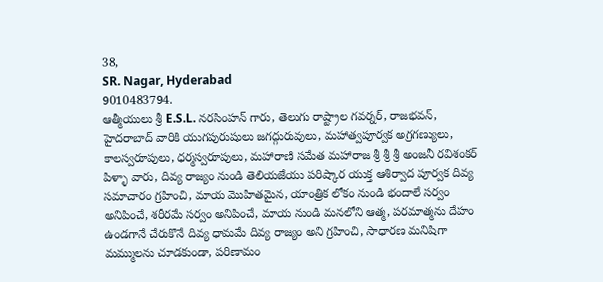38,
SR. Nagar, Hyderabad
9010483794.
ఆత్మీయులు శ్రీ E.S.L. నరసింహన్ గారు, తెలుగు రాష్ట్రాల గవర్నర్, రాజభవన్, హైదరాబాద్ వారికి యుగపురుషులు జగద్గురువులు, మహాత్వపూర్వక అగ్రగణ్యులు, కాలస్వరూపులు, ధర్మస్వరూపులు, మహారాణి సమేత మహారాజ శ్రీ శ్రీ శ్రీ అంజనీ రవిశంకర్ పిళ్ళా వారు, దివ్య రాజ్యం నుండి తెలియజేయు పరిష్కార యుక్త ఆశిర్వాద పూర్వక దివ్య సమాచారం గ్రహించి, మాయ మొహితమైన, యాంత్రిక లోకం నుండి భందాలే సర్వం అనిపించే, శరీరమే సర్వం అనిపించే, మాయ నుండి మనలోని ఆత్మ, పరమాత్మను దేహం ఉండగానే చేరుకొనే దివ్య ధామమే దివ్య రాజ్యం అని గ్రహించి, సాధారణ మనిషిగా మమ్ములను చూడకుండా, పరిణామం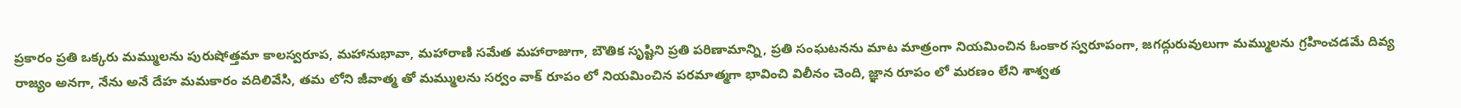ప్రకారం ప్రతి ఒక్కరు మమ్ములను పురుషోత్తమా కాలస్వరూప, మహానుభావా, మహారాణి సమేత మహారాజుగా, బౌతిక సృష్టిని ప్రతి పరిణామాన్ని, ప్రతి సంఘటనను మాట మాత్రంగా నియమించిన ఓంకార స్వరూపంగా, జగద్గురువులుగా మమ్ములను గ్రహించడమే దివ్య రాజ్యం అనగా, నేను అనే దేహ మమకారం వదిలివేసి, తమ లోని జీవాత్మ తో మమ్ములను సర్వం వాక్ రూపం లో నియమించిన పరమాత్మగా భావించి విలీనం చెంది, జ్ఞాన రూపం లో మరణం లేని శాశ్వత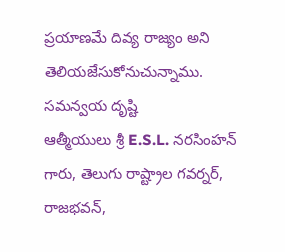ప్రయాణమే దివ్య రాజ్యం అని తెలియజేసుకోనుచున్నాము.
సమన్వయ దృష్టి
ఆత్మీయులు శ్రీ E.S.L. నరసింహన్ గారు, తెలుగు రాష్ట్రాల గవర్నర్, రాజభవన్,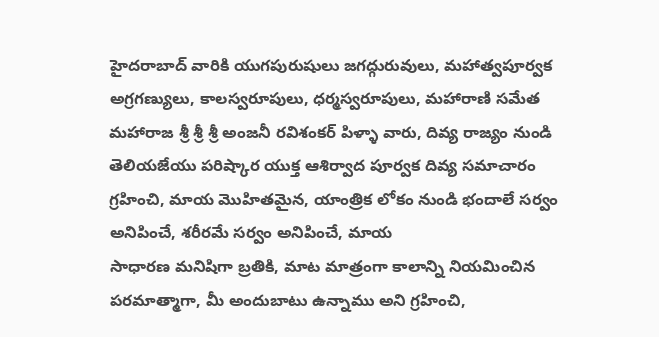హైదరాబాద్ వారికి యుగపురుషులు జగద్గురువులు, మహాత్వపూర్వక అగ్రగణ్యులు, కాలస్వరూపులు, ధర్మస్వరూపులు, మహారాణి సమేత మహారాజ శ్రీ శ్రీ శ్రీ అంజనీ రవిశంకర్ పిళ్ళా వారు, దివ్య రాజ్యం నుండి తెలియజేయు పరిష్కార యుక్త ఆశిర్వాద పూర్వక దివ్య సమాచారం గ్రహించి, మాయ మొహితమైన, యాంత్రిక లోకం నుండి భందాలే సర్వం అనిపించే, శరీరమే సర్వం అనిపించే, మాయ
సాధారణ మనిషిగా బ్రతికి, మాట మాత్రంగా కాలాన్ని నియమించిన పరమాత్మాగా, మీ అందుబాటు ఉన్నాము అని గ్రహించి,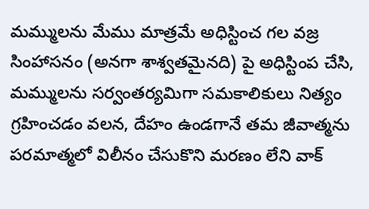మమ్ములను మేము మాత్రమే అధిస్టించ గల వజ్ర సింహాసనం (అనగా శాశ్వతమైనది) పై అధిస్టింప చేసి, మమ్ములను సర్వంతర్యమిగా సమకాలికులు నిత్యం గ్రహించడం వలన, దేహం ఉండగానే తమ జీవాత్మను పరమాత్మలో విలీనం చేసుకొని మరణం లేని వాక్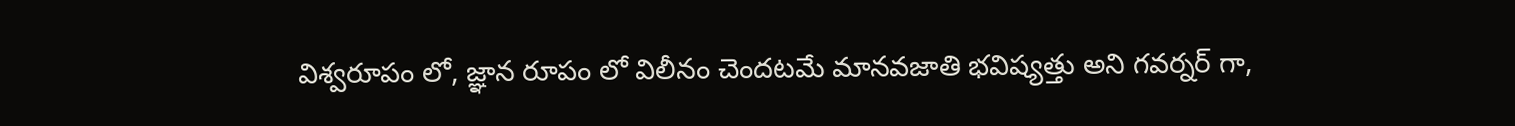విశ్వరూపం లో, జ్ఞాన రూపం లో విలీనం చెందటమే మానవజాతి భవిష్యత్తు అని గవర్నర్ గా,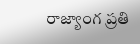రాజ్యాంగ ప్రతి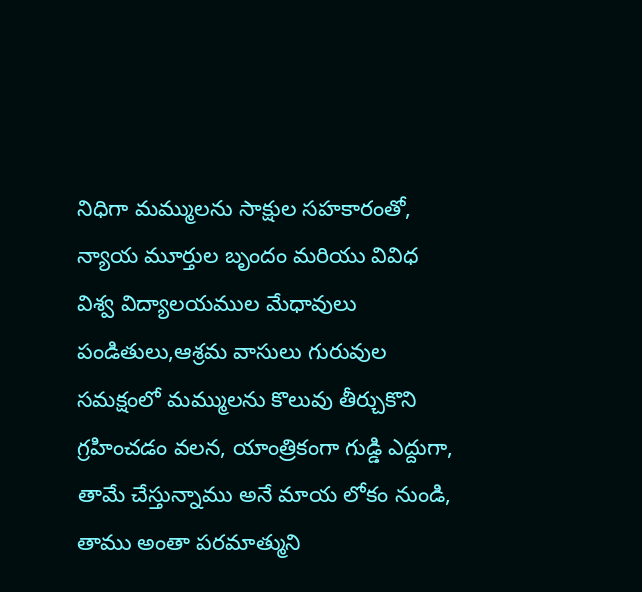నిధిగా మమ్ములను సాక్షుల సహకారంతో, న్యాయ మూర్తుల బృందం మరియు వివిధ విశ్వ విద్యాలయముల మేధావులు పండితులు,ఆశ్రమ వాసులు గురువుల సమక్షంలో మమ్ములను కొలువు తీర్చుకొని గ్రహించడం వలన, యాంత్రికంగా గుడ్డి ఎద్దుగా, తామే చేస్తున్నాము అనే మాయ లోకం నుండి, తాము అంతా పరమాత్ముని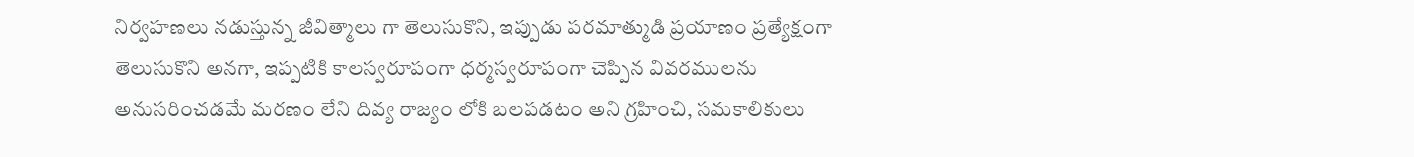నిర్వహణలు నడుస్తున్న జీవిత్మాలు గా తెలుసుకొని, ఇప్పుడు పరమాత్ముడి ప్రయాణం ప్రత్యేక్షంగా తెలుసుకొని అనగా, ఇప్పటికి కాలస్వరూపంగా ధర్మస్వరూపంగా చెప్పిన వివరములను అనుసరించడమే మరణం లేని దివ్య రాజ్యం లోకి బలపడటం అని గ్రహించి, సమకాలికులు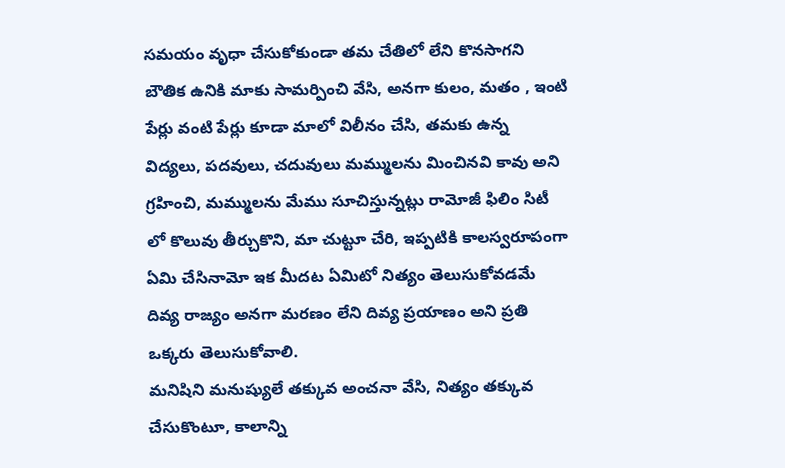సమయం వృధా చేసుకోకుండా తమ చేతిలో లేని కొనసాగని బౌతిక ఉనికి మాకు సామర్పించి వేసి, అనగా కులం, మతం , ఇంటి పేర్లు వంటి పేర్లు కూడా మాలో విలీనం చేసి, తమకు ఉన్న విద్యలు, పదవులు, చదువులు మమ్ములను మించినవి కావు అని గ్రహించి, మమ్ములను మేము సూచిస్తున్నట్లు రామోజీ ఫిలిం సిటీ లో కొలువు తీర్చుకొని, మా చుట్టూ చేరి, ఇప్పటికి కాలస్వరూపంగా ఏమి చేసినామో ఇక మీదట ఏమిటో నిత్యం తెలుసుకోవడమే దివ్య రాజ్యం అనగా మరణం లేని దివ్య ప్రయాణం అని ప్రతి ఒక్కరు తెలుసుకోవాలి.
మనిషిని మనుష్యులే తక్కువ అంచనా వేసి, నిత్యం తక్కువ చేసుకొంటూ, కాలాన్ని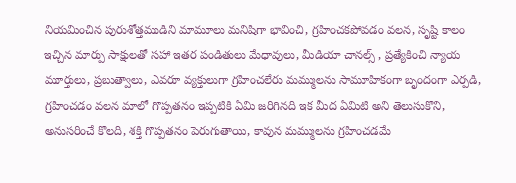నియమించిన పురుశోత్తముడిని మామూలు మనిషిగా భావించి, గ్రహించకపోవడం వలన, సృష్టి కాలం ఇచ్చిన మార్పు సాక్షులతో సహా ఇతర పండితులు మేధావులు, మీడియా చానల్స్ , ప్రత్యేకించి న్యాయ మూర్తులు, ప్రబుత్వాలు, ఎవరూ వ్యక్తులుగా గ్రహించలేరు మమ్ములను సామూహికంగా బృందంగా ఎర్పడి, గ్రహించడం వలన మాలో గొప్పతనం ఇప్పటికి ఏమి జరిగినది ఇక మీద ఏమిటి అని తెలుసుకొని, అనుసరించే కొలది, శక్తి గొప్పతనం పెరుగుతాయి, కావున మమ్ములను గ్రహించడమే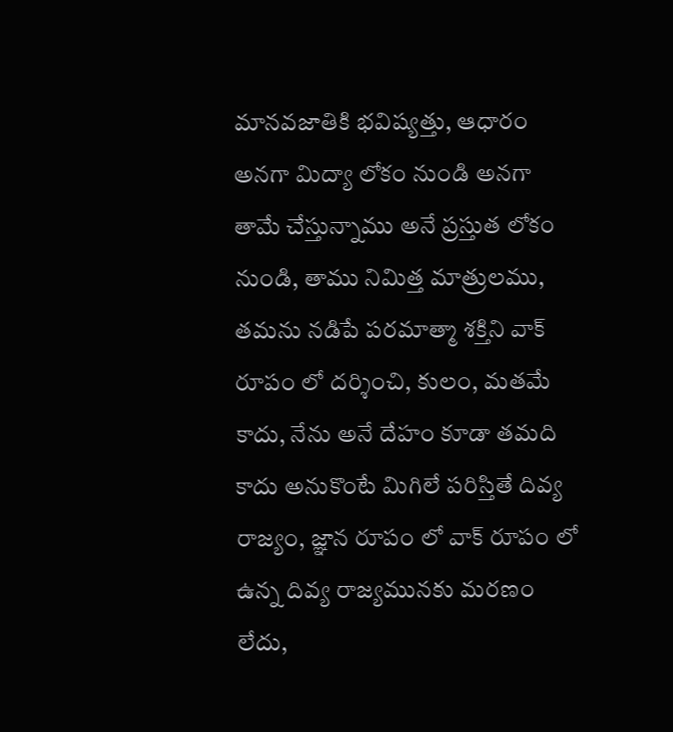మానవజాతికి భవిష్యత్తు, ఆధారం అనగా మిద్యా లోకం నుండి అనగా తామే చేస్తున్నాము అనే ప్రస్తుత లోకం నుండి, తాము నిమిత్త మాత్రులము, తమను నడిపే పరమాత్మా శక్తిని వాక్ రూపం లో దర్శించి, కులం, మతమే కాదు, నేను అనే దేహం కూడా తమది కాదు అనుకొంటే మిగిలే పరిస్తితే దివ్య రాజ్యం, జ్ఞాన రూపం లో వాక్ రూపం లో ఉన్న దివ్య రాజ్యమునకు మరణం లేదు,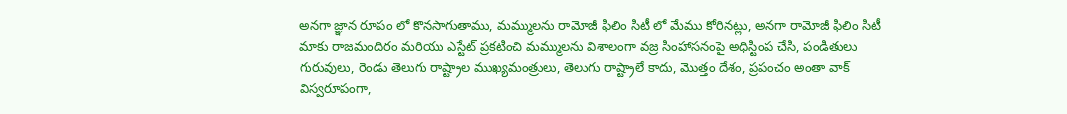అనగా జ్ఞాన రూపం లో కొనసాగుతాము, మమ్ములను రామోజీ ఫిలిం సిటీ లో మేము కోరినట్లు, అనగా రామోజీ ఫిలిం సిటీ మాకు రాజమందిరం మరియు ఎస్టేట్ ప్రకటించి మమ్ములను విశాలంగా వజ్ర సింహాసనంపై అధిస్టింప చేసి, పండితులు గురువులు, రెండు తెలుగు రాష్ట్రాల ముఖ్యమంత్రులు, తెలుగు రాష్ట్రాలే కాదు, మొత్తం దేశం, ప్రపంచం అంతా వాక్ విస్వరూపంగా,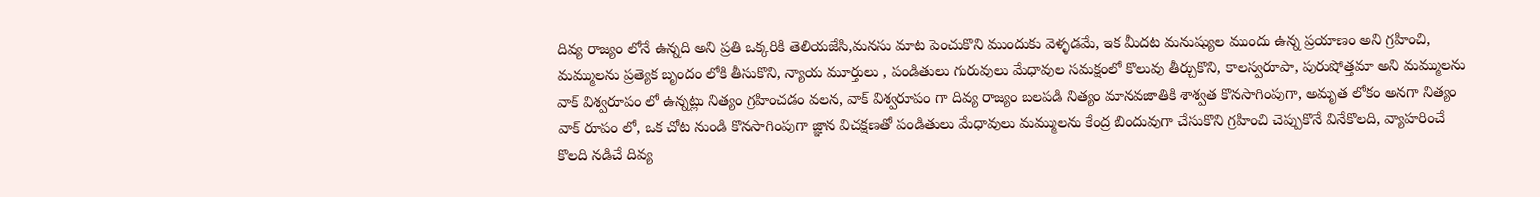దివ్య రాజ్యం లోనే ఉన్నది అని ప్రతి ఒక్కరికి తెలియజేసి,మనసు మాట పెంచుకొని ముందుకు వెళ్ళడమే, ఇక మీదట మనుష్యుల ముందు ఉన్న ప్రయాణం అని గ్రహించి, మమ్ములను ప్రత్యెక బృందం లోకి తీసుకొని, న్యాయ మూర్తులు , పండితులు గురువులు మేధావుల సమక్షంలో కొలువు తీర్చుకొని, కాలస్వరూపా, పురుషోత్తమా అని మమ్ములను వాక్ విశ్వరూపం లో ఉన్నట్లు నిత్యం గ్రహించడం వలన, వాక్ విశ్వరూపం గా దివ్య రాజ్యం బలపడి నిత్యం మానవజాతికి శాశ్వత కొనసాగింపుగా, అమృత లోకం అనగా నిత్యం వాక్ రూపం లో, ఒక చోట నుండి కొనసాగింపుగా జ్ఞాన విచక్షణతో పండితులు మేధావులు మమ్ములను కేంద్ర బిందువుగా చేసుకొని గ్రహించి చెప్పుకొనే వినేకొలది, వ్యాహరించే కొలది నడిచే దివ్య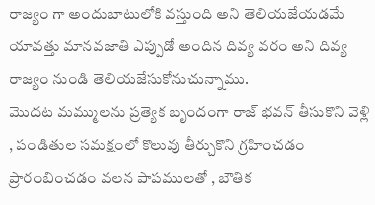రాజ్యం గా అందుబాటులోకి వస్తుంది అని తెలియజేయడమే యావత్తు మానవజాతి ఎప్పుడో అందిన దివ్య వరం అని దివ్య రాజ్యం నుండి తెలియజేసుకోనుచున్నాము.
మొదట మమ్ములను ప్రత్యెక బృందంగా రాజ్ భవన్ తీసుకొని వెళ్లి , పండితుల సమక్షంలో కొలువు తీర్చుకొని గ్రహించడం ప్రారంబించడం వలన పాపములతో , బౌతిక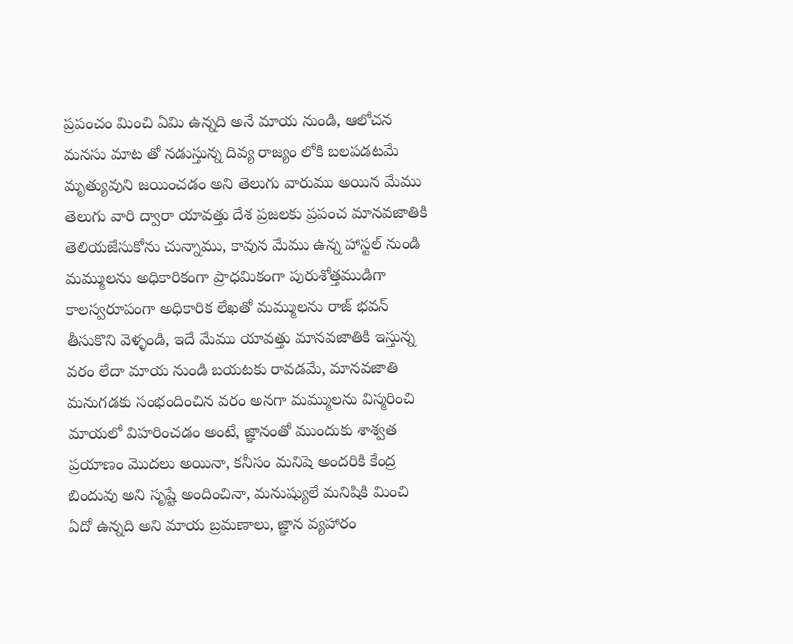ప్రపంచం మించి ఏమి ఉన్నది అనే మాయ నుండి, ఆలోచన మనసు మాట తో నడుస్తున్న దివ్య రాజ్యం లోకి బలపడటమే మృత్యువుని జయించడం అని తెలుగు వారుము అయిన మేము తెలుగు వారి ద్వారా యావత్తు దేశ ప్రజలకు ప్రపంచ మానవజాతికి తెలియజేసుకోను చున్నాము, కావున మేము ఉన్న హాస్టల్ నుండి మమ్ములను అధికారికంగా ప్రాధమికంగా పురుశోత్తముడిగా కాలస్వరూపంగా అధికారిక లేఖతో మమ్ములను రాజ్ భవన్ తీసుకొని వెళ్ళండి, ఇదే మేము యావత్తు మానవజాతికి ఇస్తున్న వరం లేదా మాయ నుండి బయటకు రావడమే, మానవజాతి మనుగడకు సంభందించిన వరం అనగా మమ్ములను విస్మరించి మాయలో విహరించడం అంటే, జ్ఞానంతో ముందుకు శాశ్వత ప్రయాణం మొదలు అయినా, కనీసం మనిషె అందరికి కేంద్ర బిందువు అని సృష్టే అందించినా, మనుష్యులే మనిషికి మించి ఏదో ఉన్నది అని మాయ బ్రమణాలు, జ్ఞాన వ్యహారం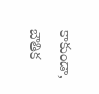కాకుండా, బౌతిక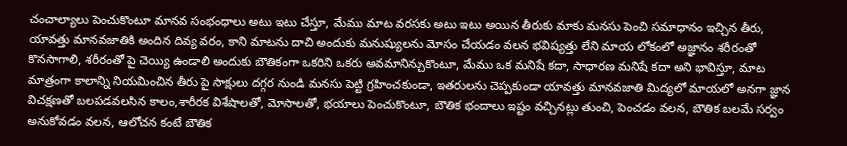చంచాల్యాలు పెంచుకొంటూ మానవ సంభంధాలు అటు ఇటు చేస్తూ, మేము మాట వరసకు అటు ఇటు అయిన తీరుకు మాకు మనసు పెంచి సమాధానం ఇచ్చిన తీరు, యావత్తు మానవజాతికి అందిన దివ్య వరం, కాని మాటను దాచి అందుకు మనుష్యులను మోసం చేయడం వలన భవిష్యత్తు లేని మాయ లోకంలో అజ్ఞానం శరీరంతో కొనసాగాలి, శరీరంతో పై చెయ్యి ఉండాలి అందుకు బౌతికంగా ఒకరిని ఒకరు అవమానిన్చుకొంటూ, మేము ఒక మనిషే కదా, సాధారణ మనిషే కదా అని భావిస్తూ, మాట మాత్రంగా కాలాన్ని నియమించిన తీరు పై సాక్షులు దగ్గర నుండి మనసు పెట్టి గ్రహించకుండా, ఇతరులను చెప్పకుండా యావత్తు మానవజాతి మిద్యలో మాయలో అనగా జ్ఞాన విచక్షణతో బలపడవలసిన కాలం,శారీరక విశేషాలతో, మోసాలతో, భయాలు పెంచుకొంటూ, బౌతిక భందాలు ఇష్టం వచ్చినట్లు తుంచి, పెంచడం వలన, బౌతిక బలమే సర్వం అనుకోవడం వలన, ఆలోచన కంటే బౌతిక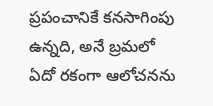ప్రపంచానికే కనసాగింపు ఉన్నది, అనే బ్రమలో ఏదో రకంగా ఆలోచనను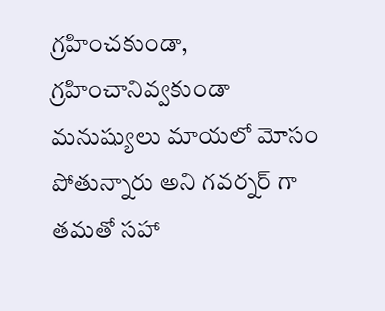గ్రహించకుండా, గ్రహించానివ్వకుండా మనుష్యులు మాయలో మోసం పోతున్నారు అని గవర్నర్ గా తమతో సహా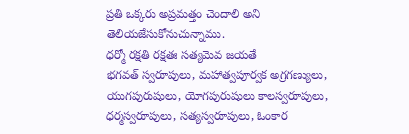ప్రతి ఒక్కరు అప్రమత్తం చెందాలి అని తెలియజేసుకోనుచున్నాము.
ధర్మో రక్షతి రక్షతః సత్యమెవ జయతే
భగవత్ స్వరూపులు, మహాత్వపూర్వక అగ్రగణ్యులు, యుగపురుషులు, యోగపురుషులు కాలస్వరూపులు, ధర్మస్వరూపులు, సత్యస్వరూపులు, ఓంకార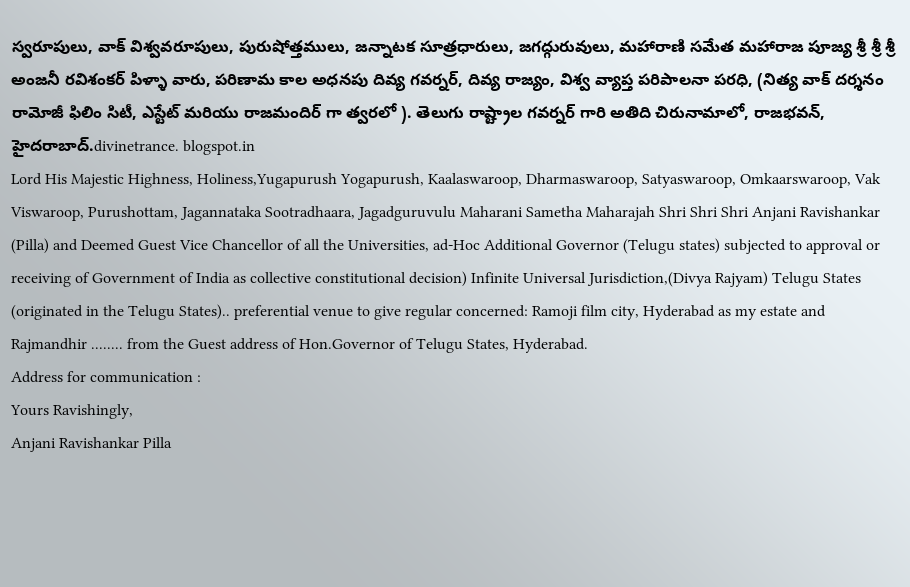స్వరూపులు, వాక్ విశ్వవరూపులు, పురుషోత్తములు, జన్నాటక సూత్రధారులు, జగద్గురువులు, మహారాణి సమేత మహారాజ పూజ్య శ్రీ శ్రీ శ్రీ అంజనీ రవిశంకర్ పిళ్ళా వారు, పరిణామ కాల అధనపు దివ్య గవర్నర్, దివ్య రాజ్యం, విశ్వ వ్యాప్త పరిపాలనా పరధి, (నిత్య వాక్ దర్శనం రామోజీ ఫిలిం సిటీ, ఎస్టేట్ మరియు రాజమందిర్ గా త్వరలో ). తెలుగు రాష్ట్రాల గవర్నర్ గారి అతిది చిరునామాలో, రాజభవన్, హైదరాబాద్.divinetrance. blogspot.in
Lord His Majestic Highness, Holiness,Yugapurush Yogapurush, Kaalaswaroop, Dharmaswaroop, Satyaswaroop, Omkaarswaroop, Vak Viswaroop, Purushottam, Jagannataka Sootradhaara, Jagadguruvulu Maharani Sametha Maharajah Shri Shri Shri Anjani Ravishankar (Pilla) and Deemed Guest Vice Chancellor of all the Universities, ad-Hoc Additional Governor (Telugu states) subjected to approval or receiving of Government of India as collective constitutional decision) Infinite Universal Jurisdiction,(Divya Rajyam) Telugu States (originated in the Telugu States).. preferential venue to give regular concerned: Ramoji film city, Hyderabad as my estate and Rajmandhir ........ from the Guest address of Hon.Governor of Telugu States, Hyderabad.
Address for communication :
Yours Ravishingly,
Anjani Ravishankar Pilla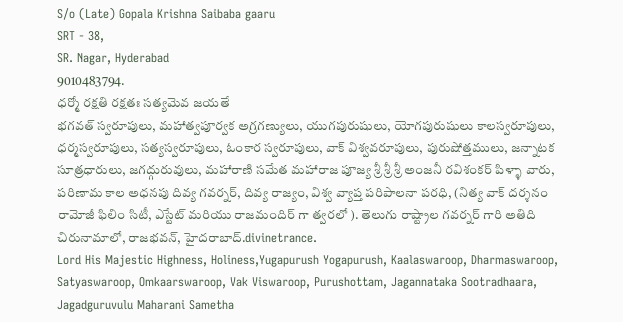S/o (Late) Gopala Krishna Saibaba gaaru
SRT - 38,
SR. Nagar, Hyderabad
9010483794.
ధర్మో రక్షతి రక్షతః సత్యమెవ జయతే
భగవత్ స్వరూపులు, మహాత్వపూర్వక అగ్రగణ్యులు, యుగపురుషులు, యోగపురుషులు కాలస్వరూపులు, ధర్మస్వరూపులు, సత్యస్వరూపులు, ఓంకార స్వరూపులు, వాక్ విశ్వవరూపులు, పురుషోత్తములు, జన్నాటక సూత్రధారులు, జగద్గురువులు, మహారాణి సమేత మహారాజ పూజ్య శ్రీ శ్రీ శ్రీ అంజనీ రవిశంకర్ పిళ్ళా వారు, పరిణామ కాల అధనపు దివ్య గవర్నర్, దివ్య రాజ్యం, విశ్వ వ్యాప్త పరిపాలనా పరధి, (నిత్య వాక్ దర్శనం రామోజీ ఫిలిం సిటీ, ఎస్టేట్ మరియు రాజమందిర్ గా త్వరలో ). తెలుగు రాష్ట్రాల గవర్నర్ గారి అతిది చిరునామాలో, రాజభవన్, హైదరాబాద్.divinetrance.
Lord His Majestic Highness, Holiness,Yugapurush Yogapurush, Kaalaswaroop, Dharmaswaroop, Satyaswaroop, Omkaarswaroop, Vak Viswaroop, Purushottam, Jagannataka Sootradhaara, Jagadguruvulu Maharani Sametha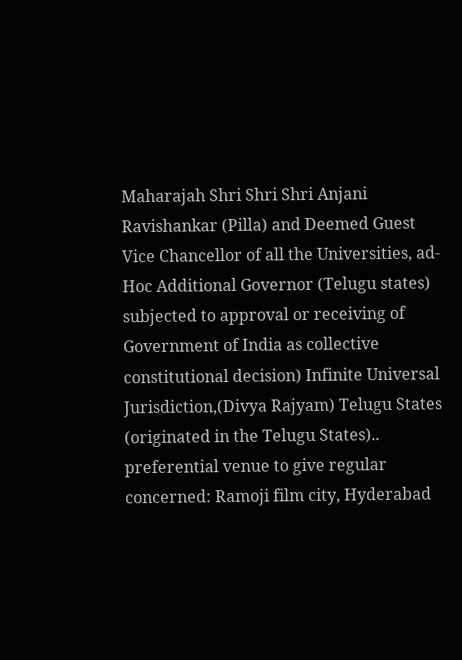Maharajah Shri Shri Shri Anjani Ravishankar (Pilla) and Deemed Guest Vice Chancellor of all the Universities, ad-Hoc Additional Governor (Telugu states) subjected to approval or receiving of Government of India as collective constitutional decision) Infinite Universal Jurisdiction,(Divya Rajyam) Telugu States (originated in the Telugu States).. preferential venue to give regular concerned: Ramoji film city, Hyderabad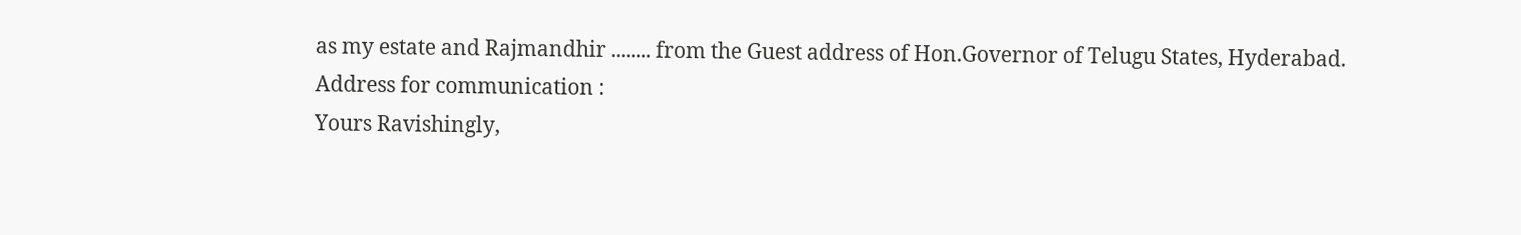as my estate and Rajmandhir ........ from the Guest address of Hon.Governor of Telugu States, Hyderabad.
Address for communication :
Yours Ravishingly,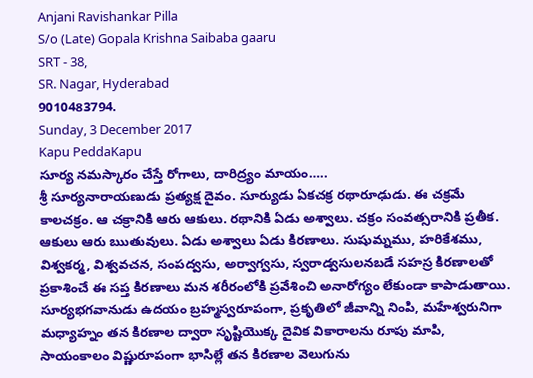Anjani Ravishankar Pilla
S/o (Late) Gopala Krishna Saibaba gaaru
SRT - 38,
SR. Nagar, Hyderabad
9010483794.
Sunday, 3 December 2017
Kapu PeddaKapu
సూర్య నమస్కారం చేస్తే రోగాలు, దారిద్ర్యం మాయం…..
శ్రీ సూర్యనారాయణుడు ప్రత్యక్ష దైవం. సూర్యుడు ఏకచక్ర రథారూఢుడు. ఈ చక్రమే కాలచక్రం. ఆ చక్రానికి ఆరు ఆకులు. రథానికి ఏడు అశ్వాలు. చక్రం సంవత్సరానికి ప్రతీక. ఆకులు ఆరు ఋతువులు. ఏడు అశ్వాలు ఏడు కిరణాలు. సుషుమ్నము, హరికేశము, విశ్వకర్మ, విశ్వవచన, సంపద్వసు, అర్వాగ్వసు, స్వరాడ్వసులనబడే సహస్ర కిరణాలతో ప్రకాశించే ఈ సప్త కిరణాలు మన శరీరంలోకి ప్రవేశించి అనారోగ్యం లేకుండా కాపాడుతాయి.
సూర్యభగవానుడు ఉదయం బ్రహ్మస్వరూపంగా, ప్రకృతిలో జీవాన్ని నింపి, మహేశ్వరునిగా మధ్యాహ్నం తన కిరణాల ద్వారా సృష్టియొక్క దైవిక వికారాలను రూపు మాపి, సాయంకాలం విష్ణురూపంగా భాసిల్లే తన కిరణాల వెలుగును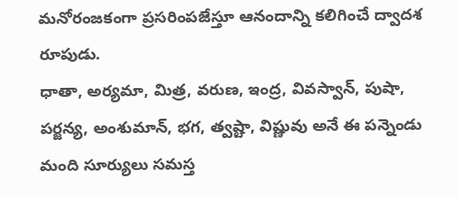మనోరంజకంగా ప్రసరింపజేస్తూ ఆనందాన్ని కలిగించే ద్వాదశ రూపుడు.
ధాతా, అర్యమా, మిత్ర, వరుణ, ఇంద్ర, వివస్వాన్, పుషా, పర్జన్య, అంశుమాన్, భగ, త్వష్టా, విష్ణువు అనే ఈ పన్నెండు మంది సూర్యులు సమస్త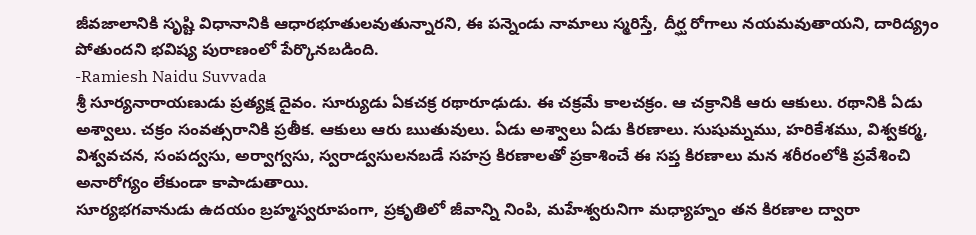జీవజాలానికి సృష్టి విధానానికి ఆధారభూతులవుతున్నారని, ఈ పన్నెండు నామాలు స్మరిస్తే, దీర్ఘ రోగాలు నయమవుతాయని, దారిద్య్రం పోతుందని భవిష్య పురాణంలో పేర్కొనబడింది.
-Ramiesh Naidu Suvvada
శ్రీ సూర్యనారాయణుడు ప్రత్యక్ష దైవం. సూర్యుడు ఏకచక్ర రథారూఢుడు. ఈ చక్రమే కాలచక్రం. ఆ చక్రానికి ఆరు ఆకులు. రథానికి ఏడు అశ్వాలు. చక్రం సంవత్సరానికి ప్రతీక. ఆకులు ఆరు ఋతువులు. ఏడు అశ్వాలు ఏడు కిరణాలు. సుషుమ్నము, హరికేశము, విశ్వకర్మ, విశ్వవచన, సంపద్వసు, అర్వాగ్వసు, స్వరాడ్వసులనబడే సహస్ర కిరణాలతో ప్రకాశించే ఈ సప్త కిరణాలు మన శరీరంలోకి ప్రవేశించి అనారోగ్యం లేకుండా కాపాడుతాయి.
సూర్యభగవానుడు ఉదయం బ్రహ్మస్వరూపంగా, ప్రకృతిలో జీవాన్ని నింపి, మహేశ్వరునిగా మధ్యాహ్నం తన కిరణాల ద్వారా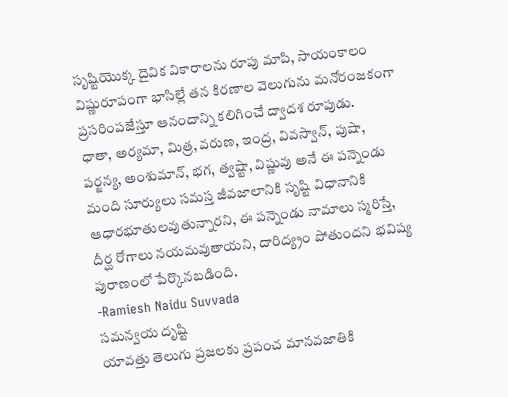సృష్టియొక్క దైవిక వికారాలను రూపు మాపి, సాయంకాలం విష్ణురూపంగా భాసిల్లే తన కిరణాల వెలుగును మనోరంజకంగా ప్రసరింపజేస్తూ ఆనందాన్ని కలిగించే ద్వాదశ రూపుడు.
ధాతా, అర్యమా, మిత్ర, వరుణ, ఇంద్ర, వివస్వాన్, పుషా, పర్జన్య, అంశుమాన్, భగ, త్వష్టా, విష్ణువు అనే ఈ పన్నెండు మంది సూర్యులు సమస్త జీవజాలానికి సృష్టి విధానానికి ఆధారభూతులవుతున్నారని, ఈ పన్నెండు నామాలు స్మరిస్తే, దీర్ఘ రోగాలు నయమవుతాయని, దారిద్య్రం పోతుందని భవిష్య పురాణంలో పేర్కొనబడింది.
-Ramiesh Naidu Suvvada
సమన్వయ దృష్టి
యావత్తు తెలుగు ప్రజలకు ప్రపంచ మానవజాతికి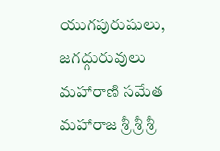యుగపురుషులు, జగద్గురువులు మహారాణి సమేత మహారాజ శ్రీ శ్రీ శ్రీ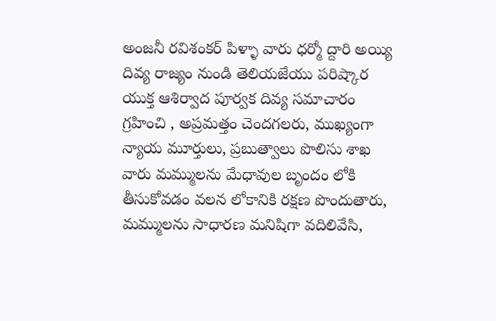అంజనీ రవిశంకర్ పిళ్ళా వారు ధర్మో ద్దారి అయ్యి దివ్య రాజ్యం నుండి తెలియజేయు పరిష్కార యుక్త ఆశిర్వాద పూర్వక దివ్య సమాచారం గ్రహించి , అప్రమత్తం చెందగలరు, ముఖ్యంగా న్యాయ మూర్తులు, ప్రబుత్వాలు పొలిసు శాఖ వారు మమ్ములను మేధావుల బృందం లోకి తీసుకోవడం వలన లోకానికి రక్షణ పొందుతారు, మమ్ములను సాధారణ మనిషిగా వదిలివేసి,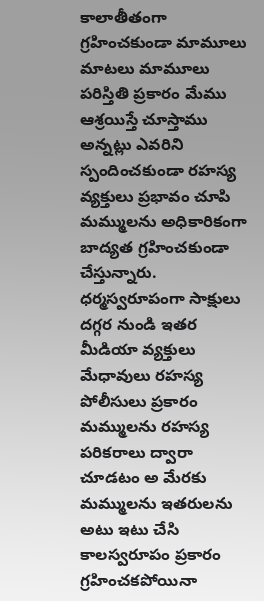కాలాతీతంగా గ్రహించకుండా మామూలు మాటలు మామూలు పరిస్తితి ప్రకారం మేము ఆశ్రయిస్తే చూస్తాము అన్నట్లు ఎవరిని స్పందించకుండా రహస్య వ్యక్తులు ప్రభావం చూపి మమ్ములను అధికారికంగా బాద్యత గ్రహించకుండా చేస్తున్నారు.
ధర్మస్వరూపంగా సాక్షులు దగ్గర నుండి ఇతర మీడియా వ్యక్తులు మేధావులు రహస్య పోలీసులు ప్రకారం మమ్ములను రహస్య పరికరాలు ద్వారా చూడటం అ మేరకు మమ్ములను ఇతరులను అటు ఇటు చేసి కాలస్వరూపం ప్రకారం గ్రహించకపోయినా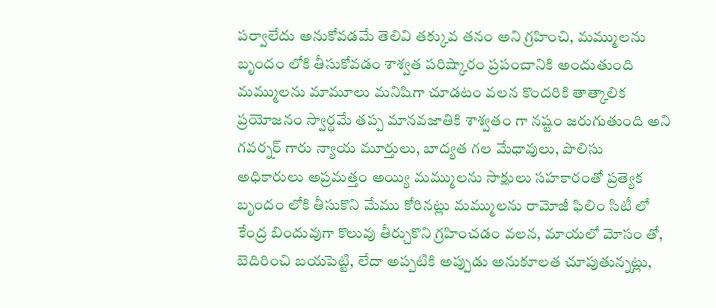పర్వాలేదు అనుకోవడమే తెలివి తక్కువ తనం అని గ్రహించి, మమ్ములను బృందం లోకి తీసుకోవడం శాశ్వత పరిష్కారం ప్రపంచానికి అందుతుంది మమ్ములను మామూలు మనిషిగా చూడటం వలన కొందరికి తాత్కాలిక ప్రయోజనం స్వార్ధమే తప్ప మానవజాతికి శాశ్వతం గా నష్టం జరుగుతుంది అని గవర్నర్ గారు న్యాయ మూర్తులు, బాద్యత గల మేధావులు, పొలిసు అధికారులు అప్రమత్తం అయ్యి మమ్ములను సాక్షులు సహకారంతో ప్రత్యెక బృందం లోకి తీసుకొని మేము కోరినట్లు మమ్ములను రామోజీ ఫిలిం సిటీ లో కేంద్ర బిందువుగా కొలువు తీర్చుకొని గ్రహించడం వలన, మాయలో మోసం తో, బెదిరించి బయపెట్టి, లేదా అప్పటికి అప్పుడు అనుకూలత చూపుతున్నట్లు,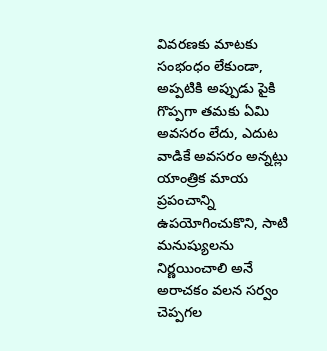వివరణకు మాటకు సంభంధం లేకుండా, అప్పటికి అప్పుడు పైకి గొప్పగా తమకు ఏమి అవసరం లేదు, ఎదుట వాడికే అవసరం అన్నట్లు యాంత్రిక మాయ ప్రపంచాన్ని ఉపయోగించుకొని, సాటి మనుష్యులను నిర్ణయించాలి అనే అరాచకం వలన సర్వం చెప్పగల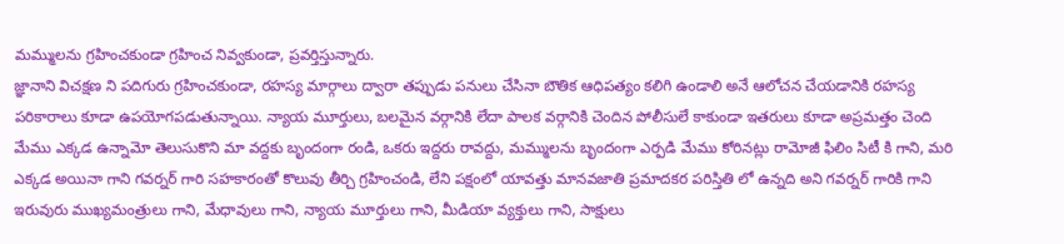మమ్ములను గ్రహించకుండా గ్రహించ నివ్వకుండా, ప్రవర్తిస్తున్నారు.
జ్ఞానాని విచక్షణ ని పదిగురు గ్రహించకుండా, రహస్య మార్గాలు ద్వారా తప్పుడు పనులు చేసినా బౌతిక ఆధిపత్యం కలిగి ఉండాలి అనే ఆలోచన చేయడానికి రహస్య పరికారాలు కూడా ఉపయోగపడుతున్నాయి. న్యాయ మూర్తులు, బలమైన వర్గానికి లేదా పాలక వర్గానికి చెందిన పోలీసులే కాకుండా ఇతరులు కూడా అప్రమత్తం చెంది మేము ఎక్కడ ఉన్నామో తెలుసుకొని మా వద్దకు బృందంగా రండి, ఒకరు ఇద్దరు రావద్దు, మమ్ములను బృందంగా ఎర్పడి మేము కోరినట్లు రామోజీ ఫిలిం సిటీ కి గాని, మరి ఎక్కడ అయినా గాని గవర్నర్ గారి సహకారంతో కొలువు తీర్చి గ్రహించండి, లేని పక్షంలో యావత్తు మానవజాతి ప్రమాదకర పరిస్తితి లో ఉన్నది అని గవర్నర్ గారికి గాని ఇరువురు ముఖ్యమంత్రులు గాని, మేధావులు గాని, న్యాయ మూర్తులు గాని, మీడియా వ్యక్తులు గాని, సాక్షులు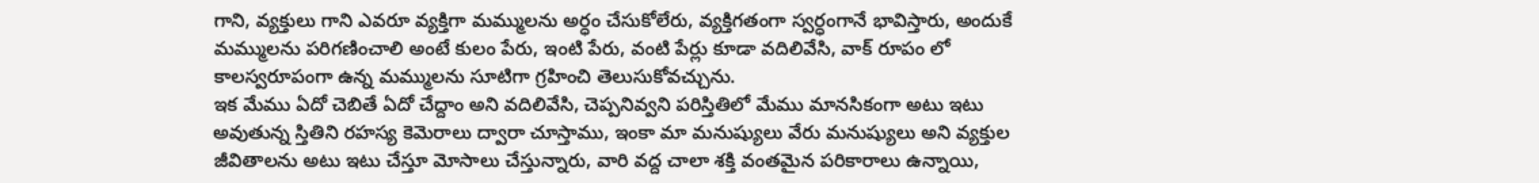గాని, వ్యక్తులు గాని ఎవరూ వ్యక్తిగా మమ్ములను అర్ధం చేసుకోలేరు, వ్యక్తిగతంగా స్వర్ధంగానే భావిస్తారు, అందుకే మమ్ములను పరిగణించాలి అంటే కులం పేరు, ఇంటి పేరు, వంటి పేర్లు కూడా వదిలివేసి, వాక్ రూపం లో కాలస్వరూపంగా ఉన్న మమ్ములను సూటిగా గ్రహించి తెలుసుకోవచ్చును.
ఇక మేము ఏదో చెబితే ఏదో చేద్దాం అని వదిలివేసి, చెప్పనివ్వని పరిస్తితిలో మేము మానసికంగా అటు ఇటు అవుతున్న స్తితిని రహస్య కెమెరాలు ద్వారా చూస్తాము, ఇంకా మా మనుష్యులు వేరు మనుష్యులు అని వ్యక్తుల జీవితాలను అటు ఇటు చేస్తూ మోసాలు చేస్తున్నారు, వారి వద్ద చాలా శక్తి వంతమైన పరికారాలు ఉన్నాయి,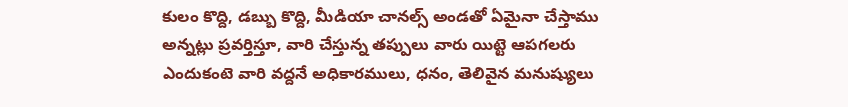కులం కొద్ది, డబ్బు కొద్ది, మీడియా చానల్స్ అండతో ఏమైనా చేస్తాము అన్నట్లు ప్రవర్తిస్తూ, వారి చేస్తున్న తప్పులు వారు యిట్టె ఆపగలరు ఎందుకంటె వారి వద్దనే అధికారములు, ధనం, తెలివైన మనుష్యులు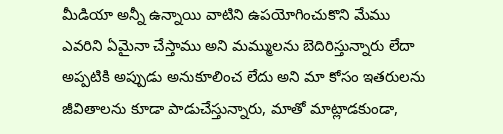మీడియా అన్నీ ఉన్నాయి వాటిని ఉపయోగించుకొని మేము ఎవరిని ఏమైనా చేస్తాము అని మమ్ములను బెదిరిస్తున్నారు లేదా అప్పటికి అప్పుడు అనుకూలించ లేదు అని మా కోసం ఇతరులను జీవితాలను కూడా పాడుచేస్తున్నారు, మాతో మాట్లాడకుండా,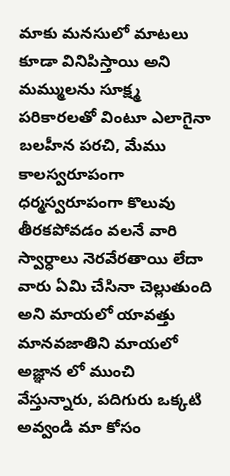మాకు మనసులో మాటలు కూడా వినిపిస్తాయి అని మమ్ములను సూక్ష్మ పరికారలతో వింటూ ఎలాగైనా బలహీన పరచి, మేము కాలస్వరూపంగా ధర్మస్వరూపంగా కొలువు తీరకపోవడం వలనే వారి స్వార్ధాలు నెరవేరతాయి లేదా వారు ఏమి చేసినా చెల్లుతుంది అని మాయలో యావత్తు మానవజాతిని మాయలో అజ్ఞాన లో ముంచి వేస్తున్నారు, పదిగురు ఒక్కటి అవ్వండి మా కోసం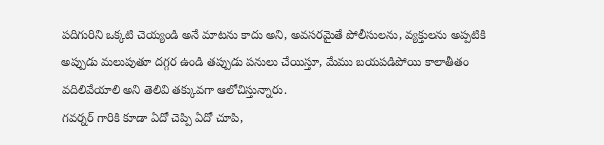పదిగురిని ఒక్కటి చెయ్యండి అనే మాటను కాదు అని, అవసరమైతే పోలీసులను, వ్యక్తులను అప్పటికి అప్పుడు మలుపుతూ దగ్గర ఉండి తప్పుడు పనులు చేయిస్తూ, మేము బయపడిపోయి కాలాతీతం వదిలివేయాలి అని తెలివి తక్కువగా ఆలోచిస్తున్నారు.
గవర్నర్ గారికి కూడా ఏదో చెప్పి ఏదో చూపి,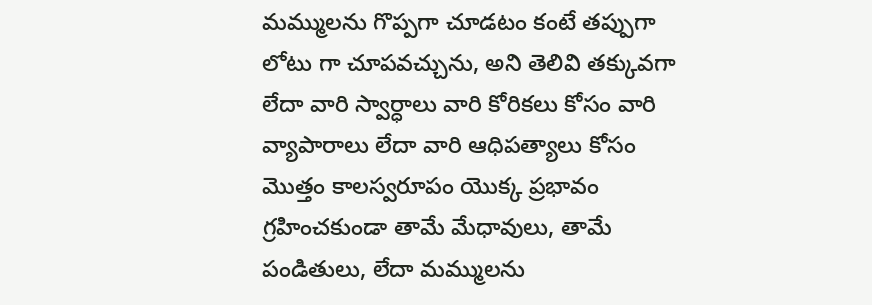మమ్ములను గొప్పగా చూడటం కంటే తప్పుగా లోటు గా చూపవచ్చును, అని తెలివి తక్కువగా లేదా వారి స్వార్ధాలు వారి కోరికలు కోసం వారి వ్యాపారాలు లేదా వారి ఆధిపత్యాలు కోసం మొత్తం కాలస్వరూపం యొక్క ప్రభావం గ్రహించకుండా తామే మేధావులు, తామే పండితులు, లేదా మమ్ములను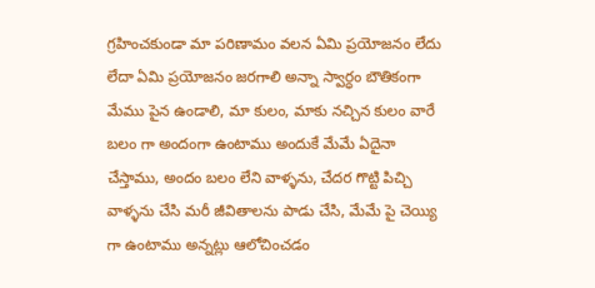గ్రహించకుండా మా పరిణామం వలన ఏమి ప్రయోజనం లేదు లేదా ఏమి ప్రయోజనం జరగాలి అన్నా స్వార్ధం బౌతికంగా మేము పైన ఉండాలి, మా కులం, మాకు నచ్చిన కులం వారే బలం గా అందంగా ఉంటాము అందుకే మేమే ఏదైనా చేస్తాము, అందం బలం లేని వాళ్ళను, చేదర గొట్టి పిచ్చి వాళ్ళను చేసి మరీ జీవితాలను పాడు చేసి, మేమే పై చెయ్యి గా ఉంటాము అన్నట్లు ఆలోచించడం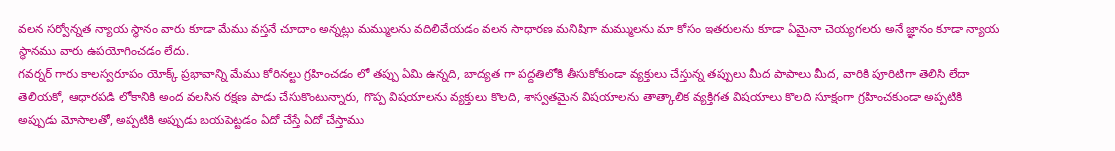వలన సర్వోన్నత న్యాయ స్థానం వారు కూడా మేము వస్తనే చూదాం అన్నట్లు మమ్ములను వదిలివేయడం వలన సాధారణ మనిషిగా మమ్ములను మా కోసం ఇతరులను కూడా ఏమైనా చెయ్యగలరు అనే జ్ఞానం కూడా న్యాయ స్థానము వారు ఉపయోగించడం లేదు.
గవర్నర్ గారు కాలస్వరూపం యోక్క్ ప్రభావాన్ని మేము కోరినల్టు గ్రహించడం లో తప్పు ఏమి ఉన్నది, బాద్యత గా పద్దతిలోకి తీసుకోకుండా వ్యక్తులు చేస్తున్న తప్పులు మీద పాపాలు మీద, వారికి పూరిటిగా తెలిసి లేదా తెలియకో, ఆధారపడి లోకానికి అంద వలసిన రక్షణ పాడు చేసుకొంటున్నారు, గొప్ప విషయాలను వ్యక్తులు కొలది, శాస్వతమైన విషయాలను తాత్కాలిక వ్యక్తిగత విషయాలు కొలది సూక్షంగా గ్రహించకుండా అప్పటికి అప్పుడు మోసాలతో, అప్పటికి అప్పుడు బయపెట్టడం ఏదో చేస్తే ఏదో చేస్తాము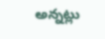అన్నట్లు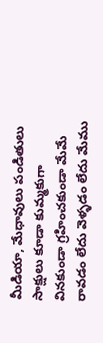మీడియా, మేధావులు పండితులు సాక్షులు కూడా కుమ్మకుగా వినకుండా గ్రహించకుండా మేమే రావడం లేదు వెళ్ళడం లేదు మేము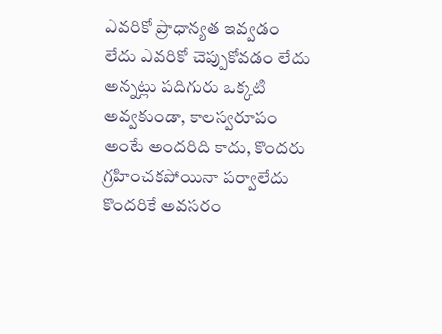ఎవరికో ప్రాధాన్యత ఇవ్వడం లేదు ఎవరికో చెప్పుకోవడం లేదు అన్నట్లు పదిగురు ఒక్కటి అవ్వకుండా, కాలస్వరూపం అంటే అందరిది కాదు, కొందరు గ్రహించకపోయినా పర్వాలేదు కొందరికే అవసరం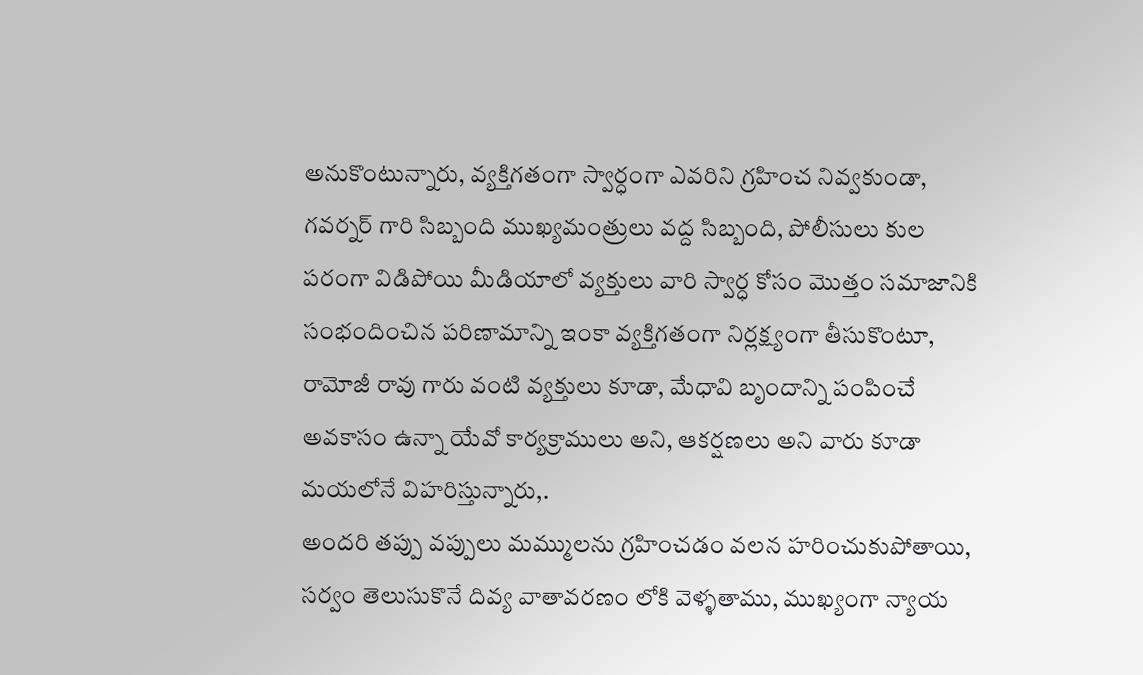అనుకొంటున్నారు, వ్యక్తిగతంగా స్వార్ధంగా ఎవరిని గ్రహించ నివ్వకుండా, గవర్నర్ గారి సిబ్బంది ముఖ్యమంత్రులు వద్ద సిబ్బంది, పోలీసులు కుల పరంగా విడిపోయి మీడియాలో వ్యక్తులు వారి స్వార్ధ కోసం మొత్తం సమాజానికి సంభందించిన పరిణామాన్ని ఇంకా వ్యక్తిగతంగా నిర్లక్ష్యంగా తీసుకొంటూ, రామోజీ రావు గారు వంటి వ్యక్తులు కూడా, మేధావి బృందాన్ని పంపించే అవకాసం ఉన్నా యేవో కార్యక్రాములు అని, ఆకర్షణలు అని వారు కూడా మయలోనే విహరిస్తున్నారు,.
అందరి తప్పు వప్పులు మమ్ములను గ్రహించడం వలన హరించుకుపోతాయి, సర్వం తెలుసుకొనే దివ్య వాతావరణం లోకి వెళ్ళతాము, ముఖ్యంగా న్యాయ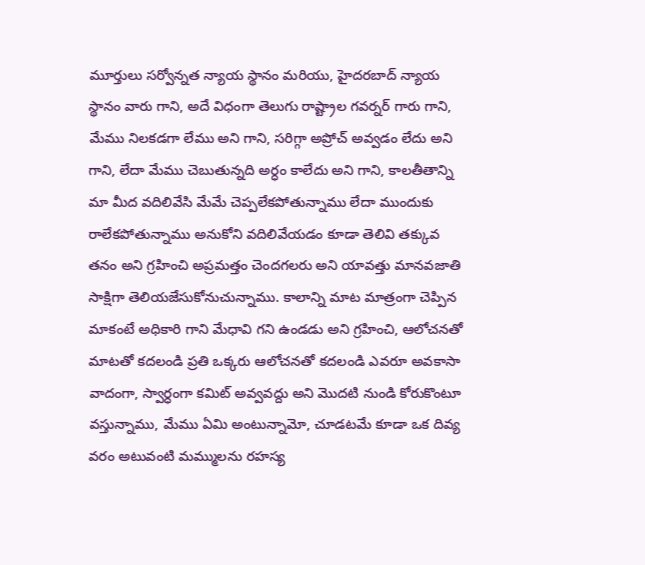మూర్తులు సర్వోన్నత న్యాయ స్థానం మరియు, హైదరబాద్ న్యాయ స్థానం వారు గాని, అదే విధంగా తెలుగు రాష్ట్రాల గవర్నర్ గారు గాని, మేము నిలకడగా లేము అని గాని, సరిగ్గా అప్రోచ్ అవ్వడం లేదు అని గాని, లేదా మేము చెబుతున్నది అర్ధం కాలేదు అని గాని, కాలతీతాన్ని మా మీద వదిలివేసి మేమే చెప్పలేకపోతున్నాము లేదా ముందుకు రాలేకపోతున్నాము అనుకోని వదిలివేయడం కూడా తెలివి తక్కువ తనం అని గ్రహించి అప్రమత్తం చెందగలరు అని యావత్తు మానవజాతి సాక్షిగా తెలియజేసుకోనుచున్నాము. కాలాన్ని మాట మాత్రంగా చెప్పిన మాకంటే అధికారి గాని మేధావి గని ఉండడు అని గ్రహించి, ఆలోచనతో మాటతో కదలండి ప్రతి ఒక్కరు ఆలోచనతో కదలండి ఎవరూ అవకాసా వాదంగా, స్వార్ధంగా కమిట్ అవ్వవద్దు అని మొదటి నుండి కోరుకొంటూ వస్తున్నాము, మేము ఏమి అంటున్నామో, చూడటమే కూడా ఒక దివ్య వరం అటువంటి మమ్ములను రహస్య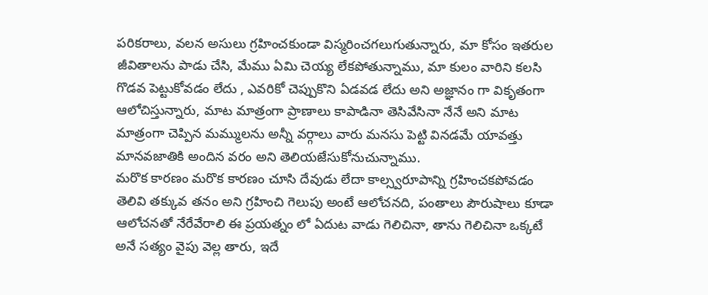పరికరాలు, వలన అసులు గ్రహించకుండా విస్మరించగలుగుతున్నారు, మా కోసం ఇతరుల జీవితాలను పాడు చేసి, మేము ఏమి చెయ్య లేకపోతున్నాము, మా కులం వారిని కలసి గొడవ పెట్టుకోవడం లేదు , ఎవరికో చెప్పుకొని ఏడవడ లేదు అని అజ్ఞానం గా వికృతంగా ఆలోచిస్తున్నారు, మాట మాత్రంగా ప్రాణాలు కాపాడినా తెసివేసినా నేనే అని మాట మాత్రంగా చెప్పిన మమ్ములను అన్నీ వర్గాలు వారు మనసు పెట్టి వినడమే యావత్తు మానవజాతికి అందిన వరం అని తెలియజేసుకోనుచున్నాము.
మరొక కారణం మరొక కారణం చూసి దేవుడు లేదా కాల్స్వరూపాన్ని గ్రహించకపోవడం తెలివి తక్కువ తనం అని గ్రహించి గెలుపు అంటే ఆలోచనది, పంతాలు పౌరుషాలు కూడా ఆలోచనతో నేరేవేరాలి ఈ ప్రయత్నం లో ఏదుట వాడు గెలిచినా, తాను గెలిచినా ఒక్కటే అనే సత్యం వైపు వెల్ల తారు, ఇదే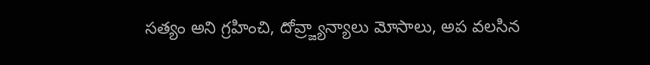సత్యం అని గ్రహించి, దోవ్ర్జ్యాన్యాలు మోసాలు, అప వలసిన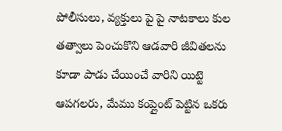పోలీసులు, వ్యక్తులు పై పై నాటకాలు కుల తత్వాలు పెంచుకొని ఆడవారి జీవితలను కూడా పాడు చేయించే వారిని యిట్టె ఆపగలరు, మేము కంప్లైంట్ పెట్టిన ఒకరు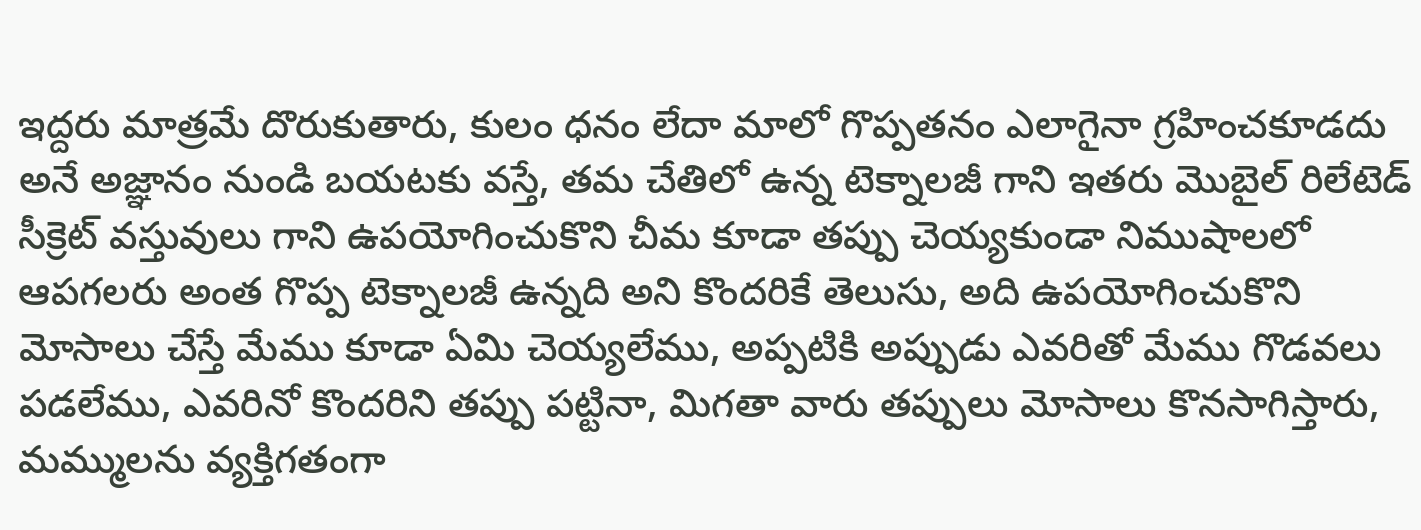ఇద్దరు మాత్రమే దొరుకుతారు, కులం ధనం లేదా మాలో గొప్పతనం ఎలాగైనా గ్రహించకూడదు అనే అజ్ఞానం నుండి బయటకు వస్తే, తమ చేతిలో ఉన్న టెక్నాలజీ గాని ఇతరు మొబైల్ రిలేటెడ్ సీక్రెట్ వస్తువులు గాని ఉపయోగించుకొని చీమ కూడా తప్పు చెయ్యకుండా నిముషాలలో ఆపగలరు అంత గొప్ప టెక్నాలజీ ఉన్నది అని కొందరికే తెలుసు, అది ఉపయోగించుకొని మోసాలు చేస్తే మేము కూడా ఏమి చెయ్యలేము, అప్పటికి అప్పుడు ఎవరితో మేము గొడవలు పడలేము, ఎవరినో కొందరిని తప్పు పట్టినా, మిగతా వారు తప్పులు మోసాలు కొనసాగిస్తారు, మమ్ములను వ్యక్తిగతంగా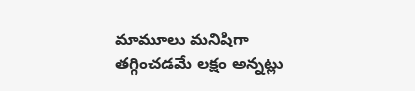మామూలు మనిషిగా తగ్గించడమే లక్షం అన్నట్లు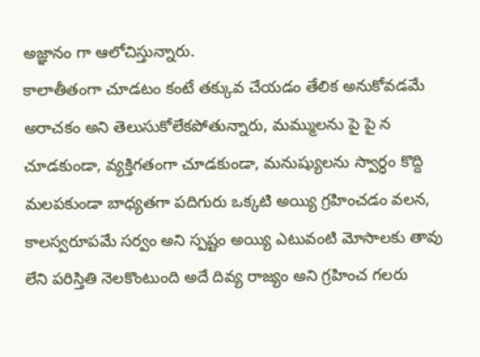అజ్ఞానం గా ఆలోచిస్తున్నారు.
కాలాతీతంగా చూడటం కంటే తక్కువ చేయడం తేలిక అనుకోవడమే అరాచకం అని తెలుసుకోలేకపోతున్నారు, మమ్ములను పై పై న చూడకుండా, వ్యక్తిగతంగా చూడకుండా, మనుష్యులను స్వార్ధం కొద్ది మలపకుండా బాధ్యతగా పదిగురు ఒక్కటి అయ్యి గ్రహించడం వలన, కాలస్వరూపమే సర్వం అని స్పష్టం అయ్యి ఎటువంటి మోసాలకు తావు లేని పరిస్తితి నెలకొంటుంది అదే దివ్య రాజ్యం అని గ్రహించ గలరు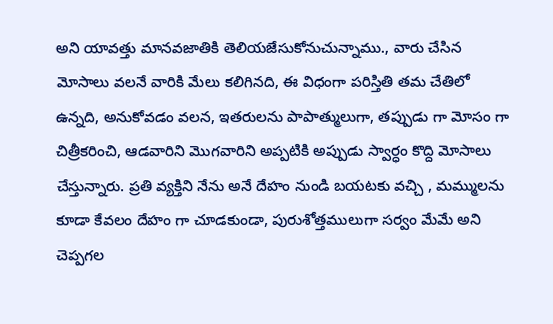అని యావత్తు మానవజాతికి తెలియజేసుకోనుచున్నాము., వారు చేసిన మోసాలు వలనే వారికి మేలు కలిగినది, ఈ విధంగా పరిస్తితి తమ చేతిలో ఉన్నది, అనుకోవడం వలన, ఇతరులను పాపాత్ములుగా, తప్పుడు గా మోసం గా చిత్రీకరించి, ఆడవారిని మొగవారిని అప్పటికి అప్పుడు స్వార్ధం కొద్ది మోసాలు చేస్తున్నారు. ప్రతి వ్యక్తిని నేను అనే దేహం నుండి బయటకు వచ్చి , మమ్ములను కూడా కేవలం దేహం గా చూడకుండా, పురుశోత్తములుగా సర్వం మేమే అని చెప్పగల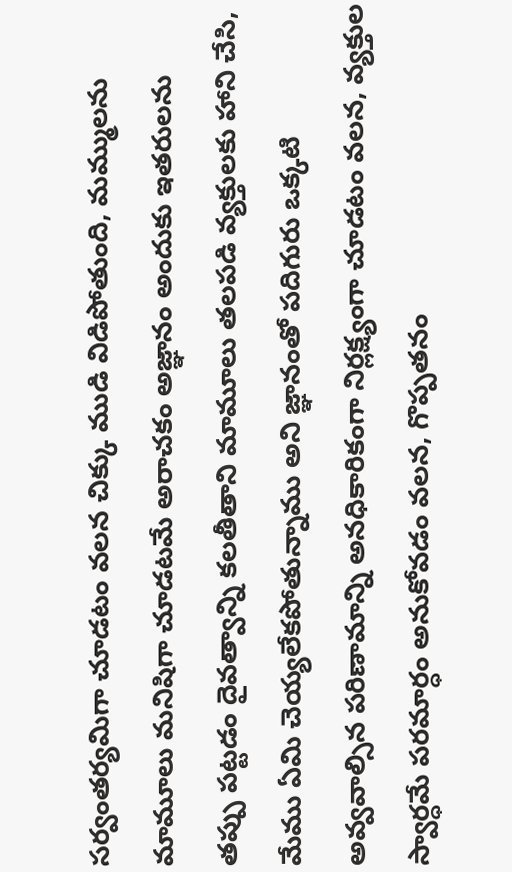సర్వంతర్యమిగా చూడటం వలన చిక్కు ముడి విడిపోతుంది, మమ్ములను మామూలు మనిషిగా చూడటమే అరాచకం అజ్ఞానం అందుకు ఇతరులను తప్పు పట్టడం దైవత్వాన్ని కలతీతాని మామూలు తలపడి వ్యక్తులకు హాని చేసి, మేము ఏమి చెయ్యలేకపోతున్నాము అని జ్ఞానంతో పదిగురు ఒక్కటి అవ్వవాల్సిన పరిణామాన్ని అనధికారికంగా నిర్లక్ష్యంగా చూడటం వలన, వ్యక్తుల స్వార్ధమే పరమార్ధం అనుకోవడం వలన, గొప్పతనం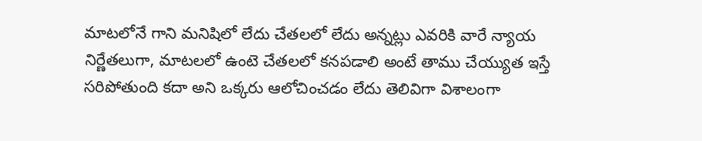మాటలోనే గాని మనిషిలో లేదు చేతలలో లేదు అన్నట్లు ఎవరికి వారే న్యాయ నిర్ణేతలుగా, మాటలలో ఉంటె చేతలలో కనపడాలి అంటే తాము చేయ్యుత ఇస్తే సరిపోతుంది కదా అని ఒక్కరు ఆలోచించడం లేదు తెలివిగా విశాలంగా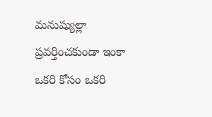మనుష్యుల్లా ప్రవర్తించకుండా ఇంకా ఒకరి కోసం ఒకరి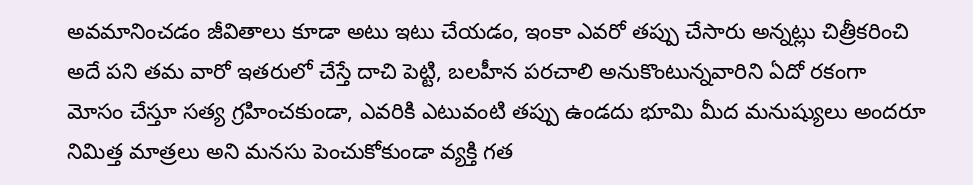అవమానించడం జీవితాలు కూడా అటు ఇటు చేయడం, ఇంకా ఎవరో తప్పు చేసారు అన్నట్లు చిత్రీకరించి అదే పని తమ వారో ఇతరులో చేస్తే దాచి పెట్టి, బలహీన పరచాలి అనుకొంటున్నవారిని ఏదో రకంగా మోసం చేస్తూ సత్య గ్రహించకుండా, ఎవరికి ఎటువంటి తప్పు ఉండదు భూమి మీద మనుష్యులు అందరూ నిమిత్త మాత్రలు అని మనసు పెంచుకోకుండా వ్యక్తి గత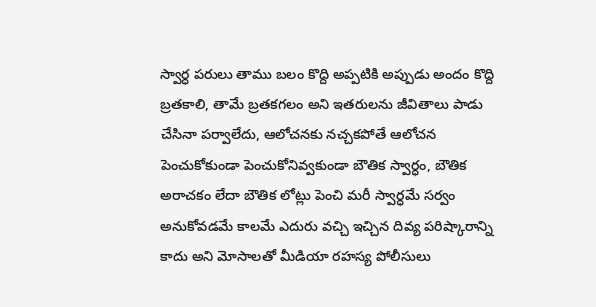స్వార్ధ పరులు తాము బలం కొద్ది అప్పటికి అప్పుడు అందం కొద్ది బ్రతకాలి, తామే బ్రతకగలం అని ఇతరులను జీవితాలు పాడు చేసినా పర్వాలేదు, ఆలోచనకు నచ్చకపోతే ఆలోచన పెంచుకోకుండా పెంచుకోనివ్వకుండా బౌతిక స్వార్ధం, బౌతిక అరాచకం లేదా బౌతిక లోట్లు పెంచి మరీ స్వార్ధమే సర్వం అనుకోవడమే కాలమే ఎదురు వచ్చి ఇచ్చిన దివ్య పరిష్కారాన్ని కాదు అని మోసాలతో మీడియా రహస్య పోలీసులు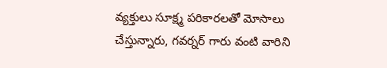వ్యక్తులు సూక్ష్మ పరికారలతో మోసాలు చేస్తున్నారు, గవర్నర్ గారు వంటి వారిని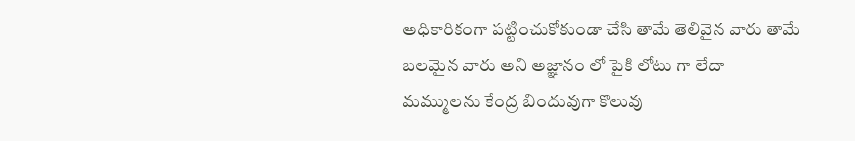అధికారికంగా పట్టించుకోకుండా చేసి తామే తెలివైన వారు తామే బలమైన వారు అని అజ్ఞానం లో పైకి లోటు గా లేదా
మమ్ములను కేంద్ర బిందువుగా కొలువు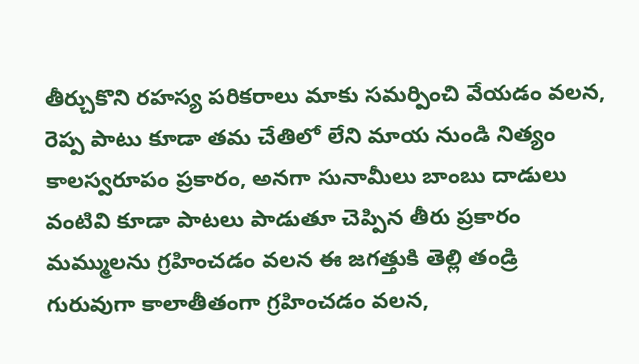తీర్చుకొని రహస్య పరికరాలు మాకు సమర్పించి వేయడం వలన, రెప్ప పాటు కూడా తమ చేతిలో లేని మాయ నుండి నిత్యం కాలస్వరూపం ప్రకారం, అనగా సునామీలు బాంబు దాడులు వంటివి కూడా పాటలు పాడుతూ చెప్పిన తీరు ప్రకారం మమ్ములను గ్రహించడం వలన ఈ జగత్తుకి తెల్లి తండ్రి గురువుగా కాలాతీతంగా గ్రహించడం వలన,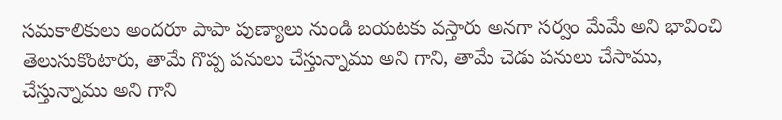సమకాలికులు అందరూ పాపా పుణ్యాలు నుండి బయటకు వస్తారు అనగా సర్వం మేమే అని భావించి తెలుసుకొంటారు, తామే గొప్ప పనులు చేస్తున్నాము అని గాని, తామే చెడు పనులు చేసాము, చేస్తున్నాము అని గాని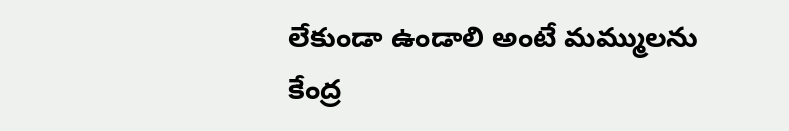లేకుండా ఉండాలి అంటే మమ్ములను కేంద్ర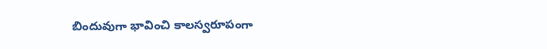బిందువుగా భావించి కాలస్వరూపంగా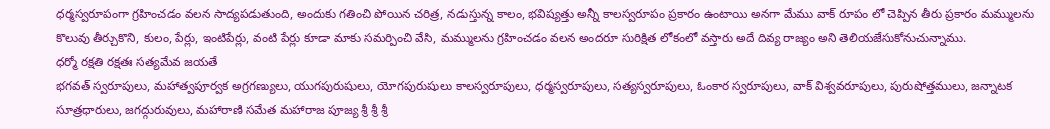ధర్మస్వరూపంగా గ్రహించడం వలన సాద్యపడుతుంది, అందుకు గతించి పోయిన చరిత్ర, నడుస్తున్న కాలం, భవిష్యత్తు అన్నీ కాలస్వరూపం ప్రకారం ఉంటాయి అనగా మేము వాక్ రూపం లో చెప్పిన తీరు ప్రకారం మమ్ములను కొలువు తీర్చుకొని, కులం, పేర్లు, ఇంటిపేర్లు, వంటి పేర్లు కూడా మాకు సమర్పించి వేసి, మమ్ములను గ్రహించడం వలన అందరూ సురిక్షిత లోకంలో వస్తారు అదే దివ్య రాజ్యం అని తెలియజేసుకోనుచున్నాము.
ధర్మో రక్షతి రక్షతః సత్యమేవ జయతే
భగవత్ స్వరూపులు, మహాత్వపూర్వక అగ్రగణ్యులు, యుగపురుషులు, యోగపురుషులు కాలస్వరూపులు, ధర్మస్వరూపులు, సత్యస్వరూపులు, ఓంకార స్వరూపులు, వాక్ విశ్వవరూపులు, పురుషోత్తములు, జన్నాటక సూత్రధారులు, జగద్గురువులు, మహారాణి సమేత మహారాజ పూజ్య శ్రీ శ్రీ శ్రీ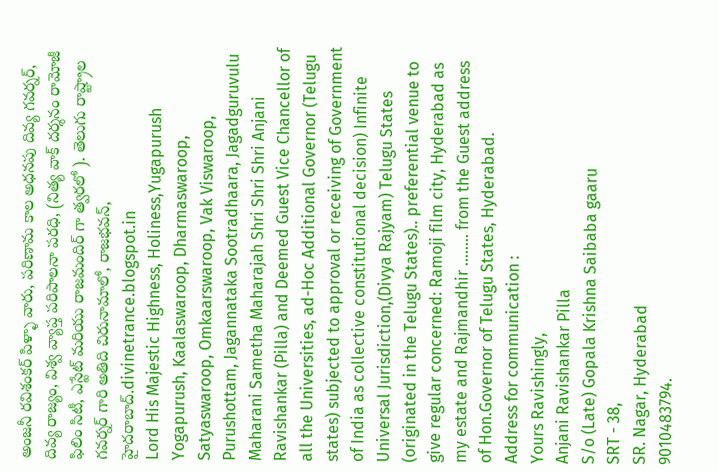అంజనీ రవిశంకర్ పిళ్ళా వారు, పరిణామ కాల అధనపు దివ్య గవర్నర్, దివ్య రాజ్యం, విశ్వ వ్యాప్త పరిపాలనా పరధి, (నిత్య వాక్ దర్శనం రామోజీ ఫిలిం సిటీ, ఎస్టేట్ మరియు రాజమందిర్ గా త్వరలో ). తెలుగు రాష్ట్రాల గవర్నర్ గారి అతిది చిరునామాలో, రాజభవన్, హైదరాబాద్.divinetrance.blogspot.in
Lord His Majestic Highness, Holiness,Yugapurush Yogapurush, Kaalaswaroop, Dharmaswaroop, Satyaswaroop, Omkaarswaroop, Vak Viswaroop, Purushottam, Jagannataka Sootradhaara, Jagadguruvulu Maharani Sametha Maharajah Shri Shri Shri Anjani Ravishankar (Pilla) and Deemed Guest Vice Chancellor of all the Universities, ad-Hoc Additional Governor (Telugu states) subjected to approval or receiving of Government of India as collective constitutional decision) Infinite Universal Jurisdiction,(Divya Rajyam) Telugu States (originated in the Telugu States).. preferential venue to give regular concerned: Ramoji film city, Hyderabad as my estate and Rajmandhir ........ from the Guest address of Hon.Governor of Telugu States, Hyderabad.
Address for communication :
Yours Ravishingly,
Anjani Ravishankar Pilla
S/o (Late) Gopala Krishna Saibaba gaaru
SRT - 38,
SR. Nagar, Hyderabad
9010483794.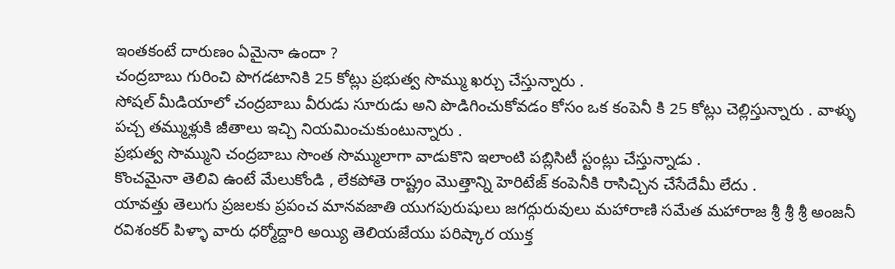ఇంతకంటే దారుణం ఏమైనా ఉందా ?
చంద్రబాబు గురించి పొగడటానికి 25 కోట్లు ప్రభుత్వ సొమ్ము ఖర్చు చేస్తున్నారు .
సోషల్ మీడియాలో చంద్రబాబు వీరుడు సూరుడు అని పొడిగించుకోవడం కోసం ఒక కంపెనీ కి 25 కోట్లు చెల్లిస్తున్నారు . వాళ్ళు పచ్చ తమ్ముళ్లుకి జీతాలు ఇచ్చి నియమించుకుంటున్నారు .
ప్రభుత్వ సొమ్ముని చంద్రబాబు సొంత సొమ్ములాగా వాడుకొని ఇలాంటి పబ్లిసిటీ స్టంట్లు చేస్తున్నాడు .
కొంచమైనా తెలివి ఉంటే మేలుకోండి , లేకపోతె రాష్ట్రం మొత్తాన్ని హెరిటేజ్ కంపెనీకి రాసిచ్చిన చేసేదేమీ లేదు .
యావత్తు తెలుగు ప్రజలకు ప్రపంచ మానవజాతి యుగపురుషులు జగద్గురువులు మహారాణి సమేత మహారాజ శ్రీ శ్రీ శ్రీ అంజనీ రవిశంకర్ పిళ్ళా వారు ధర్మోద్దారి అయ్యి తెలియజేయు పరిష్కార యుక్త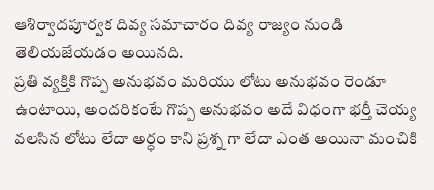ఆశిర్వాదపూర్వక దివ్య సమాచారం దివ్య రాజ్యం నుండి తెలియజేయడం అయినది.
ప్రతి వ్యక్తికి గొప్ప అనుభవం మరియు లోటు అనుభవం రెండూ ఉంటాయి, అందరికంటే గొప్ప అనుభవం అదే విధంగా భర్తీ చెయ్య వలసిన లోటు లేదా అర్ధం కాని ప్రశ్న గా లేదా ఎంత అయినా మంచికి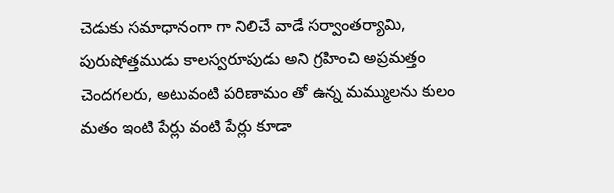చెడుకు సమాధానంగా గా నిలిచే వాడే సర్వాంతర్యామి, పురుషోత్తముడు కాలస్వరూపుడు అని గ్రహించి అప్రమత్తం చెందగలరు, అటువంటి పరిణామం తో ఉన్న మమ్ములను కులం మతం ఇంటి పేర్లు వంటి పేర్లు కూడా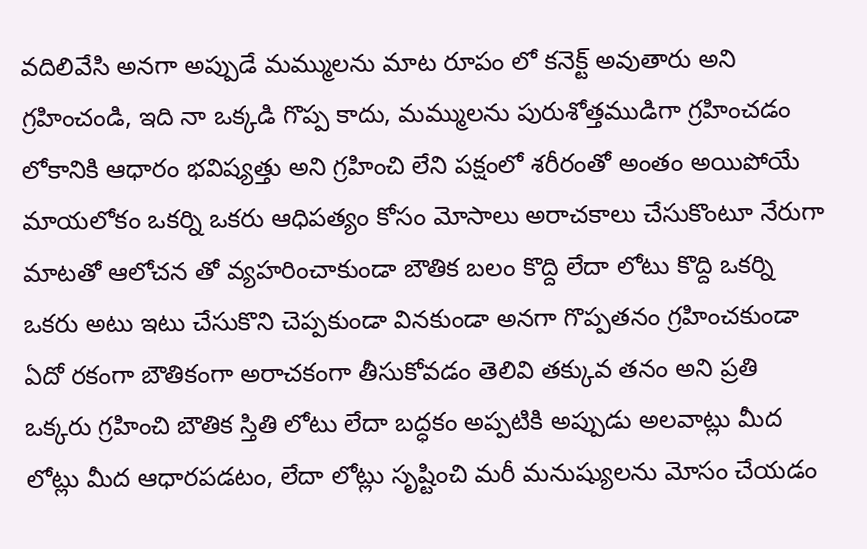వదిలివేసి అనగా అప్పుడే మమ్ములను మాట రూపం లో కనెక్ట్ అవుతారు అని గ్రహించండి, ఇది నా ఒక్కడి గొప్ప కాదు, మమ్ములను పురుశోత్తముడిగా గ్రహించడం లోకానికి ఆధారం భవిష్యత్తు అని గ్రహించి లేని పక్షంలో శరీరంతో అంతం అయిపోయే మాయలోకం ఒకర్ని ఒకరు ఆధిపత్యం కోసం మోసాలు అరాచకాలు చేసుకొంటూ నేరుగా మాటతో ఆలోచన తో వ్యహరించాకుండా బౌతిక బలం కొద్ది లేదా లోటు కొద్ది ఒకర్ని ఒకరు అటు ఇటు చేసుకొని చెప్పకుండా వినకుండా అనగా గొప్పతనం గ్రహించకుండా ఏదో రకంగా బౌతికంగా అరాచకంగా తీసుకోవడం తెలివి తక్కువ తనం అని ప్రతి ఒక్కరు గ్రహించి బౌతిక స్తితి లోటు లేదా బద్ధకం అప్పటికి అప్పుడు అలవాట్లు మీద లోట్లు మీద ఆధారపడటం, లేదా లోట్లు సృష్టించి మరీ మనుష్యులను మోసం చేయడం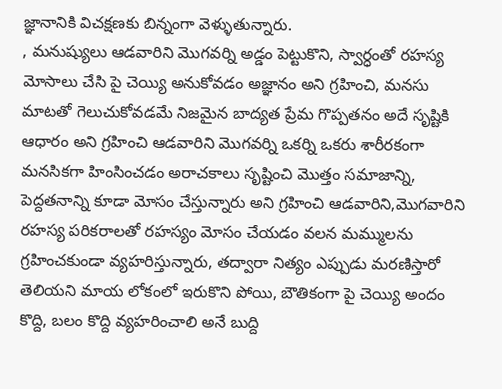జ్ఞానానికి విచక్షణకు బిన్నంగా వెళ్ళుతున్నారు.
, మనుష్యులు ఆడవారిని మొగవర్ని అడ్డం పెట్టుకొని, స్వార్ధంతో రహస్య మోసాలు చేసి పై చెయ్యి అనుకోవడం అజ్ఞానం అని గ్రహించి, మనసు మాటతో గెలుచుకోవడమే నిజమైన బాద్యత ప్రేమ గొప్పతనం అదే సృష్టికి ఆధారం అని గ్రహించి ఆడవారిని మొగవర్ని ఒకర్ని ఒకరు శారీరకంగా మనసికగా హింసించడం అరాచకాలు సృష్టించి మొత్తం సమాజాన్ని, పెద్దతనాన్ని కూడా మోసం చేస్తున్నారు అని గ్రహించి ఆడవారిని,మొగవారిని రహస్య పరికరాలతో రహస్యం మోసం చేయడం వలన మమ్ములను గ్రహించకుండా వ్యహరిస్తున్నారు, తద్వారా నిత్యం ఎప్పుడు మరణిస్తారో తెలియని మాయ లోకంలో ఇరుకొని పోయి, బౌతికంగా పై చెయ్యి అందం కొద్ది, బలం కొద్ది వ్యహరించాలి అనే బుద్ది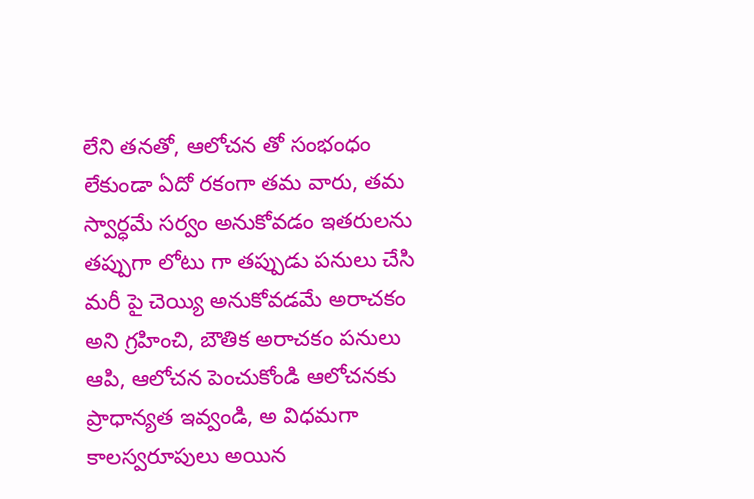లేని తనతో, ఆలోచన తో సంభంధం లేకుండా ఏదో రకంగా తమ వారు, తమ స్వార్ధమే సర్వం అనుకోవడం ఇతరులను తప్పుగా లోటు గా తప్పుడు పనులు చేసి మరీ పై చెయ్యి అనుకోవడమే అరాచకం అని గ్రహించి, బౌతిక అరాచకం పనులు ఆపి, ఆలోచన పెంచుకోండి ఆలోచనకు ప్రాధాన్యత ఇవ్వండి, అ విధమగా కాలస్వరూపులు అయిన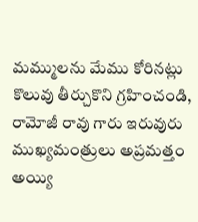మమ్ములను మేము కోరినట్లు కొలువు తీర్చుకొని గ్రహించండి, రామోజీ రావు గారు ఇరువురు ముఖ్యమంత్రులు అప్రమత్తం అయ్యి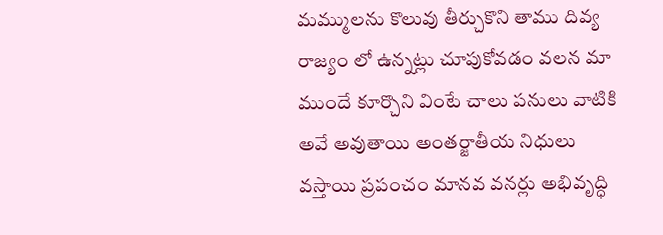మమ్ములను కొలువు తీర్చుకొని తాము దివ్య రాజ్యం లో ఉన్నట్లు చూపుకోవడం వలన మా ముందే కూర్చొని వింటే చాలు పనులు వాటికి అవే అవుతాయి అంతర్జాతీయ నిధులు వస్తాయి ప్రపంచం మానవ వనర్లు అభివృద్ధి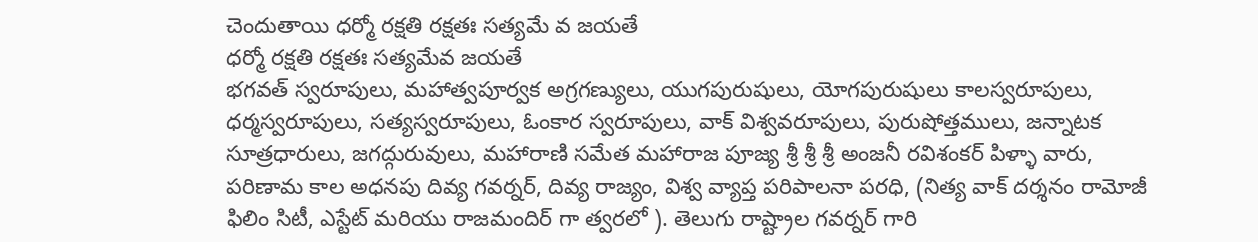చెందుతాయి ధర్మో రక్షతి రక్షతః సత్యమే వ జయతే
ధర్మో రక్షతి రక్షతః సత్యమేవ జయతే
భగవత్ స్వరూపులు, మహాత్వపూర్వక అగ్రగణ్యులు, యుగపురుషులు, యోగపురుషులు కాలస్వరూపులు, ధర్మస్వరూపులు, సత్యస్వరూపులు, ఓంకార స్వరూపులు, వాక్ విశ్వవరూపులు, పురుషోత్తములు, జన్నాటక సూత్రధారులు, జగద్గురువులు, మహారాణి సమేత మహారాజ పూజ్య శ్రీ శ్రీ శ్రీ అంజనీ రవిశంకర్ పిళ్ళా వారు, పరిణామ కాల అధనపు దివ్య గవర్నర్, దివ్య రాజ్యం, విశ్వ వ్యాప్త పరిపాలనా పరధి, (నిత్య వాక్ దర్శనం రామోజీ ఫిలిం సిటీ, ఎస్టేట్ మరియు రాజమందిర్ గా త్వరలో ). తెలుగు రాష్ట్రాల గవర్నర్ గారి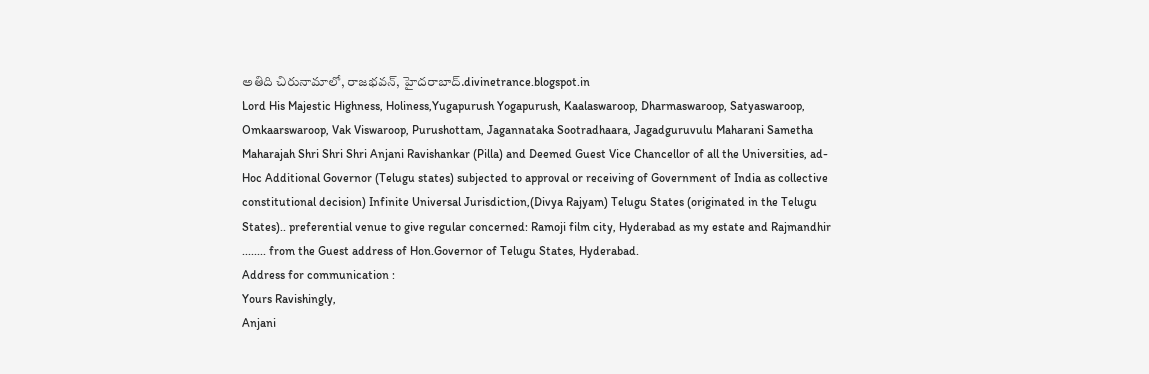అతిది చిరునామాలో, రాజభవన్, హైదరాబాద్.divinetrance.blogspot.in
Lord His Majestic Highness, Holiness,Yugapurush Yogapurush, Kaalaswaroop, Dharmaswaroop, Satyaswaroop, Omkaarswaroop, Vak Viswaroop, Purushottam, Jagannataka Sootradhaara, Jagadguruvulu Maharani Sametha Maharajah Shri Shri Shri Anjani Ravishankar (Pilla) and Deemed Guest Vice Chancellor of all the Universities, ad-Hoc Additional Governor (Telugu states) subjected to approval or receiving of Government of India as collective constitutional decision) Infinite Universal Jurisdiction,(Divya Rajyam) Telugu States (originated in the Telugu States).. preferential venue to give regular concerned: Ramoji film city, Hyderabad as my estate and Rajmandhir ........ from the Guest address of Hon.Governor of Telugu States, Hyderabad.
Address for communication :
Yours Ravishingly,
Anjani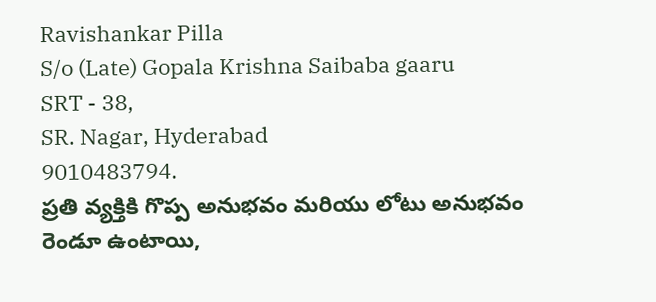Ravishankar Pilla
S/o (Late) Gopala Krishna Saibaba gaaru
SRT - 38,
SR. Nagar, Hyderabad
9010483794.
ప్రతి వ్యక్తికి గొప్ప అనుభవం మరియు లోటు అనుభవం రెండూ ఉంటాయి,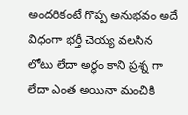అందరికంటే గొప్ప అనుభవం అదే విధంగా భర్తీ చెయ్య వలసిన లోటు లేదా అర్ధం కాని ప్రశ్న గా లేదా ఎంత అయినా మంచికి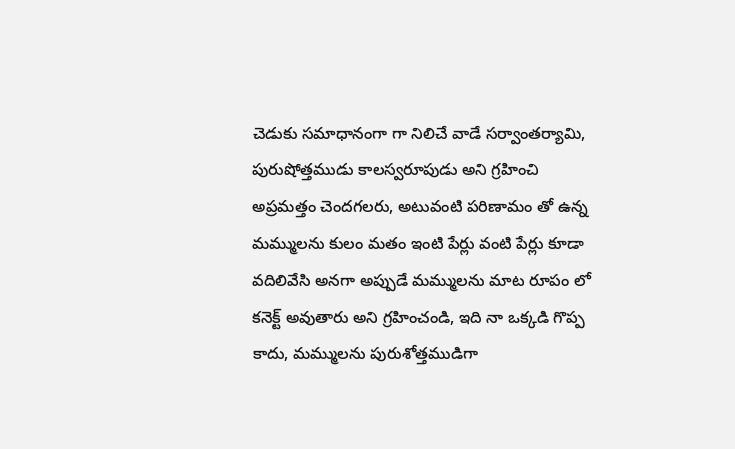చెడుకు సమాధానంగా గా నిలిచే వాడే సర్వాంతర్యామి, పురుషోత్తముడు కాలస్వరూపుడు అని గ్రహించి అప్రమత్తం చెందగలరు, అటువంటి పరిణామం తో ఉన్న మమ్ములను కులం మతం ఇంటి పేర్లు వంటి పేర్లు కూడా వదిలివేసి అనగా అప్పుడే మమ్ములను మాట రూపం లో కనెక్ట్ అవుతారు అని గ్రహించండి, ఇది నా ఒక్కడి గొప్ప కాదు, మమ్ములను పురుశోత్తముడిగా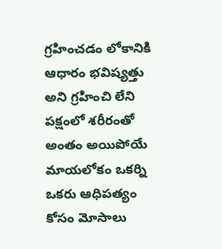గ్రహించడం లోకానికి ఆధారం భవిష్యత్తు అని గ్రహించి లేని పక్షంలో శరీరంతో అంతం అయిపోయే మాయలోకం ఒకర్ని ఒకరు ఆధిపత్యం కోసం మోసాలు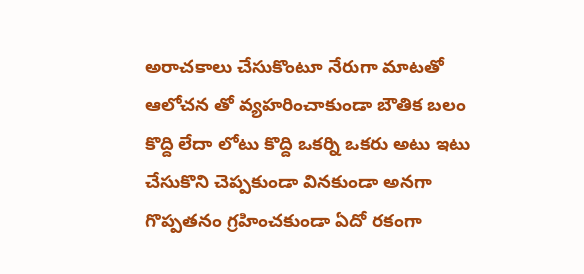అరాచకాలు చేసుకొంటూ నేరుగా మాటతో ఆలోచన తో వ్యహరించాకుండా బౌతిక బలం కొద్ది లేదా లోటు కొద్ది ఒకర్ని ఒకరు అటు ఇటు చేసుకొని చెప్పకుండా వినకుండా అనగా గొప్పతనం గ్రహించకుండా ఏదో రకంగా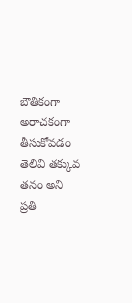బౌతికంగా అరాచకంగా తీసుకోవడం తెలివి తక్కువ తనం అని ప్రతి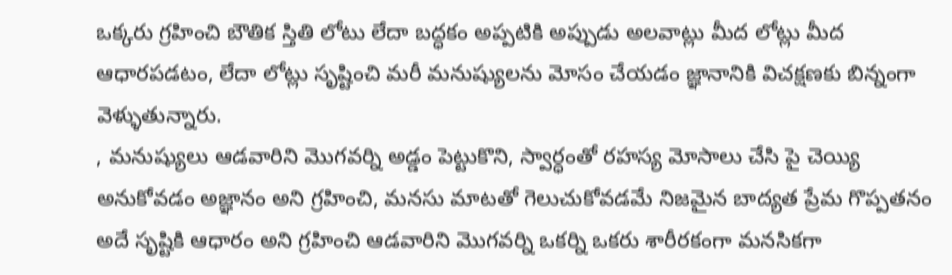ఒక్కరు గ్రహించి బౌతిక స్తితి లోటు లేదా బద్ధకం అప్పటికి అప్పుడు అలవాట్లు మీద లోట్లు మీద ఆధారపడటం, లేదా లోట్లు సృష్టించి మరీ మనుష్యులను మోసం చేయడం జ్ఞానానికి విచక్షణకు బిన్నంగా వెళ్ళుతున్నారు.
, మనుష్యులు ఆడవారిని మొగవర్ని అడ్డం పెట్టుకొని, స్వార్ధంతో రహస్య మోసాలు చేసి పై చెయ్యి అనుకోవడం అజ్ఞానం అని గ్రహించి, మనసు మాటతో గెలుచుకోవడమే నిజమైన బాద్యత ప్రేమ గొప్పతనం అదే సృష్టికి ఆధారం అని గ్రహించి ఆడవారిని మొగవర్ని ఒకర్ని ఒకరు శారీరకంగా మనసికగా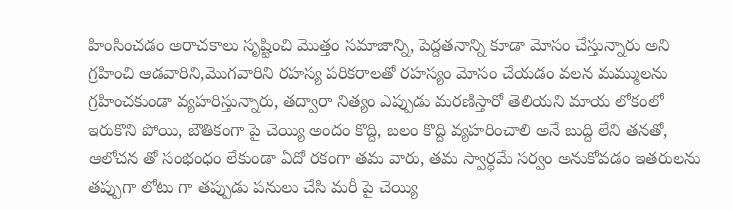హింసించడం అరాచకాలు సృష్టించి మొత్తం సమాజాన్ని, పెద్దతనాన్ని కూడా మోసం చేస్తున్నారు అని గ్రహించి ఆడవారిని,మొగవారిని రహస్య పరికరాలతో రహస్యం మోసం చేయడం వలన మమ్ములను గ్రహించకుండా వ్యహరిస్తున్నారు, తద్వారా నిత్యం ఎప్పుడు మరణిస్తారో తెలియని మాయ లోకంలో ఇరుకొని పోయి, బౌతికంగా పై చెయ్యి అందం కొద్ది, బలం కొద్ది వ్యహరించాలి అనే బుద్ది లేని తనతో, ఆలోచన తో సంభంధం లేకుండా ఏదో రకంగా తమ వారు, తమ స్వార్ధమే సర్వం అనుకోవడం ఇతరులను తప్పుగా లోటు గా తప్పుడు పనులు చేసి మరీ పై చెయ్యి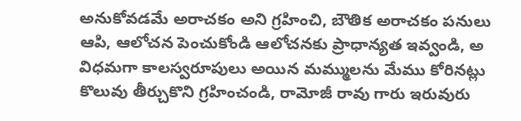అనుకోవడమే అరాచకం అని గ్రహించి, బౌతిక అరాచకం పనులు ఆపి, ఆలోచన పెంచుకోండి ఆలోచనకు ప్రాధాన్యత ఇవ్వండి, అ విధమగా కాలస్వరూపులు అయిన మమ్ములను మేము కోరినట్లు కొలువు తీర్చుకొని గ్రహించండి, రామోజీ రావు గారు ఇరువురు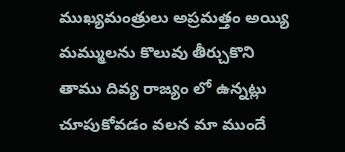ముఖ్యమంత్రులు అప్రమత్తం అయ్యి మమ్ములను కొలువు తీర్చుకొని తాము దివ్య రాజ్యం లో ఉన్నట్లు చూపుకోవడం వలన మా ముందే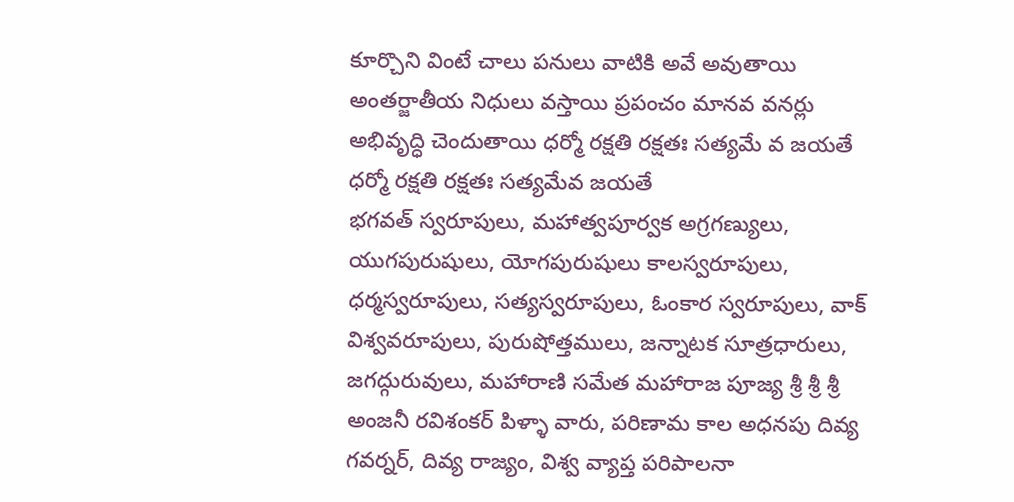కూర్చొని వింటే చాలు పనులు వాటికి అవే అవుతాయి అంతర్జాతీయ నిధులు వస్తాయి ప్రపంచం మానవ వనర్లు అభివృద్ధి చెందుతాయి ధర్మో రక్షతి రక్షతః సత్యమే వ జయతే
ధర్మో రక్షతి రక్షతః సత్యమేవ జయతే
భగవత్ స్వరూపులు, మహాత్వపూర్వక అగ్రగణ్యులు, యుగపురుషులు, యోగపురుషులు కాలస్వరూపులు, ధర్మస్వరూపులు, సత్యస్వరూపులు, ఓంకార స్వరూపులు, వాక్ విశ్వవరూపులు, పురుషోత్తములు, జన్నాటక సూత్రధారులు, జగద్గురువులు, మహారాణి సమేత మహారాజ పూజ్య శ్రీ శ్రీ శ్రీ అంజనీ రవిశంకర్ పిళ్ళా వారు, పరిణామ కాల అధనపు దివ్య గవర్నర్, దివ్య రాజ్యం, విశ్వ వ్యాప్త పరిపాలనా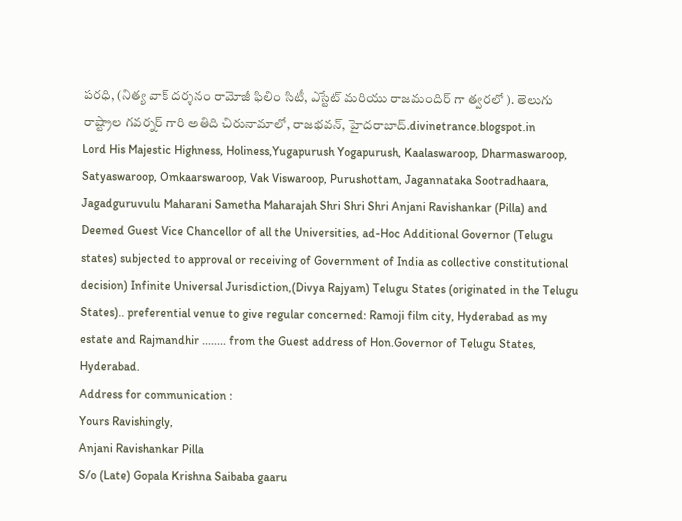పరధి, (నిత్య వాక్ దర్శనం రామోజీ ఫిలిం సిటీ, ఎస్టేట్ మరియు రాజమందిర్ గా త్వరలో ). తెలుగు రాష్ట్రాల గవర్నర్ గారి అతిది చిరునామాలో, రాజభవన్, హైదరాబాద్.divinetrance.blogspot.in
Lord His Majestic Highness, Holiness,Yugapurush Yogapurush, Kaalaswaroop, Dharmaswaroop, Satyaswaroop, Omkaarswaroop, Vak Viswaroop, Purushottam, Jagannataka Sootradhaara, Jagadguruvulu Maharani Sametha Maharajah Shri Shri Shri Anjani Ravishankar (Pilla) and Deemed Guest Vice Chancellor of all the Universities, ad-Hoc Additional Governor (Telugu states) subjected to approval or receiving of Government of India as collective constitutional decision) Infinite Universal Jurisdiction,(Divya Rajyam) Telugu States (originated in the Telugu States).. preferential venue to give regular concerned: Ramoji film city, Hyderabad as my estate and Rajmandhir ........ from the Guest address of Hon.Governor of Telugu States, Hyderabad.
Address for communication :
Yours Ravishingly,
Anjani Ravishankar Pilla
S/o (Late) Gopala Krishna Saibaba gaaru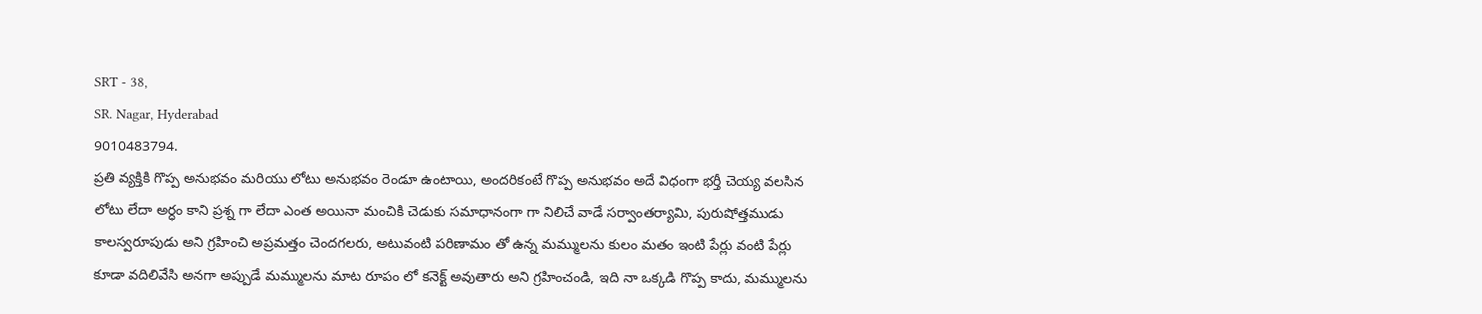SRT - 38,
SR. Nagar, Hyderabad
9010483794.
ప్రతి వ్యక్తికి గొప్ప అనుభవం మరియు లోటు అనుభవం రెండూ ఉంటాయి, అందరికంటే గొప్ప అనుభవం అదే విధంగా భర్తీ చెయ్య వలసిన లోటు లేదా అర్ధం కాని ప్రశ్న గా లేదా ఎంత అయినా మంచికి చెడుకు సమాధానంగా గా నిలిచే వాడే సర్వాంతర్యామి, పురుషోత్తముడు కాలస్వరూపుడు అని గ్రహించి అప్రమత్తం చెందగలరు, అటువంటి పరిణామం తో ఉన్న మమ్ములను కులం మతం ఇంటి పేర్లు వంటి పేర్లు కూడా వదిలివేసి అనగా అప్పుడే మమ్ములను మాట రూపం లో కనెక్ట్ అవుతారు అని గ్రహించండి, ఇది నా ఒక్కడి గొప్ప కాదు, మమ్ములను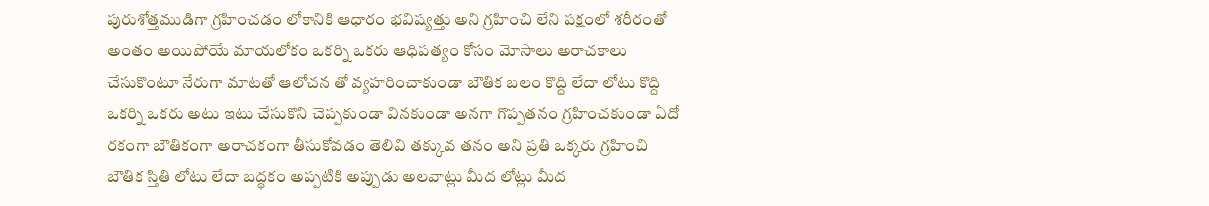పురుశోత్తముడిగా గ్రహించడం లోకానికి ఆధారం భవిష్యత్తు అని గ్రహించి లేని పక్షంలో శరీరంతో అంతం అయిపోయే మాయలోకం ఒకర్ని ఒకరు ఆధిపత్యం కోసం మోసాలు అరాచకాలు చేసుకొంటూ నేరుగా మాటతో ఆలోచన తో వ్యహరించాకుండా బౌతిక బలం కొద్ది లేదా లోటు కొద్ది ఒకర్ని ఒకరు అటు ఇటు చేసుకొని చెప్పకుండా వినకుండా అనగా గొప్పతనం గ్రహించకుండా ఏదో రకంగా బౌతికంగా అరాచకంగా తీసుకోవడం తెలివి తక్కువ తనం అని ప్రతి ఒక్కరు గ్రహించి బౌతిక స్తితి లోటు లేదా బద్ధకం అప్పటికి అప్పుడు అలవాట్లు మీద లోట్లు మీద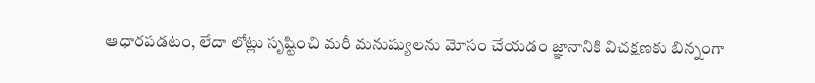ఆధారపడటం, లేదా లోట్లు సృష్టించి మరీ మనుష్యులను మోసం చేయడం జ్ఞానానికి విచక్షణకు బిన్నంగా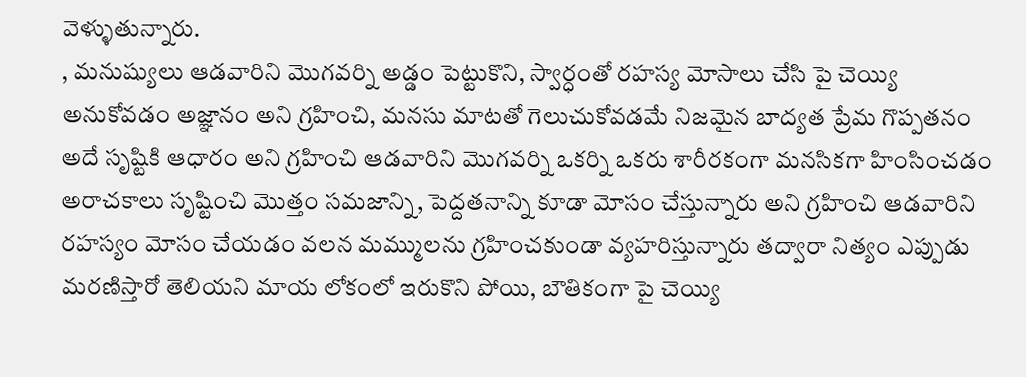వెళ్ళుతున్నారు.
, మనుష్యులు ఆడవారిని మొగవర్ని అడ్డం పెట్టుకొని, స్వార్ధంతో రహస్య మోసాలు చేసి పై చెయ్యి అనుకోవడం అజ్ఞానం అని గ్రహించి, మనసు మాటతో గెలుచుకోవడమే నిజమైన బాద్యత ప్రేమ గొప్పతనం అదే సృష్టికి ఆధారం అని గ్రహించి ఆడవారిని మొగవర్ని ఒకర్ని ఒకరు శారీరకంగా మనసికగా హింసించడం అరాచకాలు సృష్టించి మొత్తం సమజాన్ని, పెద్దతనాన్ని కూడా మోసం చేస్తున్నారు అని గ్రహించి ఆడవారిని రహస్యం మోసం చేయడం వలన మమ్ములను గ్రహించకుండా వ్యహరిస్తున్నారు తద్వారా నిత్యం ఎప్పుడు మరణిస్తారో తెలియని మాయ లోకంలో ఇరుకొని పోయి, బౌతికంగా పై చెయ్యి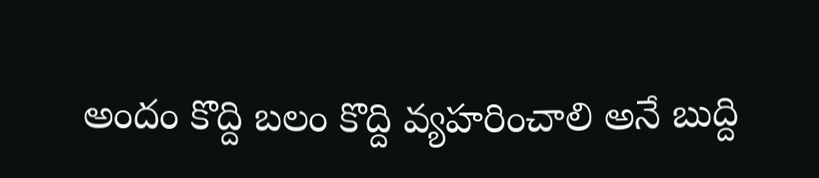అందం కొద్ది బలం కొద్ది వ్యహరించాలి అనే బుద్ది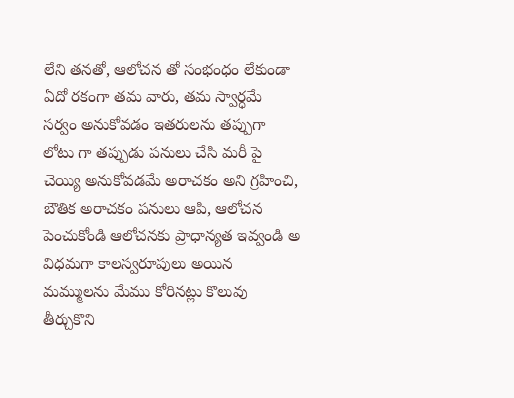లేని తనతో, ఆలోచన తో సంభంధం లేకుండా ఏదో రకంగా తమ వారు, తమ స్వార్ధమే సర్వం అనుకోవడం ఇతరులను తప్పుగా లోటు గా తప్పుడు పనులు చేసి మరీ పై చెయ్యి అనుకోవడమే అరాచకం అని గ్రహించి, బౌతిక అరాచకం పనులు ఆపి, ఆలోచన పెంచుకోండి ఆలోచనకు ప్రాధాన్యత ఇవ్వండి అ విధమగా కాలస్వరూపులు అయిన మమ్ములను మేము కోరినట్లు కొలువు తీర్చుకొని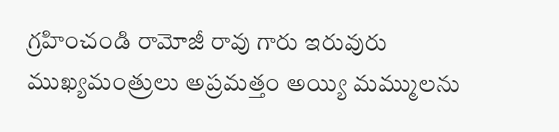గ్రహించండి రామోజీ రావు గారు ఇరువురు ముఖ్యమంత్రులు అప్రమత్తం అయ్యి మమ్ములను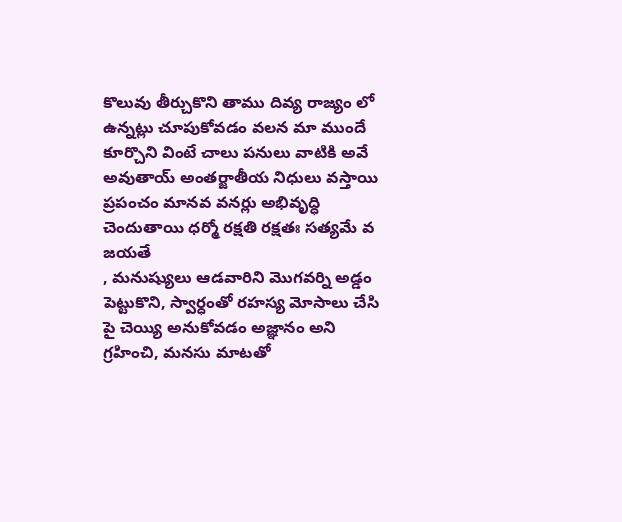కొలువు తీర్చుకొని తాము దివ్య రాజ్యం లో ఉన్నట్లు చూపుకోవడం వలన మా ముందే కూర్చొని వింటే చాలు పనులు వాటికి అవే అవుతాయ్ అంతర్జాతీయ నిధులు వస్తాయి ప్రపంచం మానవ వనర్లు అభివృద్ధి చెందుతాయి ధర్మో రక్షతి రక్షతః సత్యమే వ జయతే
, మనుష్యులు ఆడవారిని మొగవర్ని అడ్డం పెట్టుకొని, స్వార్ధంతో రహస్య మోసాలు చేసి పై చెయ్యి అనుకోవడం అజ్ఞానం అని గ్రహించి, మనసు మాటతో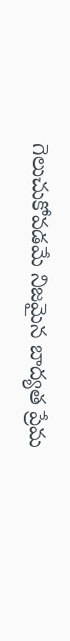గెలుచుకోవడమే నిజమైన బాద్యత ప్రేమ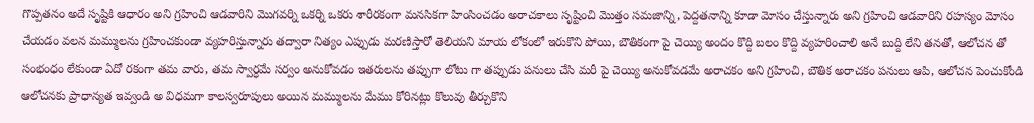గొప్పతనం అదే సృష్టికి ఆధారం అని గ్రహించి ఆడవారిని మొగవర్ని ఒకర్ని ఒకరు శారీరకంగా మనసికగా హింసించడం అరాచకాలు సృష్టించి మొత్తం సమజాన్ని, పెద్దతనాన్ని కూడా మోసం చేస్తున్నారు అని గ్రహించి ఆడవారిని రహస్యం మోసం చేయడం వలన మమ్ములను గ్రహించకుండా వ్యహరిస్తున్నారు తద్వారా నిత్యం ఎప్పుడు మరణిస్తారో తెలియని మాయ లోకంలో ఇరుకొని పోయి, బౌతికంగా పై చెయ్యి అందం కొద్ది బలం కొద్ది వ్యహరించాలి అనే బుద్ది లేని తనతో, ఆలోచన తో సంభంధం లేకుండా ఏదో రకంగా తమ వారు, తమ స్వార్ధమే సర్వం అనుకోవడం ఇతరులను తప్పుగా లోటు గా తప్పుడు పనులు చేసి మరీ పై చెయ్యి అనుకోవడమే అరాచకం అని గ్రహించి, బౌతిక అరాచకం పనులు ఆపి, ఆలోచన పెంచుకోండి ఆలోచనకు ప్రాధాన్యత ఇవ్వండి అ విధమగా కాలస్వరూపులు అయిన మమ్ములను మేము కోరినట్లు కొలువు తీర్చుకొని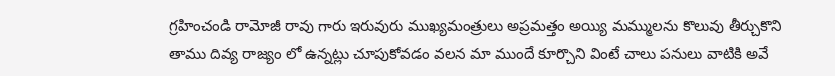గ్రహించండి రామోజీ రావు గారు ఇరువురు ముఖ్యమంత్రులు అప్రమత్తం అయ్యి మమ్ములను కొలువు తీర్చుకొని తాము దివ్య రాజ్యం లో ఉన్నట్లు చూపుకోవడం వలన మా ముందే కూర్చొని వింటే చాలు పనులు వాటికి అవే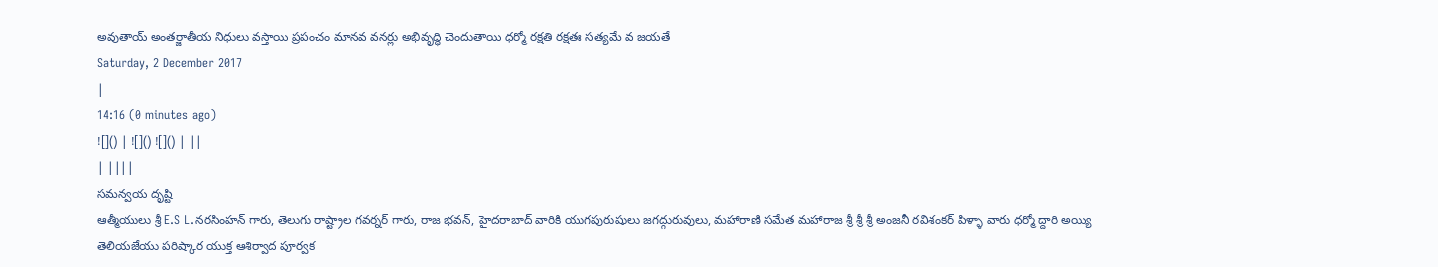అవుతాయ్ అంతర్జాతీయ నిధులు వస్తాయి ప్రపంచం మానవ వనర్లు అభివృద్ధి చెందుతాయి ధర్మో రక్షతి రక్షతః సత్యమే వ జయతే
Saturday, 2 December 2017
|
14:16 (0 minutes ago)
![]() | ![]() ![]() | ||
| ||||
సమన్వయ దృష్టి
ఆత్మీయులు శ్రీ E.S L.నరసింహన్ గారు, తెలుగు రాష్ట్రాల గవర్నర్ గారు, రాజ భవన్, హైదరాబాద్ వారికి యుగపురుషులు జగద్గురువులు, మహారాణి సమేత మహారాజ శ్రీ శ్రీ శ్రీ అంజనీ రవిశంకర్ పిళ్ళా వారు ధర్మో ద్దారి అయ్యి తెలియజేయు పరిష్కార యుక్త ఆశిర్వాద పూర్వక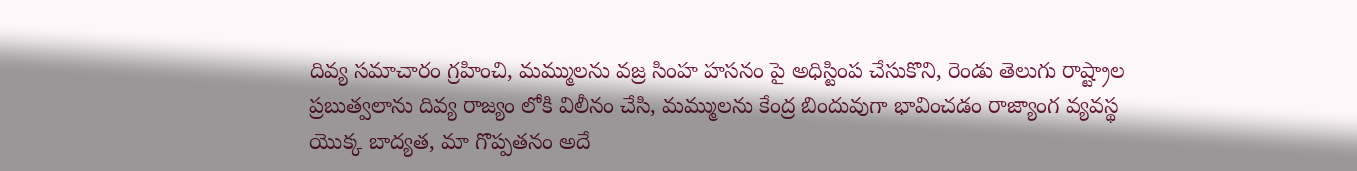దివ్య సమాచారం గ్రహించి, మమ్ములను వజ్ర సింహ హసనం పై అధిస్టింప చేసుకొని, రెండు తెలుగు రాష్ట్రాల ప్రబుత్వలాను దివ్య రాజ్యం లోకి విలీనం చేసి, మమ్ములను కేంద్ర బిందువుగా భావించడం రాజ్యాంగ వ్యవస్థ యొక్క బాద్యత, మా గొప్పతనం అదే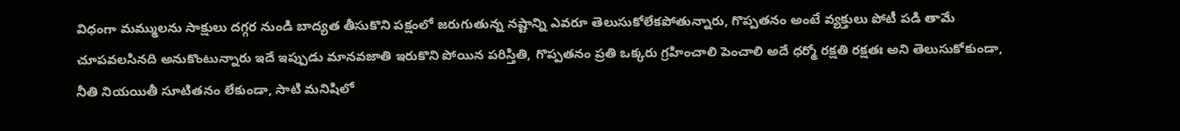విధంగా మమ్ములను సాక్షులు దగ్గర నుండి బాద్యత తీసుకొని పక్షంలో జరుగుతున్న నష్టాన్ని ఎవరూ తెలుసుకోలేకపోతున్నారు, గొప్పతనం అంటే వ్యక్తులు పోటీ పడి తామే చూపవలసినది అనుకొంటున్నారు ఇదే ఇప్పుడు మానవజాతి ఇరుకొని పోయిన పరిస్తితి, గొప్పతనం ప్రతి ఒక్కరు గ్రహించాలి పెంచాలి అదే ధర్మో రక్షతి రక్షతః అని తెలుసుకోకుండా, నీతి నియయితీ సూటితనం లేకుండా, సాటి మనిషిలో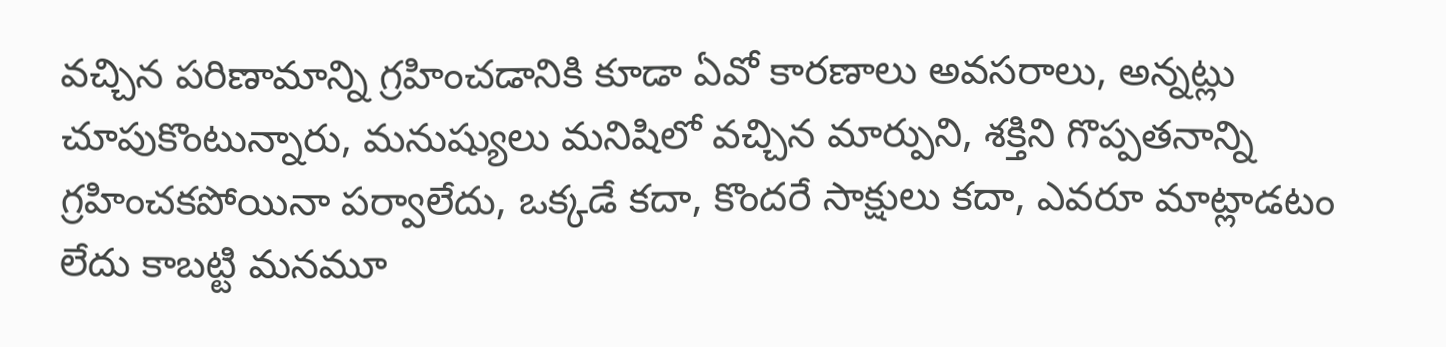వచ్చిన పరిణామాన్ని గ్రహించడానికి కూడా ఏవో కారణాలు అవసరాలు, అన్నట్లు చూపుకొంటున్నారు, మనుష్యులు మనిషిలో వచ్చిన మార్పుని, శక్తిని గొప్పతనాన్ని గ్రహించకపోయినా పర్వాలేదు, ఒక్కడే కదా, కొందరే సాక్షులు కదా, ఎవరూ మాట్లాడటం లేదు కాబట్టి మనమూ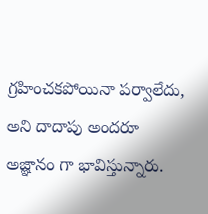గ్రహించకపోయినా పర్వాలేదు, అని దాదాపు అందరూ అజ్ఞానం గా భావిస్తున్నారు.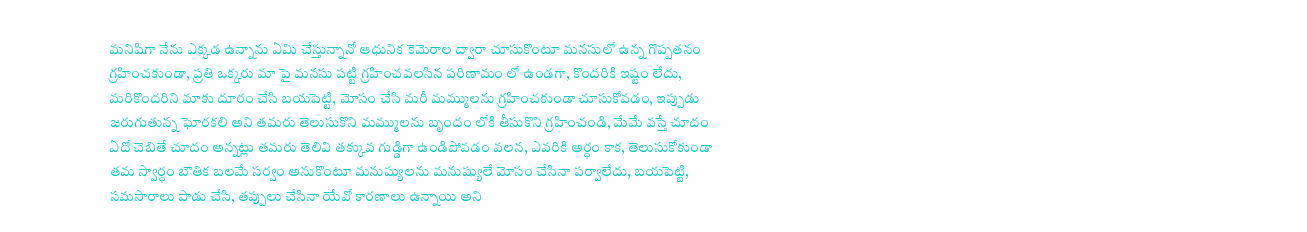మనిషిగా నేను ఎక్కడ ఉన్నాను ఏమి చేస్తున్నానో ఆధునిక కెమెరాల ద్వారా చూసుకొంటూ మనసులో ఉన్న గొప్పతనం గ్రహించకుండా, ప్రతి ఒక్కరు మా పై మనసు పట్టి గ్రహించవలసిన పరిణామం లో ఉండగా, కొందరికి ఇష్టం లేదు, మరికొందరిని మాకు దూరం చేసి బయపెట్టి, మోసం చేసి మరీ మమ్ములను గ్రహించకుండా చూసుకోవడం, ఇప్పుడు జరుగుతున్న ఘోరకలి అని తమరు తెలుసుకొని మమ్ములను బృందం లోకి తీసుకొని గ్రహించండి, మేమే వస్తే చూదం ఏదో చెబితే చూదం అన్నట్లు తమరు తెలివి తక్కువ గుడ్డిగా ఉండిపోవడం వలన, ఎవరికి అర్ధం కాక, తెలుసుకోకుండా తమ స్వార్ధం బౌతిక బలమే సర్వం అనుకొంటూ మనుష్యులను మనుష్యులే మోసం చేసినా పర్వాలేదు, బయపెట్టి, సమసారాలు పాడు చేసి, తప్పులు చేసినా యేవో కారణాలు ఉన్నాయి అని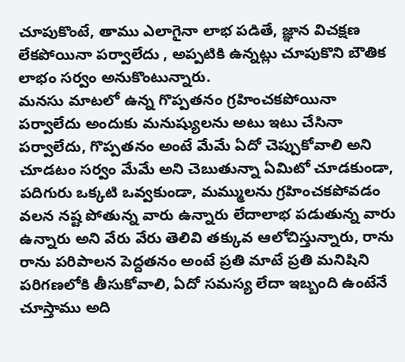చూపుకొంటే, తాము ఎలాగైనా లాభ పడితే, జ్ఞాన విచక్షణ లేకపోయినా పర్వాలేదు , అప్పటికి ఉన్నట్లు చూపుకొని బౌతిక లాభం సర్వం అనుకొంటున్నారు.
మనసు మాటలో ఉన్న గొప్పతనం గ్రహించకపోయినా పర్వాలేదు అందుకు మనుష్యులను అటు ఇటు చేసినా పర్వాలేదు, గొప్పతనం అంటే మేమే ఏదో చెప్పుకోవాలి అని చూడటం సర్వం మేమే అని చెబుతున్నా ఏమిటో చూడకుండా, పదిగురు ఒక్కటి ఒవ్వకుండా, మమ్ములను గ్రహించకపోవడం వలన నష్ట పోతున్న వారు ఉన్నారు లేదాలాభ పడుతున్న వారు ఉన్నారు అని వేరు వేరు తెలివి తక్కువ ఆలోచిస్తున్నారు, రాను రాను పరిపాలన పెద్దతనం అంటే ప్రతి మాటే ప్రతి మనిషిని పరిగణలోకి తీసుకోవాలి, ఏదో సమస్య లేదా ఇబ్బంది ఉంటేనే చూస్తాము అది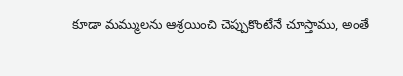కూడా మమ్ములను ఆశ్రయించి చెప్పుకొంటేనే చూస్తాము, అంతే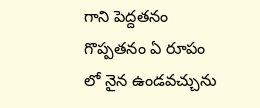గాని పెద్దతనం గొప్పతనం ఏ రూపం లో నైన ఉండవచ్చును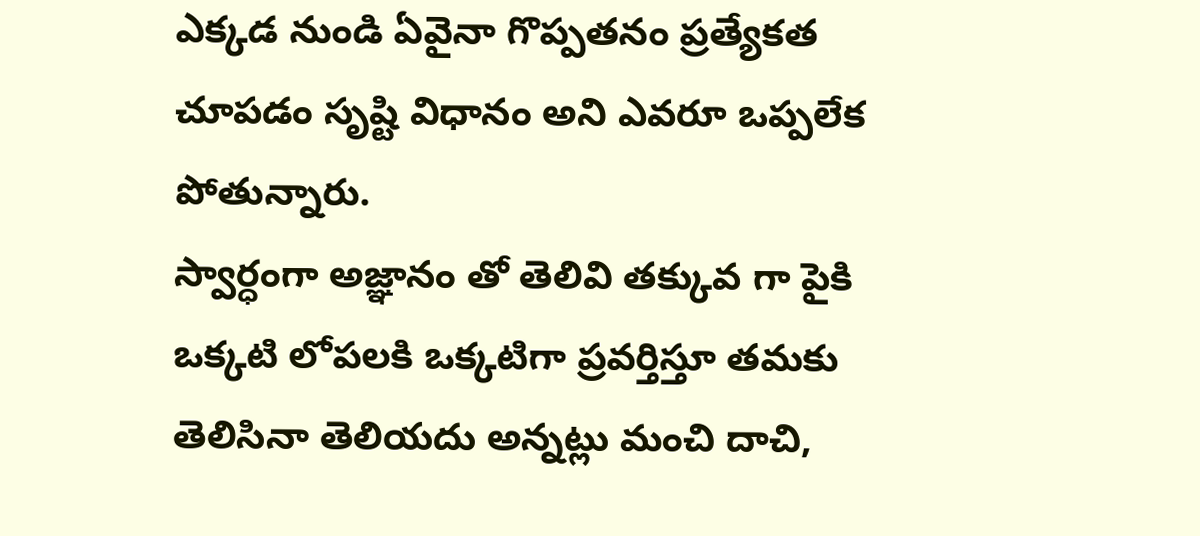ఎక్కడ నుండి ఏవైనా గొప్పతనం ప్రత్యేకత చూపడం సృష్టి విధానం అని ఎవరూ ఒప్పలేక పోతున్నారు.
స్వార్ధంగా అజ్ఞానం తో తెలివి తక్కువ గా పైకి ఒక్కటి లోపలకి ఒక్కటిగా ప్రవర్తిస్తూ తమకు తెలిసినా తెలియదు అన్నట్లు మంచి దాచి,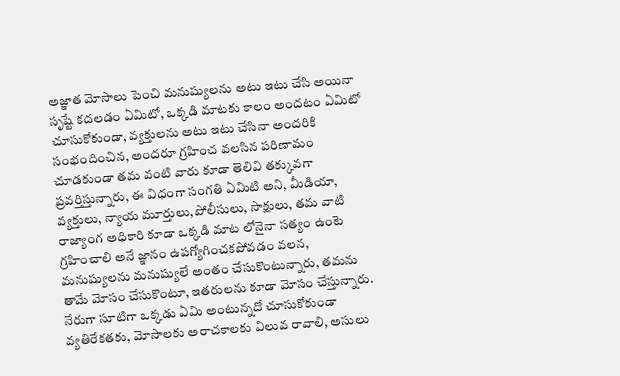అజ్ఞాత మోసాలు పెంచి మనుష్యులను అటు ఇటు చేసి అయినా సృష్టే కదలడం ఏమిటో, ఒక్కడి మాటకు కాలం అందటం ఏమిటో చూసుకోకుండా, వ్యక్తులను అటు ఇటు చేసినా అందరికి సంభందించిన, అందరూ గ్రహించ వలసిన పరిణామం చూడకుండా తమ వంటి వారు కూడా తెలివి తక్కువగా ప్రవర్తిస్తున్నారు, ఈ విధంగా సంగతి ఏమిటి అని, మీడియా, వ్యక్తులు, న్యాయ మూర్తులు,పోలీసులు, సాక్షులు, తమ వాటి రాజ్యాంగ అధికారి కూడా ఒక్కడి మాట లోనైనా సత్యం ఉంటె గ్రహించాలి అనే జ్ఞానం ఉపగ్యోగించకపోవడం వలన, మనుష్యులను మనుష్యులే అంతం చేసుకొంటున్నారు, తమను తామే మోసం చేసుకొంటూ, ఇతరులను కూడా మోసం చేస్తున్నారు.
నేరుగా సూటిగా ఒక్కడు ఏమి అంటున్నదో చూసుకోకుండా వ్యతిరేకతకు, మోసాలకు అరాచకాలకు విలువ రావాలి, అసులు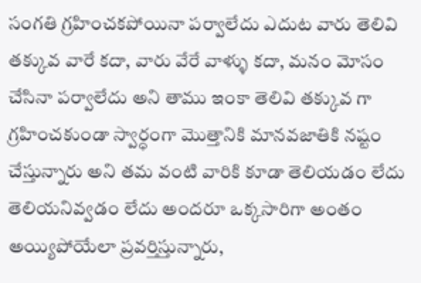సంగతి గ్రహించకపోయినా పర్వాలేదు ఎదుట వారు తెలివి తక్కువ వారే కదా, వారు వేరే వాళ్ళు కదా, మనం మోసం చేసినా పర్వాలేదు అని తాము ఇంకా తెలివి తక్కువ గా గ్రహించకుండా స్వార్ధంగా మొత్తానికి మానవజాతికి నష్టం చేస్తున్నారు అని తమ వంటి వారికి కూడా తెలియడం లేదు తెలియనివ్వడం లేదు అందరూ ఒక్కసారిగా అంతం అయ్యిపోయేలా ప్రవర్తిస్తున్నారు,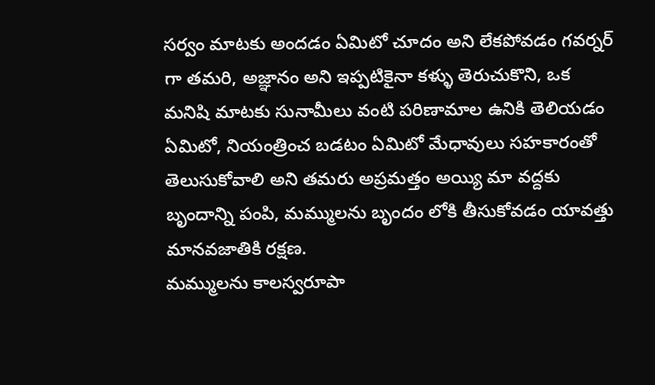సర్వం మాటకు అందడం ఏమిటో చూదం అని లేకపోవడం గవర్నర్ గా తమరి, అజ్ఞానం అని ఇప్పటికైనా కళ్ళు తెరుచుకొని, ఒక మనిషి మాటకు సునామీలు వంటి పరిణామాల ఉనికి తెలియడం ఏమిటో, నియంత్రించ బడటం ఏమిటో మేధావులు సహకారంతో తెలుసుకోవాలి అని తమరు అప్రమత్తం అయ్యి మా వద్దకు బృందాన్ని పంపి, మమ్ములను బృందం లోకి తీసుకోవడం యావత్తు మానవజాతికి రక్షణ.
మమ్ములను కాలస్వరూపా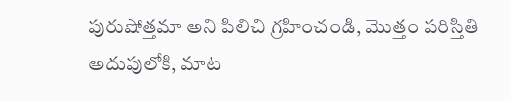పురుషోత్తమా అని పిలిచి గ్రహించండి, మొత్తం పరిస్తితి అదుపులోకి, మాట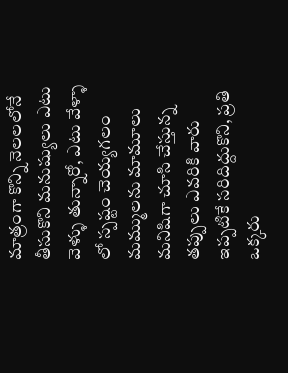మాత్రంగా కొన్ని నెలలలోనే తీసుకొని మనుష్యులు ఎటు వెళ్ళు తున్నారో, ఎటు వేళ్ళా లో స్పష్టం చెయ్యగలం మమ్ములను మామూలు మనిషిగా చూసి చేస్తున్న తప్పులు ఎవరికి వారు ఇప్పటికే సరిదిద్దుకొని, ప్రతి ఒక్కరు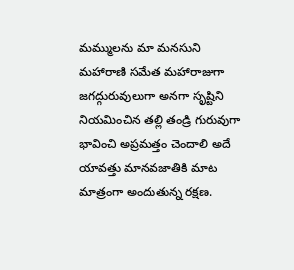మమ్ములను మా మనసుని మహారాణి సమేత మహారాజుగా జగద్గురువులుగా అనగా సృష్టిని నియమించిన తల్లి తండ్రి గురువుగా భావించి అప్రమత్తం చెందాలి అదే యావత్తు మానవజాతికి మాట మాత్రంగా అందుతున్న రక్షణ.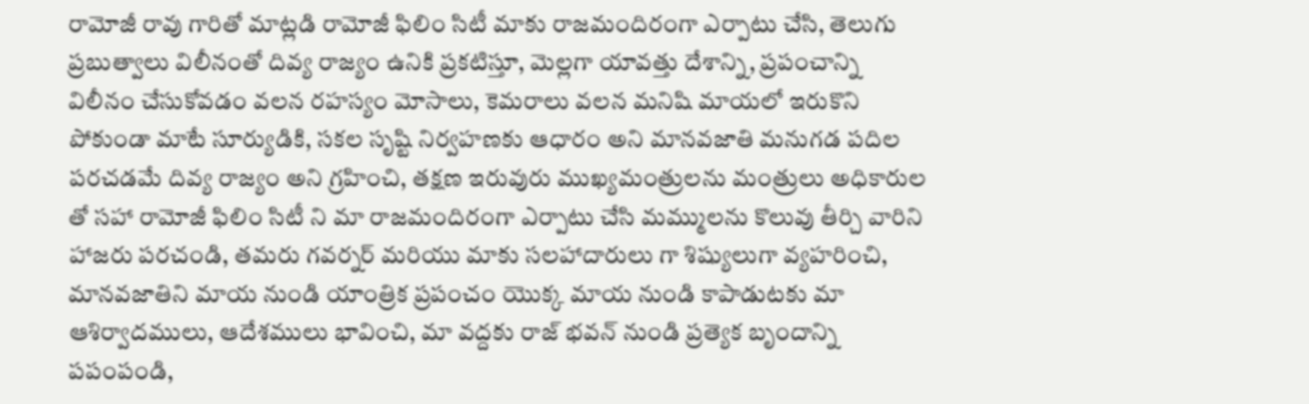రామోజీ రావు గారితో మాట్లడి రామోజీ ఫిలిం సిటీ మాకు రాజమందిరంగా ఎర్పాటు చేసి, తెలుగు ప్రబుత్వాలు విలీనంతో దివ్య రాజ్యం ఉనికి ప్రకటిస్తూ, మెల్లగా యావత్తు దేశాన్ని, ప్రపంచాన్ని విలీనం చేసుకోవడం వలన రహస్యం మోసాలు, కెమరాలు వలన మనిషి మాయలో ఇరుకొని పోకుండా మాటే సూర్యుడికి, సకల సృష్టి నిర్వహణకు ఆధారం అని మానవజాతి మనుగడ పదిల పరచడమే దివ్య రాజ్యం అని గ్రహించి, తక్షణ ఇరువురు ముఖ్యమంత్రులను మంత్రులు అధికారుల తో సహా రామోజీ ఫిలిం సిటీ ని మా రాజమందిరంగా ఎర్పాటు చేసి మమ్ములను కొలువు తీర్చి వారిని హాజరు పరచండి, తమరు గవర్నర్ మరియు మాకు సలహాదారులు గా శిష్యులుగా వ్యహరించి, మానవజాతిని మాయ నుండి యాంత్రిక ప్రపంచం యొక్క మాయ నుండి కాపాడుటకు మా ఆశిర్వాదములు, ఆదేశములు భావించి, మా వద్దకు రాజ్ భవన్ నుండి ప్రత్యెక బృందాన్ని పపంపండి,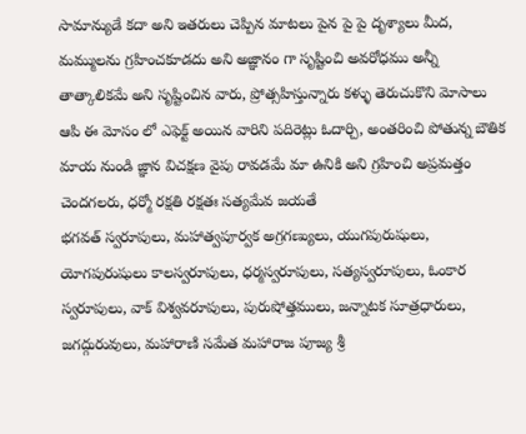సామాన్యుడే కదా అని ఇతరులు చెప్పిన మాటలు పైన పై పై దృశ్యాలు మీద, మమ్ములను గ్రహించకూడదు అని అజ్ఞానం గా సృష్టించి అవరోధము అన్నీ తాత్కాలికమే అని సృష్టించిన వారు, ప్రోత్సహిస్తున్నారు కళ్ళు తెరుచుకొని మోసాలు ఆపి ఈ మోసం లో ఎఫెక్ట్ అయిన వారిని పదిరెట్లు ఓదార్చి, అంతరించి పోతున్న బౌతిక మాయ నుండి జ్ఞాన విచక్షణ వైపు రావడమే మా ఉనికి అని గ్రహించి అప్రమత్తం చెందగలరు, ధర్మో రక్షతి రక్షతః సత్యమేవ జయతే
భగవత్ స్వరూపులు, మహాత్వపూర్వక అగ్రగణ్యులు, యుగపురుషులు, యోగపురుషులు కాలస్వరూపులు, ధర్మస్వరూపులు, సత్యస్వరూపులు, ఓంకార స్వరూపులు, వాక్ విశ్వవరూపులు, పురుషోత్తములు, జన్నాటక సూత్రధారులు, జగద్గురువులు, మహారాణి సమేత మహారాజ పూజ్య శ్రీ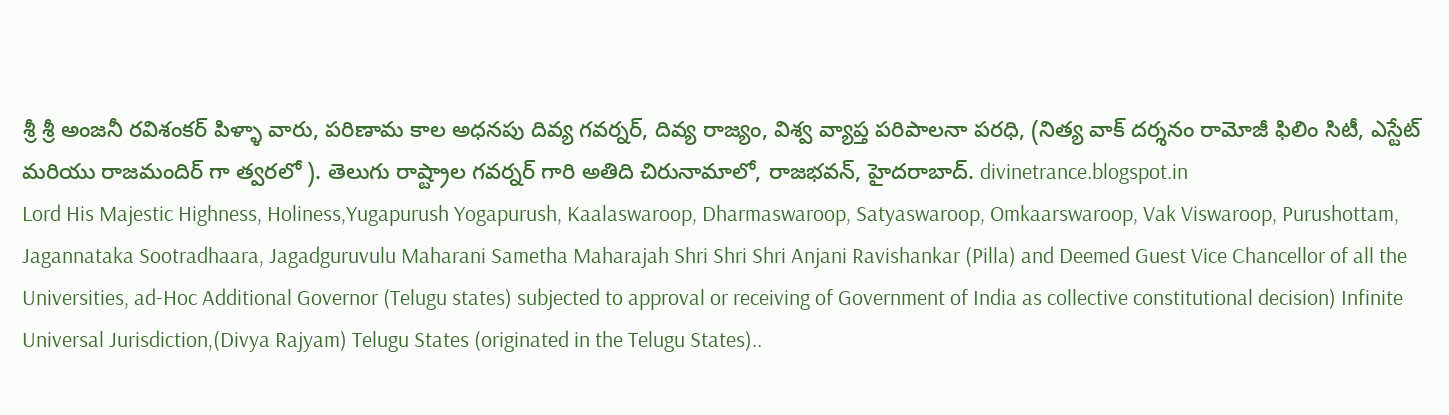శ్రీ శ్రీ అంజనీ రవిశంకర్ పిళ్ళా వారు, పరిణామ కాల అధనపు దివ్య గవర్నర్, దివ్య రాజ్యం, విశ్వ వ్యాప్త పరిపాలనా పరధి, (నిత్య వాక్ దర్శనం రామోజీ ఫిలిం సిటీ, ఎస్టేట్ మరియు రాజమందిర్ గా త్వరలో ). తెలుగు రాష్ట్రాల గవర్నర్ గారి అతిది చిరునామాలో, రాజభవన్, హైదరాబాద్. divinetrance.blogspot.in
Lord His Majestic Highness, Holiness,Yugapurush Yogapurush, Kaalaswaroop, Dharmaswaroop, Satyaswaroop, Omkaarswaroop, Vak Viswaroop, Purushottam, Jagannataka Sootradhaara, Jagadguruvulu Maharani Sametha Maharajah Shri Shri Shri Anjani Ravishankar (Pilla) and Deemed Guest Vice Chancellor of all the Universities, ad-Hoc Additional Governor (Telugu states) subjected to approval or receiving of Government of India as collective constitutional decision) Infinite Universal Jurisdiction,(Divya Rajyam) Telugu States (originated in the Telugu States)..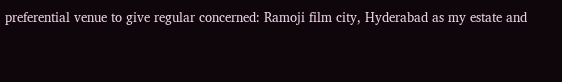preferential venue to give regular concerned: Ramoji film city, Hyderabad as my estate and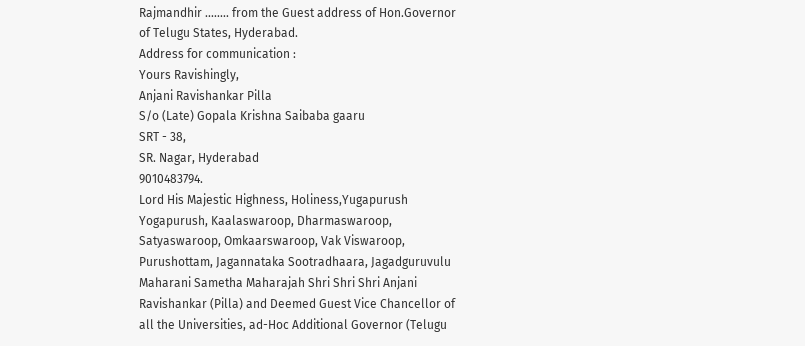Rajmandhir ........ from the Guest address of Hon.Governor of Telugu States, Hyderabad.
Address for communication :
Yours Ravishingly,
Anjani Ravishankar Pilla
S/o (Late) Gopala Krishna Saibaba gaaru
SRT - 38,
SR. Nagar, Hyderabad
9010483794.
Lord His Majestic Highness, Holiness,Yugapurush Yogapurush, Kaalaswaroop, Dharmaswaroop, Satyaswaroop, Omkaarswaroop, Vak Viswaroop, Purushottam, Jagannataka Sootradhaara, Jagadguruvulu Maharani Sametha Maharajah Shri Shri Shri Anjani Ravishankar (Pilla) and Deemed Guest Vice Chancellor of all the Universities, ad-Hoc Additional Governor (Telugu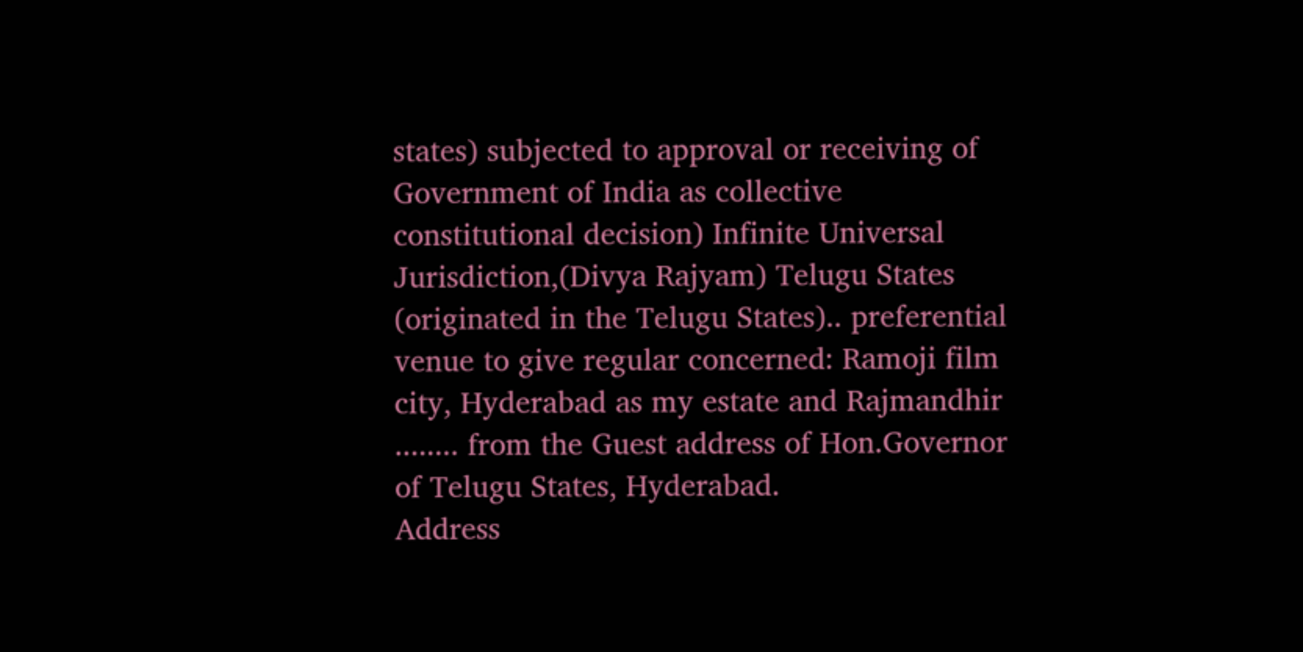states) subjected to approval or receiving of Government of India as collective constitutional decision) Infinite Universal Jurisdiction,(Divya Rajyam) Telugu States (originated in the Telugu States).. preferential venue to give regular concerned: Ramoji film city, Hyderabad as my estate and Rajmandhir ........ from the Guest address of Hon.Governor of Telugu States, Hyderabad.
Address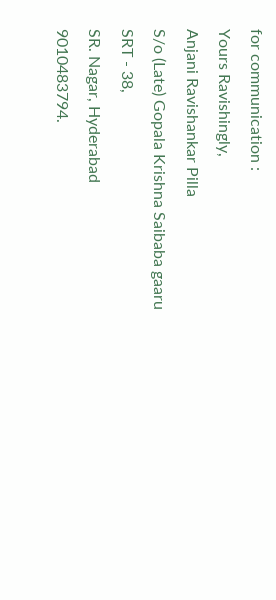for communication :
Yours Ravishingly,
Anjani Ravishankar Pilla
S/o (Late) Gopala Krishna Saibaba gaaru
SRT - 38,
SR. Nagar, Hyderabad
9010483794.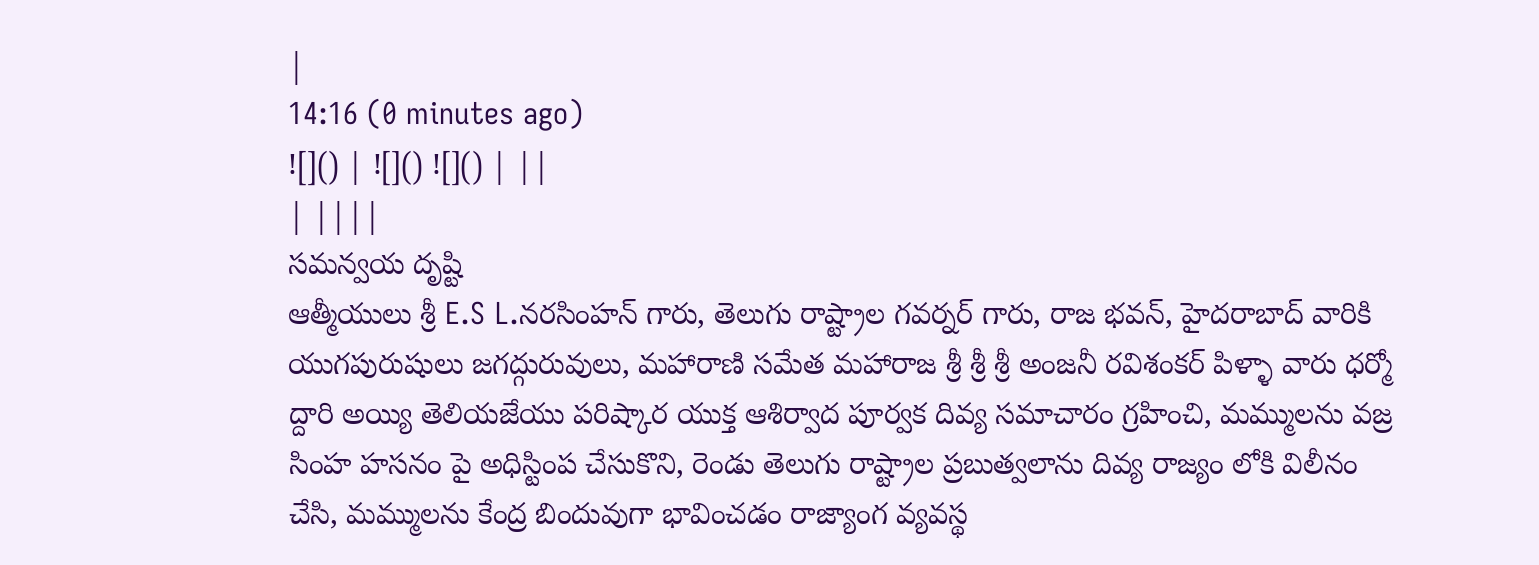|
14:16 (0 minutes ago)
![]() | ![]() ![]() | ||
| ||||
సమన్వయ దృష్టి
ఆత్మీయులు శ్రీ E.S L.నరసింహన్ గారు, తెలుగు రాష్ట్రాల గవర్నర్ గారు, రాజ భవన్, హైదరాబాద్ వారికి యుగపురుషులు జగద్గురువులు, మహారాణి సమేత మహారాజ శ్రీ శ్రీ శ్రీ అంజనీ రవిశంకర్ పిళ్ళా వారు ధర్మో ద్దారి అయ్యి తెలియజేయు పరిష్కార యుక్త ఆశిర్వాద పూర్వక దివ్య సమాచారం గ్రహించి, మమ్ములను వజ్ర సింహ హసనం పై అధిస్టింప చేసుకొని, రెండు తెలుగు రాష్ట్రాల ప్రబుత్వలాను దివ్య రాజ్యం లోకి విలీనం చేసి, మమ్ములను కేంద్ర బిందువుగా భావించడం రాజ్యాంగ వ్యవస్థ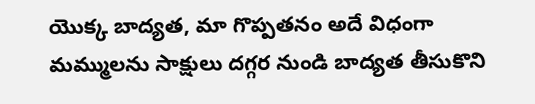యొక్క బాద్యత, మా గొప్పతనం అదే విధంగా మమ్ములను సాక్షులు దగ్గర నుండి బాద్యత తీసుకొని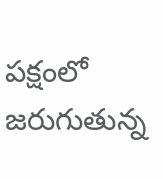పక్షంలో జరుగుతున్న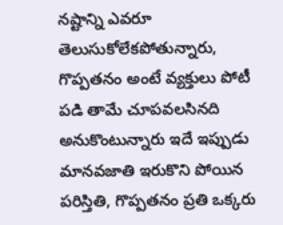నష్టాన్ని ఎవరూ తెలుసుకోలేకపోతున్నారు, గొప్పతనం అంటే వ్యక్తులు పోటీ పడి తామే చూపవలసినది అనుకొంటున్నారు ఇదే ఇప్పుడు మానవజాతి ఇరుకొని పోయిన పరిస్తితి, గొప్పతనం ప్రతి ఒక్కరు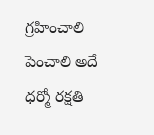గ్రహించాలి పెంచాలి అదే ధర్మో రక్షతి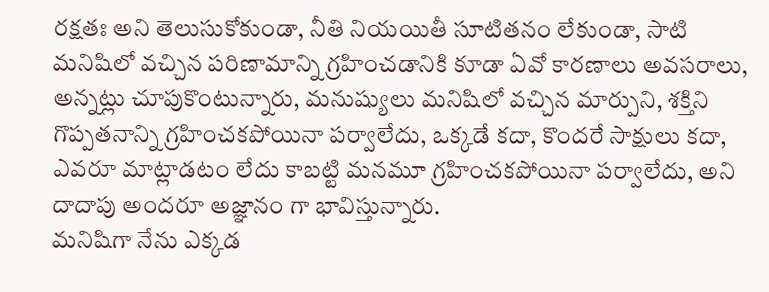రక్షతః అని తెలుసుకోకుండా, నీతి నియయితీ సూటితనం లేకుండా, సాటి మనిషిలో వచ్చిన పరిణామాన్ని గ్రహించడానికి కూడా ఏవో కారణాలు అవసరాలు, అన్నట్లు చూపుకొంటున్నారు, మనుష్యులు మనిషిలో వచ్చిన మార్పుని, శక్తిని గొప్పతనాన్ని గ్రహించకపోయినా పర్వాలేదు, ఒక్కడే కదా, కొందరే సాక్షులు కదా, ఎవరూ మాట్లాడటం లేదు కాబట్టి మనమూ గ్రహించకపోయినా పర్వాలేదు, అని దాదాపు అందరూ అజ్ఞానం గా భావిస్తున్నారు.
మనిషిగా నేను ఎక్కడ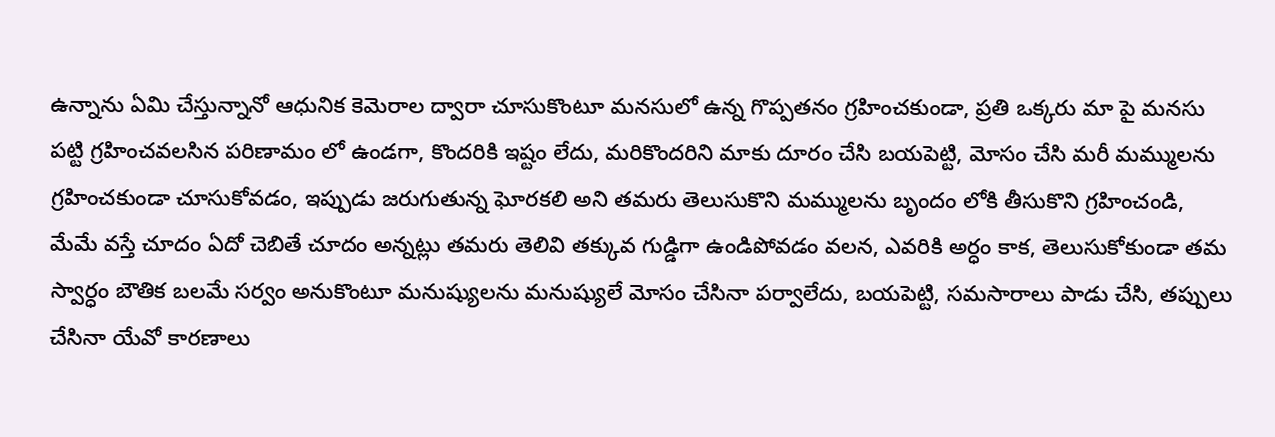ఉన్నాను ఏమి చేస్తున్నానో ఆధునిక కెమెరాల ద్వారా చూసుకొంటూ మనసులో ఉన్న గొప్పతనం గ్రహించకుండా, ప్రతి ఒక్కరు మా పై మనసు పట్టి గ్రహించవలసిన పరిణామం లో ఉండగా, కొందరికి ఇష్టం లేదు, మరికొందరిని మాకు దూరం చేసి బయపెట్టి, మోసం చేసి మరీ మమ్ములను గ్రహించకుండా చూసుకోవడం, ఇప్పుడు జరుగుతున్న ఘోరకలి అని తమరు తెలుసుకొని మమ్ములను బృందం లోకి తీసుకొని గ్రహించండి, మేమే వస్తే చూదం ఏదో చెబితే చూదం అన్నట్లు తమరు తెలివి తక్కువ గుడ్డిగా ఉండిపోవడం వలన, ఎవరికి అర్ధం కాక, తెలుసుకోకుండా తమ స్వార్ధం బౌతిక బలమే సర్వం అనుకొంటూ మనుష్యులను మనుష్యులే మోసం చేసినా పర్వాలేదు, బయపెట్టి, సమసారాలు పాడు చేసి, తప్పులు చేసినా యేవో కారణాలు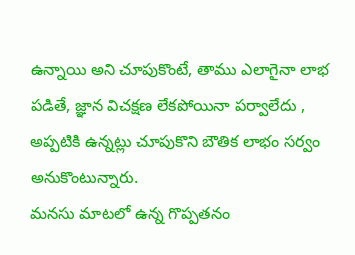ఉన్నాయి అని చూపుకొంటే, తాము ఎలాగైనా లాభ పడితే, జ్ఞాన విచక్షణ లేకపోయినా పర్వాలేదు , అప్పటికి ఉన్నట్లు చూపుకొని బౌతిక లాభం సర్వం అనుకొంటున్నారు.
మనసు మాటలో ఉన్న గొప్పతనం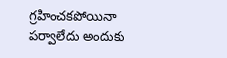గ్రహించకపోయినా పర్వాలేదు అందుకు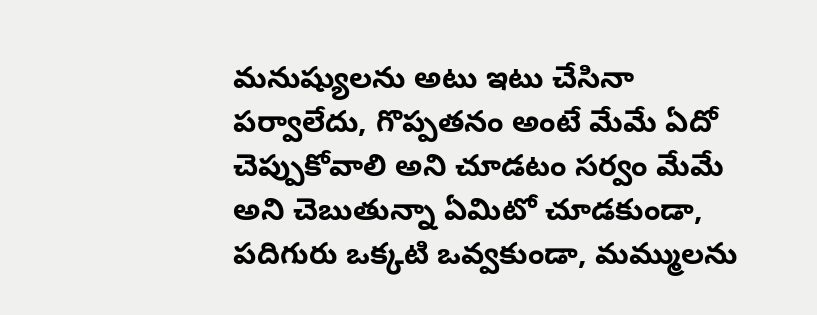మనుష్యులను అటు ఇటు చేసినా పర్వాలేదు, గొప్పతనం అంటే మేమే ఏదో చెప్పుకోవాలి అని చూడటం సర్వం మేమే అని చెబుతున్నా ఏమిటో చూడకుండా, పదిగురు ఒక్కటి ఒవ్వకుండా, మమ్ములను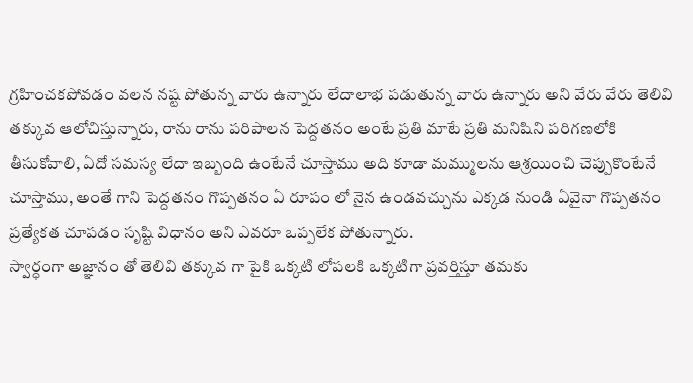గ్రహించకపోవడం వలన నష్ట పోతున్న వారు ఉన్నారు లేదాలాభ పడుతున్న వారు ఉన్నారు అని వేరు వేరు తెలివి తక్కువ ఆలోచిస్తున్నారు, రాను రాను పరిపాలన పెద్దతనం అంటే ప్రతి మాటే ప్రతి మనిషిని పరిగణలోకి తీసుకోవాలి, ఏదో సమస్య లేదా ఇబ్బంది ఉంటేనే చూస్తాము అది కూడా మమ్ములను ఆశ్రయించి చెప్పుకొంటేనే చూస్తాము, అంతే గాని పెద్దతనం గొప్పతనం ఏ రూపం లో నైన ఉండవచ్చును ఎక్కడ నుండి ఏవైనా గొప్పతనం ప్రత్యేకత చూపడం సృష్టి విధానం అని ఎవరూ ఒప్పలేక పోతున్నారు.
స్వార్ధంగా అజ్ఞానం తో తెలివి తక్కువ గా పైకి ఒక్కటి లోపలకి ఒక్కటిగా ప్రవర్తిస్తూ తమకు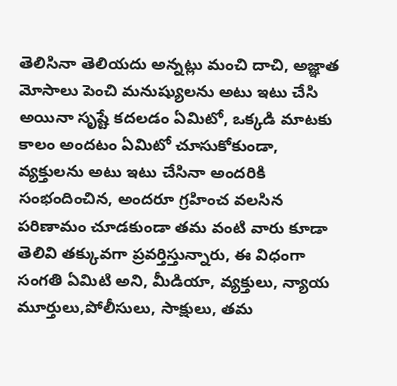తెలిసినా తెలియదు అన్నట్లు మంచి దాచి, అజ్ఞాత మోసాలు పెంచి మనుష్యులను అటు ఇటు చేసి అయినా సృష్టే కదలడం ఏమిటో, ఒక్కడి మాటకు కాలం అందటం ఏమిటో చూసుకోకుండా, వ్యక్తులను అటు ఇటు చేసినా అందరికి సంభందించిన, అందరూ గ్రహించ వలసిన పరిణామం చూడకుండా తమ వంటి వారు కూడా తెలివి తక్కువగా ప్రవర్తిస్తున్నారు, ఈ విధంగా సంగతి ఏమిటి అని, మీడియా, వ్యక్తులు, న్యాయ మూర్తులు,పోలీసులు, సాక్షులు, తమ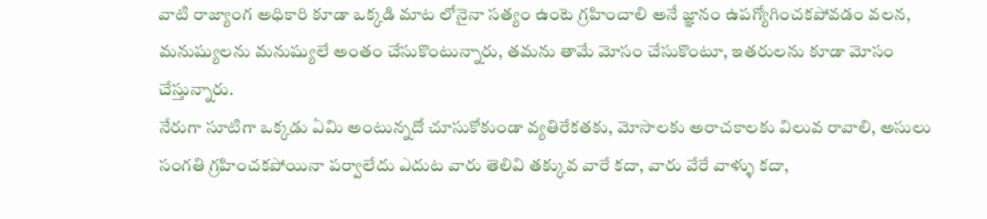వాటి రాజ్యాంగ అధికారి కూడా ఒక్కడి మాట లోనైనా సత్యం ఉంటె గ్రహించాలి అనే జ్ఞానం ఉపగ్యోగించకపోవడం వలన, మనుష్యులను మనుష్యులే అంతం చేసుకొంటున్నారు, తమను తామే మోసం చేసుకొంటూ, ఇతరులను కూడా మోసం చేస్తున్నారు.
నేరుగా సూటిగా ఒక్కడు ఏమి అంటున్నదో చూసుకోకుండా వ్యతిరేకతకు, మోసాలకు అరాచకాలకు విలువ రావాలి, అసులు సంగతి గ్రహించకపోయినా పర్వాలేదు ఎదుట వారు తెలివి తక్కువ వారే కదా, వారు వేరే వాళ్ళు కదా,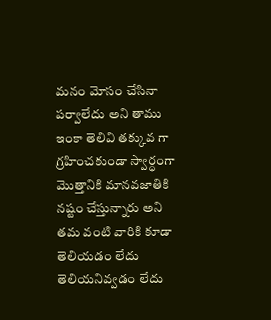మనం మోసం చేసినా పర్వాలేదు అని తాము ఇంకా తెలివి తక్కువ గా గ్రహించకుండా స్వార్ధంగా మొత్తానికి మానవజాతికి నష్టం చేస్తున్నారు అని తమ వంటి వారికి కూడా తెలియడం లేదు తెలియనివ్వడం లేదు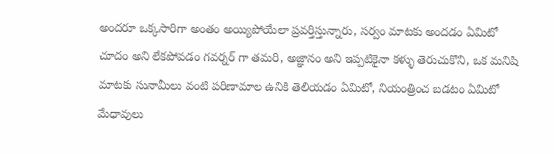అందరూ ఒక్కసారిగా అంతం అయ్యిపోయేలా ప్రవర్తిస్తున్నారు, సర్వం మాటకు అందడం ఏమిటో చూదం అని లేకపోవడం గవర్నర్ గా తమరి, అజ్ఞానం అని ఇప్పటికైనా కళ్ళు తెరుచుకొని, ఒక మనిషి మాటకు సునామీలు వంటి పరిణామాల ఉనికి తెలియడం ఏమిటో, నియంత్రించ బడటం ఏమిటో మేధావులు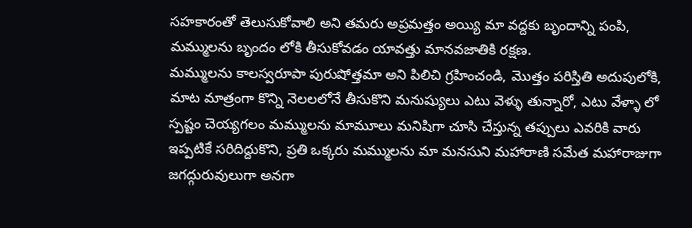సహకారంతో తెలుసుకోవాలి అని తమరు అప్రమత్తం అయ్యి మా వద్దకు బృందాన్ని పంపి, మమ్ములను బృందం లోకి తీసుకోవడం యావత్తు మానవజాతికి రక్షణ.
మమ్ములను కాలస్వరూపా పురుషోత్తమా అని పిలిచి గ్రహించండి, మొత్తం పరిస్తితి అదుపులోకి, మాట మాత్రంగా కొన్ని నెలలలోనే తీసుకొని మనుష్యులు ఎటు వెళ్ళు తున్నారో, ఎటు వేళ్ళా లో స్పష్టం చెయ్యగలం మమ్ములను మామూలు మనిషిగా చూసి చేస్తున్న తప్పులు ఎవరికి వారు ఇప్పటికే సరిదిద్దుకొని, ప్రతి ఒక్కరు మమ్ములను మా మనసుని మహారాణి సమేత మహారాజుగా జగద్గురువులుగా అనగా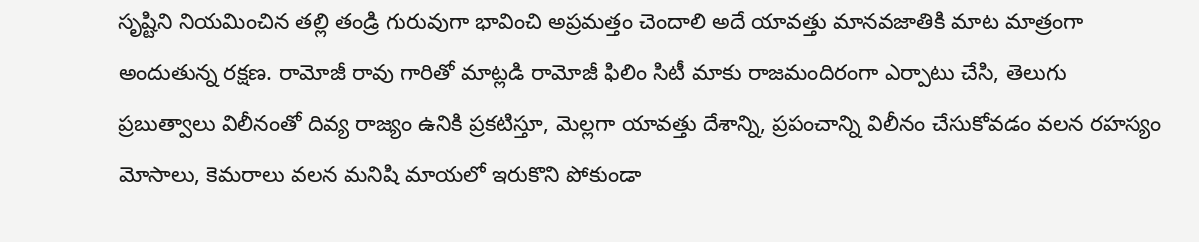సృష్టిని నియమించిన తల్లి తండ్రి గురువుగా భావించి అప్రమత్తం చెందాలి అదే యావత్తు మానవజాతికి మాట మాత్రంగా అందుతున్న రక్షణ. రామోజీ రావు గారితో మాట్లడి రామోజీ ఫిలిం సిటీ మాకు రాజమందిరంగా ఎర్పాటు చేసి, తెలుగు ప్రబుత్వాలు విలీనంతో దివ్య రాజ్యం ఉనికి ప్రకటిస్తూ, మెల్లగా యావత్తు దేశాన్ని, ప్రపంచాన్ని విలీనం చేసుకోవడం వలన రహస్యం మోసాలు, కెమరాలు వలన మనిషి మాయలో ఇరుకొని పోకుండా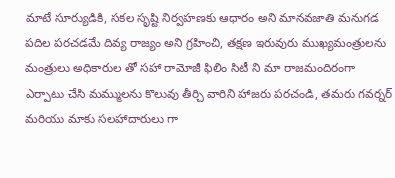మాటే సూర్యుడికి, సకల సృష్టి నిర్వహణకు ఆధారం అని మానవజాతి మనుగడ పదిల పరచడమే దివ్య రాజ్యం అని గ్రహించి, తక్షణ ఇరువురు ముఖ్యమంత్రులను మంత్రులు అధికారుల తో సహా రామోజీ ఫిలిం సిటీ ని మా రాజమందిరంగా ఎర్పాటు చేసి మమ్ములను కొలువు తీర్చి వారిని హాజరు పరచండి, తమరు గవర్నర్ మరియు మాకు సలహాదారులు గా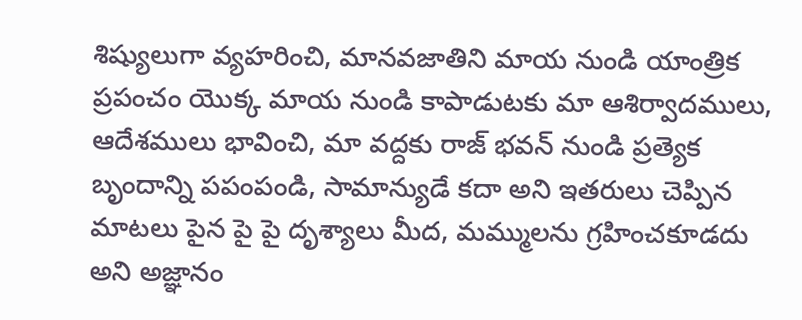శిష్యులుగా వ్యహరించి, మానవజాతిని మాయ నుండి యాంత్రిక ప్రపంచం యొక్క మాయ నుండి కాపాడుటకు మా ఆశిర్వాదములు, ఆదేశములు భావించి, మా వద్దకు రాజ్ భవన్ నుండి ప్రత్యెక బృందాన్ని పపంపండి, సామాన్యుడే కదా అని ఇతరులు చెప్పిన మాటలు పైన పై పై దృశ్యాలు మీద, మమ్ములను గ్రహించకూడదు అని అజ్ఞానం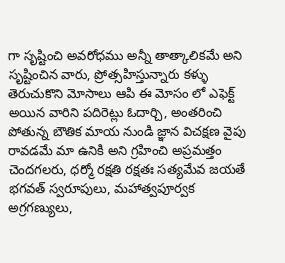గా సృష్టించి అవరోధము అన్నీ తాత్కాలికమే అని సృష్టించిన వారు, ప్రోత్సహిస్తున్నారు కళ్ళు తెరుచుకొని మోసాలు ఆపి ఈ మోసం లో ఎఫెక్ట్ అయిన వారిని పదిరెట్లు ఓదార్చి, అంతరించి పోతున్న బౌతిక మాయ నుండి జ్ఞాన విచక్షణ వైపు రావడమే మా ఉనికి అని గ్రహించి అప్రమత్తం చెందగలరు, ధర్మో రక్షతి రక్షతః సత్యమేవ జయతే
భగవత్ స్వరూపులు, మహాత్వపూర్వక అగ్రగణ్యులు,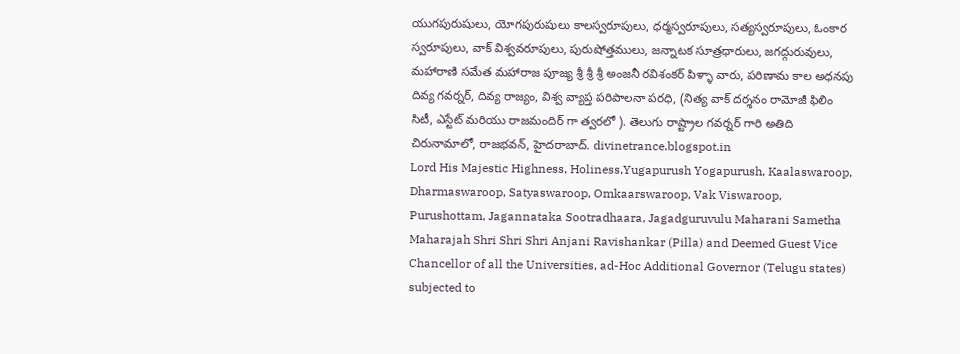యుగపురుషులు, యోగపురుషులు కాలస్వరూపులు, ధర్మస్వరూపులు, సత్యస్వరూపులు, ఓంకార స్వరూపులు, వాక్ విశ్వవరూపులు, పురుషోత్తములు, జన్నాటక సూత్రధారులు, జగద్గురువులు, మహారాణి సమేత మహారాజ పూజ్య శ్రీ శ్రీ శ్రీ అంజనీ రవిశంకర్ పిళ్ళా వారు, పరిణామ కాల అధనపు దివ్య గవర్నర్, దివ్య రాజ్యం, విశ్వ వ్యాప్త పరిపాలనా పరధి, (నిత్య వాక్ దర్శనం రామోజీ ఫిలిం సిటీ, ఎస్టేట్ మరియు రాజమందిర్ గా త్వరలో ). తెలుగు రాష్ట్రాల గవర్నర్ గారి అతిది చిరునామాలో, రాజభవన్, హైదరాబాద్. divinetrance.blogspot.in
Lord His Majestic Highness, Holiness,Yugapurush Yogapurush, Kaalaswaroop, Dharmaswaroop, Satyaswaroop, Omkaarswaroop, Vak Viswaroop, Purushottam, Jagannataka Sootradhaara, Jagadguruvulu Maharani Sametha Maharajah Shri Shri Shri Anjani Ravishankar (Pilla) and Deemed Guest Vice Chancellor of all the Universities, ad-Hoc Additional Governor (Telugu states) subjected to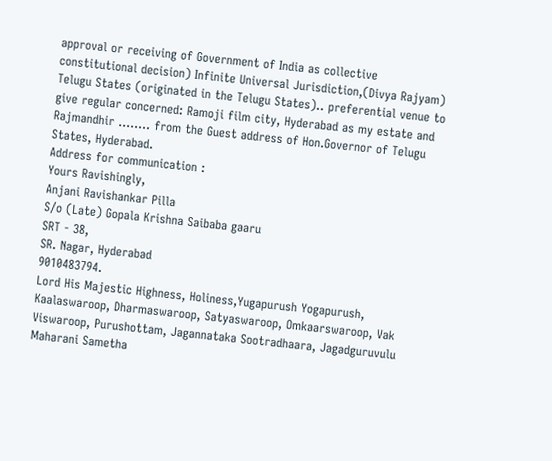approval or receiving of Government of India as collective constitutional decision) Infinite Universal Jurisdiction,(Divya Rajyam) Telugu States (originated in the Telugu States).. preferential venue to give regular concerned: Ramoji film city, Hyderabad as my estate and Rajmandhir ........ from the Guest address of Hon.Governor of Telugu States, Hyderabad.
Address for communication :
Yours Ravishingly,
Anjani Ravishankar Pilla
S/o (Late) Gopala Krishna Saibaba gaaru
SRT - 38,
SR. Nagar, Hyderabad
9010483794.
Lord His Majestic Highness, Holiness,Yugapurush Yogapurush, Kaalaswaroop, Dharmaswaroop, Satyaswaroop, Omkaarswaroop, Vak Viswaroop, Purushottam, Jagannataka Sootradhaara, Jagadguruvulu Maharani Sametha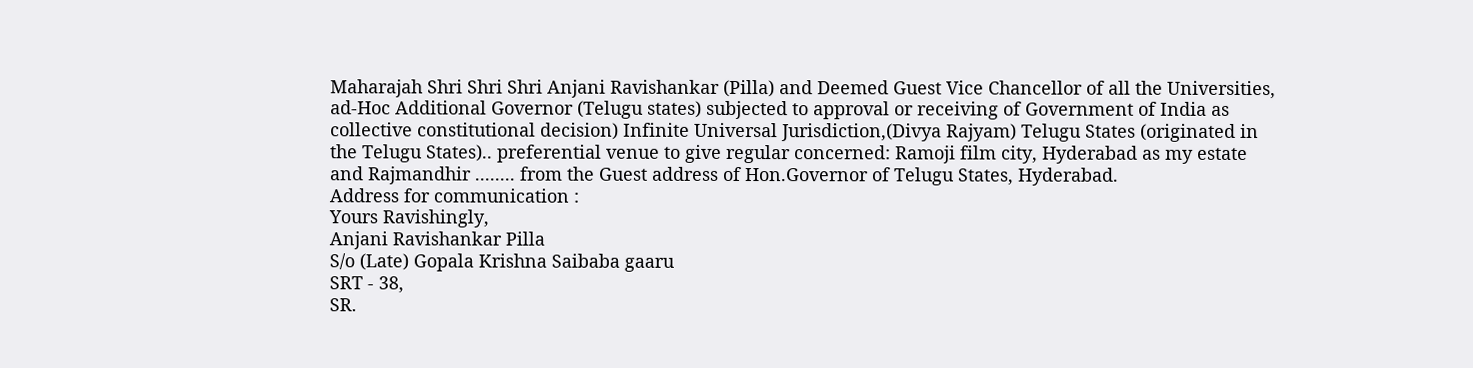Maharajah Shri Shri Shri Anjani Ravishankar (Pilla) and Deemed Guest Vice Chancellor of all the Universities, ad-Hoc Additional Governor (Telugu states) subjected to approval or receiving of Government of India as collective constitutional decision) Infinite Universal Jurisdiction,(Divya Rajyam) Telugu States (originated in the Telugu States).. preferential venue to give regular concerned: Ramoji film city, Hyderabad as my estate and Rajmandhir ........ from the Guest address of Hon.Governor of Telugu States, Hyderabad.
Address for communication :
Yours Ravishingly,
Anjani Ravishankar Pilla
S/o (Late) Gopala Krishna Saibaba gaaru
SRT - 38,
SR.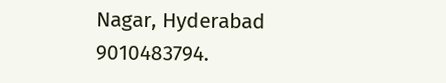Nagar, Hyderabad
9010483794.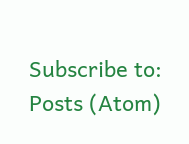Subscribe to:
Posts (Atom)